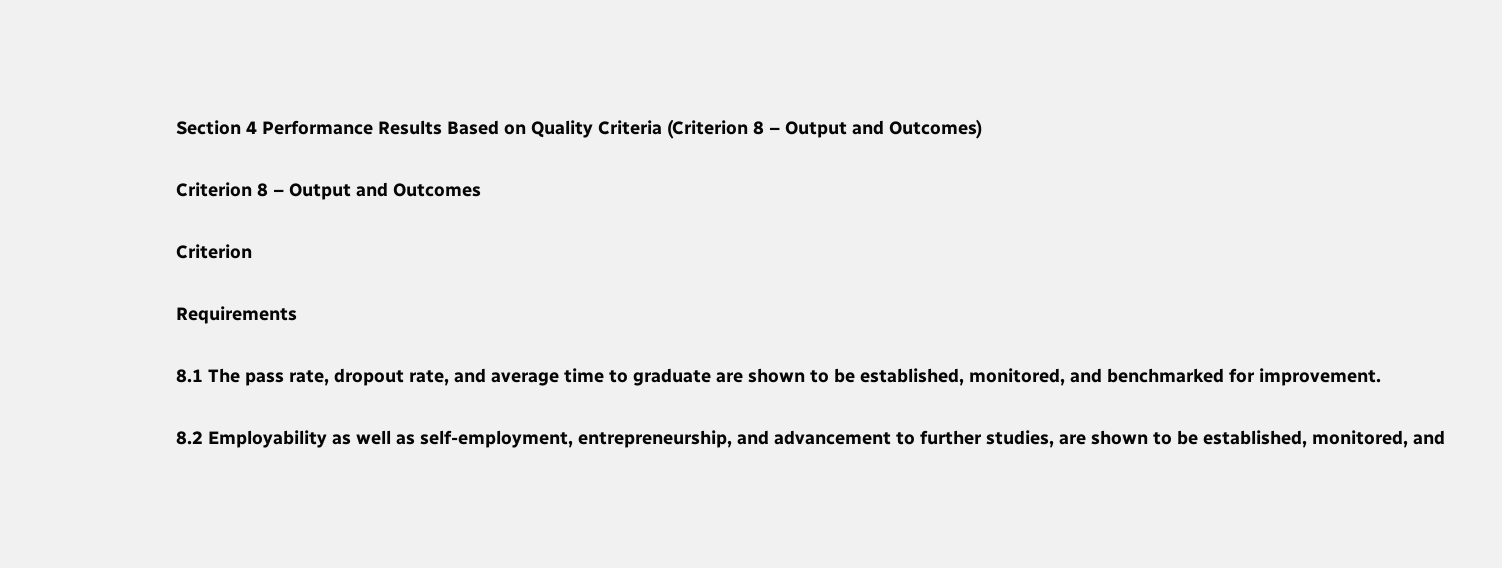Section 4 Performance Results Based on Quality Criteria (Criterion 8 – Output and Outcomes)

Criterion 8 – Output and Outcomes

Criterion

Requirements

8.1 The pass rate, dropout rate, and average time to graduate are shown to be established, monitored, and benchmarked for improvement.

8.2 Employability as well as self-employment, entrepreneurship, and advancement to further studies, are shown to be established, monitored, and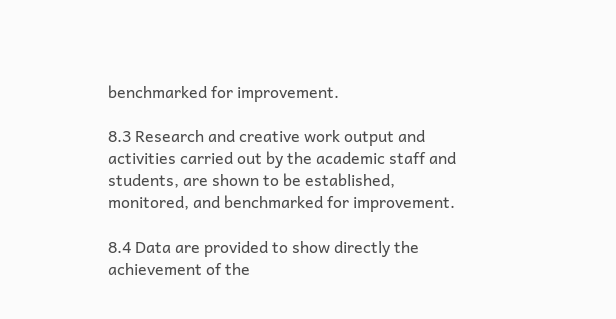benchmarked for improvement.

8.3 Research and creative work output and activities carried out by the academic staff and students, are shown to be established, monitored, and benchmarked for improvement.

8.4 Data are provided to show directly the achievement of the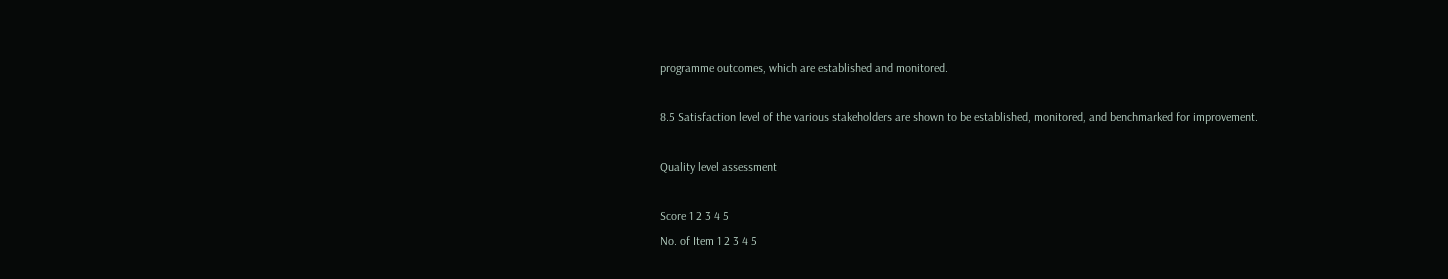programme outcomes, which are established and monitored.

8.5 Satisfaction level of the various stakeholders are shown to be established, monitored, and benchmarked for improvement.

Quality level assessment

Score 1 2 3 4 5
No. of Item 1 2 3 4 5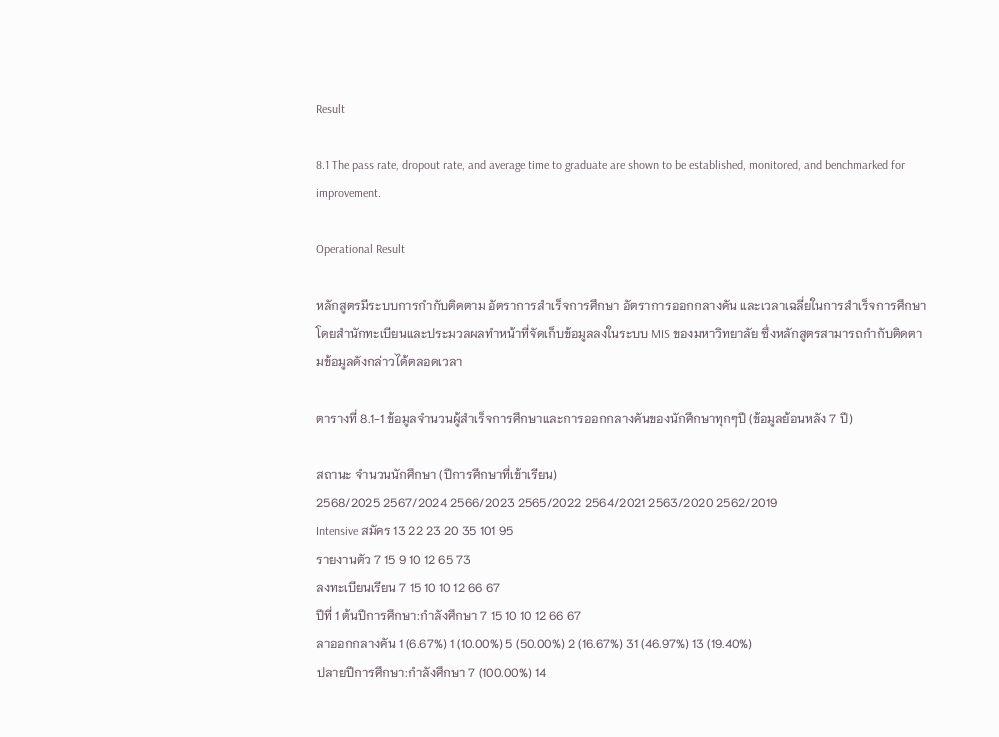Result

8.1 The pass rate, dropout rate, and average time to graduate are shown to be established, monitored, and benchmarked for improvement.

Operational Result

หลักสูตรมีระบบการกำกับติดตาม อัตราการสำเร็จการศึกษา อัตราการออกกลางคัน และเวลาเฉลี่ยในการสำเร็จการศึกษา โดยสำนักทะเบียนและประมวลผลทำหน้าที่จัดเก็บข้อมูลลงในระบบ MIS ของมหาวิทยาลัย ซึ่งหลักสูตรสามารถกำกับติดตามข้อมูลดังกล่าวได้ตลอดเวลา

ตารางที่ 8.1-1 ข้อมูลจำนวนผู้สำเร็จการศึกษาและการออกกลางคันของนักศึกษาทุกๆปี (ข้อมูลย้อนหลัง 7 ปี)

สถานะ จำนวนนักศึกษา (ปีการศึกษาที่เข้าเรียน)
2568/2025 2567/2024 2566/2023 2565/2022 2564/2021 2563/2020 2562/2019
Intensive สมัคร 13 22 23 20 35 101 95
รายงานตัว 7 15 9 10 12 65 73
ลงทะเบียนเรียน 7 15 10 10 12 66 67
ปีที่ 1 ต้นปีการศึกษา:กำลังศึกษา 7 15 10 10 12 66 67
ลาออกกลางคัน 1 (6.67%) 1 (10.00%) 5 (50.00%) 2 (16.67%) 31 (46.97%) 13 (19.40%)
ปลายปีการศึกษา:กำลังศึกษา 7 (100.00%) 14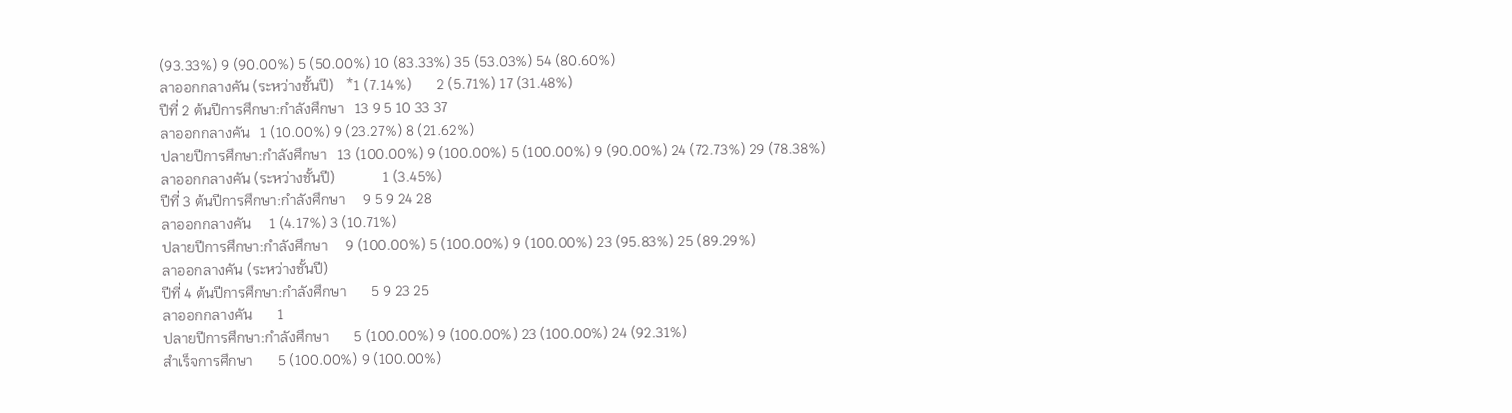(93.33%) 9 (90.00%) 5 (50.00%) 10 (83.33%) 35 (53.03%) 54 (80.60%)
ลาออกกลางคัน (ระหว่างชั้นปี)   *1 (7.14%)       2 (5.71%) 17 (31.48%)
ปีที่ 2 ต้นปีการศึกษา:กำลังศึกษา   13 9 5 10 33 37
ลาออกกลางคัน   1 (10.00%) 9 (23.27%) 8 (21.62%)
ปลายปีการศึกษา:กำลังศึกษา   13 (100.00%) 9 (100.00%) 5 (100.00%) 9 (90.00%) 24 (72.73%) 29 (78.38%)
ลาออกกลางคัน (ระหว่างชั้นปี)             1 (3.45%)
ปีที่ 3 ต้นปีการศึกษา:กำลังศึกษา     9 5 9 24 28
ลาออกกลางคัน     1 (4.17%) 3 (10.71%)
ปลายปีการศึกษา:กำลังศึกษา     9 (100.00%) 5 (100.00%) 9 (100.00%) 23 (95.83%) 25 (89.29%)
ลาออกลางคัน (ระหว่างชั้นปี)
ปีที่ 4 ต้นปีการศึกษา:กำลังศึกษา       5 9 23 25
ลาออกกลางคัน       1
ปลายปีการศึกษา:กำลังศึกษา       5 (100.00%) 9 (100.00%) 23 (100.00%) 24 (92.31%)
สำเร็จการศึกษา       5 (100.00%) 9 (100.00%)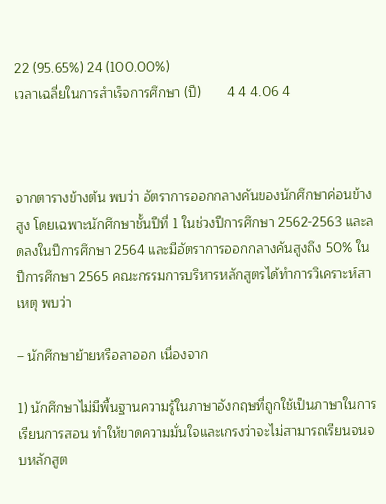22 (95.65%) 24 (100.00%)
เวลาเฉลี่ยในการสำเร็จการศึกษา (ปี)       4 4 4.06 4



จากตารางข้างต้น พบว่า อัตราการออกกลางคันของนักศึกษาค่อนข้างสูง โดยเฉพาะนักศึกษาชั้นปีที่ 1 ในช่วงปีการศึกษา 2562-2563 และลดลงในปีการศึกษา 2564 และมีอัตราการออกกลางคันสูงถึง 50% ในปีการศึกษา 2565 คณะกรรมการบริหารหลักสูตรได้ทำการวิเคราะห์สาเหตุ พบว่า

– นักศึกษาย้ายหรือลาออก เนื่องจาก

1) นักศึกษาไม่มีพื้นฐานความรู้ในภาษาอังกฤษที่ถูกใช้เป็นภาษาในการเรียนการสอน ทำให้ขาดความมั่นใจและเกรงว่าจะไม่สามารถเรียนจนจบหลักสูต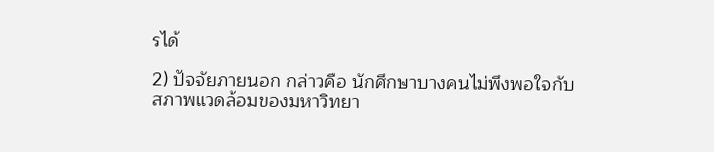รได้

2) ปัจจัยภายนอก กล่าวคือ นักศึกษาบางคนไม่พึงพอใจกับสภาพแวดล้อมของมหาวิทยา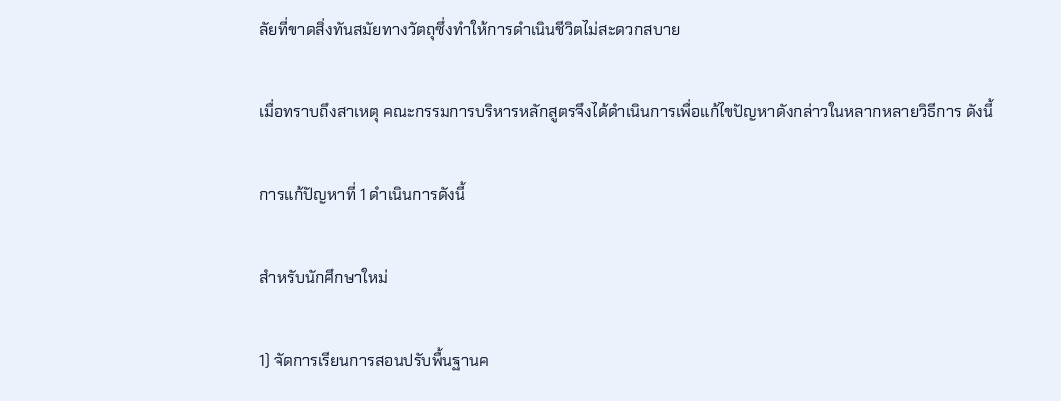ลัยที่ขาดสิ่งทันสมัยทางวัตถุซึ่งทำให้การดำเนินชีวิตไม่สะดวกสบาย

เมื่อทราบถึงสาเหตุ คณะกรรมการบริหารหลักสูตรจึงได้ดำเนินการเพื่อแก้ไขปัญหาดังกล่าวในหลากหลายวิธีการ ดังนี้

การแก้ปัญหาที่ 1 ดำเนินการดังนี้

สำหรับนักศึกษาใหม่

1) จัดการเรียนการสอนปรับพื้นฐานค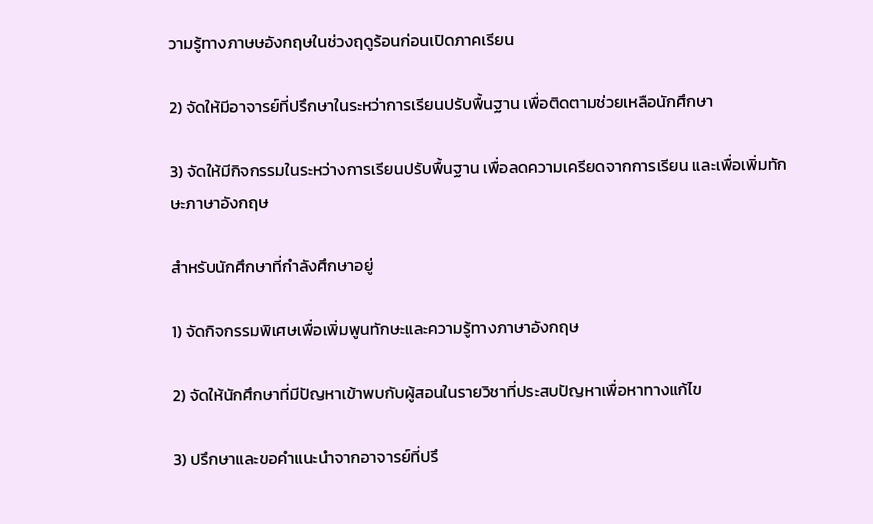วามรู้ทางภาษษอังกฤษในช่วงฤดูร้อนก่อนเปิดภาคเรียน

2) จัดให้มีอาจารย์ที่ปรึกษาในระหว่าการเรียนปรับพื้นฐาน เพื่อติดตามช่วยเหลือนักศึกษา

3) จัดให้มีกิจกรรมในระหว่างการเรียนปรับพื้นฐาน เพื่อลดความเครียดจากการเรียน และเพื่อเพิ่มทักษะภาษาอังกฤษ

สำหรับนักศึกษาที่กำลังศึกษาอยู่

1) จัดกิจกรรมพิเศษเพื่อเพิ่มพูนทักษะและความรู้ทางภาษาอังกฤษ

2) จัดให้นักศึกษาที่มีปัญหาเข้าพบกับผู้สอนในรายวิชาที่ประสบปัญหาเพื่อหาทางแก้ไข

3) ปรึกษาและขอคำแนะนำจากอาจารย์ที่ปรึ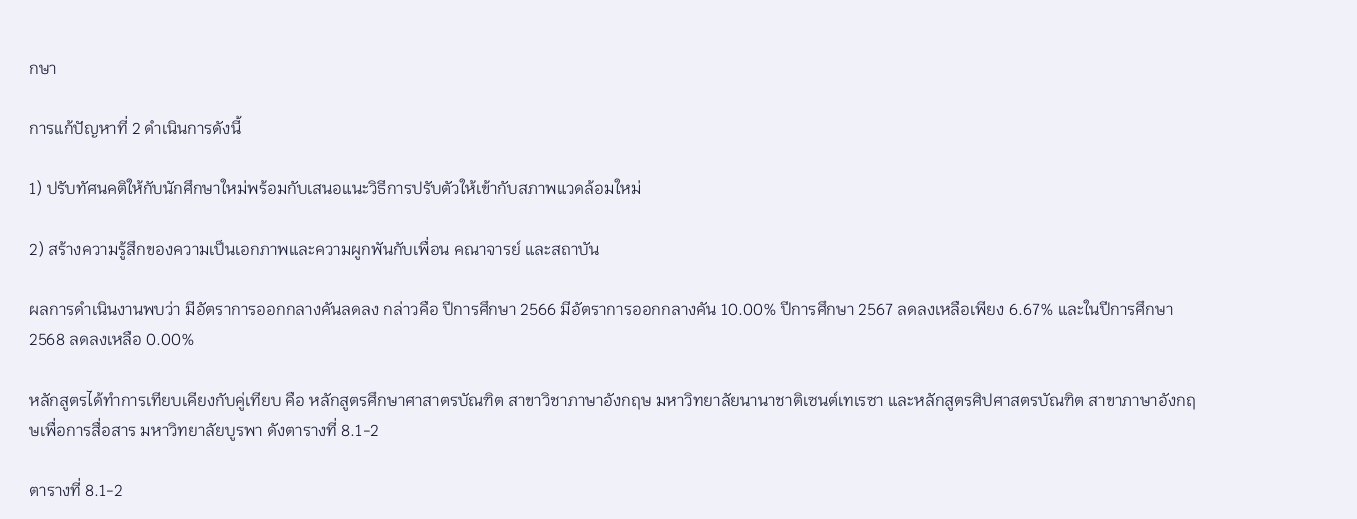กษา

การแก้ปัญหาที่ 2 ดำเนินการดังนี้

1) ปรับทัศนคติให้กับนักศึกษาใหม่พร้อมกับเสนอแนะวิธีการปรับตัวให้เข้ากับสภาพแวดล้อมใหม่

2) สร้างความรู้สึกของความเป็นเอกภาพและความผูกพันกับเพื่อน คณาจารย์ และสถาบัน

ผลการดำเนินงานพบว่า มีอัตราการออกกลางคันลดลง กล่าวคือ ปีการศึกษา 2566 มีอัตราการออกกลางคัน 10.00% ปีการศึกษา 2567 ลดลงเหลือเพียง 6.67% และในปีการศึกษา 2568 ลดลงเหลือ 0.00%

หลักสูตรได้ทำการเทียบเคียงกับคู่เทียบ คือ หลักสูตรศึกษาศาสาตรบัณฑิต สาขาวิชาภาษาอังกฤษ มหาวิทยาลัยนานาชาติเซนต์เทเรซา และหลักสูตรศิปศาสตรบัณฑิต สาขาภาษาอังกฤษเพื่อการสื่อสาร มหาวิทยาลัยบูรพา ดังตารางที่ 8.1-2

ตารางที่ 8.1-2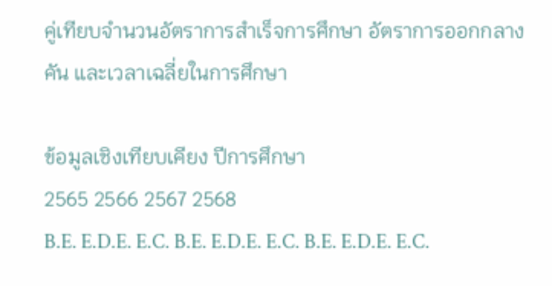คู่เทียบจำนวนอัตราการสำเร็จการศึกษา อัตราการออกกลางคัน และเวลาเฉลี่ยในการศึกษา

ข้อมูลเชิงเทียบเคียง ปีการศึกษา
2565 2566 2567 2568
B.E. E.D.E. E.C. B.E. E.D.E. E.C. B.E. E.D.E. E.C.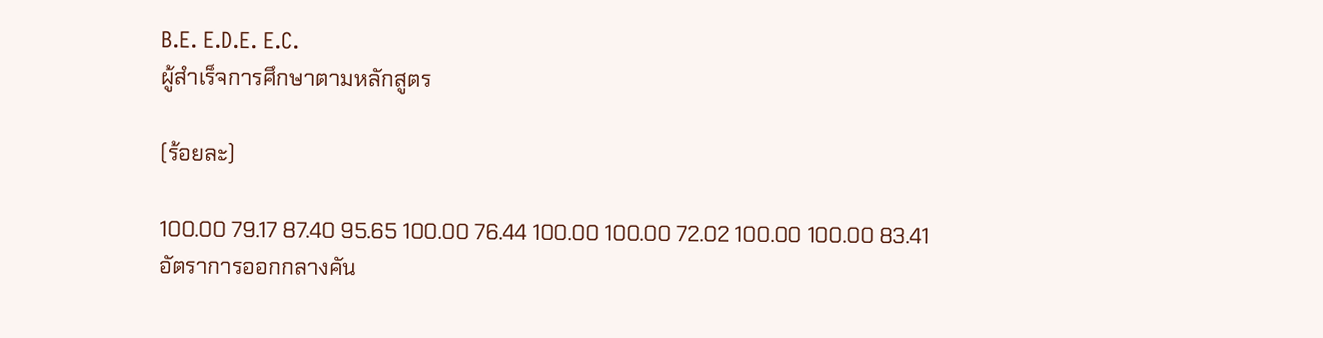B.E. E.D.E. E.C.
ผู้สำเร็จการศึกษาตามหลักสูตร

(ร้อยละ)

100.00 79.17 87.40 95.65 100.00 76.44 100.00 100.00 72.02 100.00 100.00 83.41
อัตราการออกกลางคัน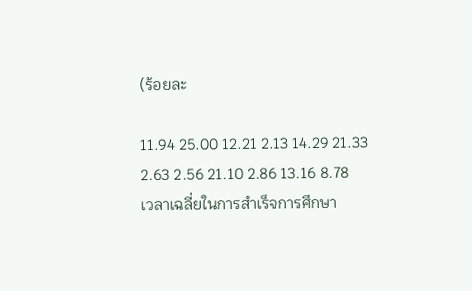(ร้อยละ

11.94 25.00 12.21 2.13 14.29 21.33 2.63 2.56 21.10 2.86 13.16 8.78
เวลาเฉลี่ยในการสำเร็จการศึกษา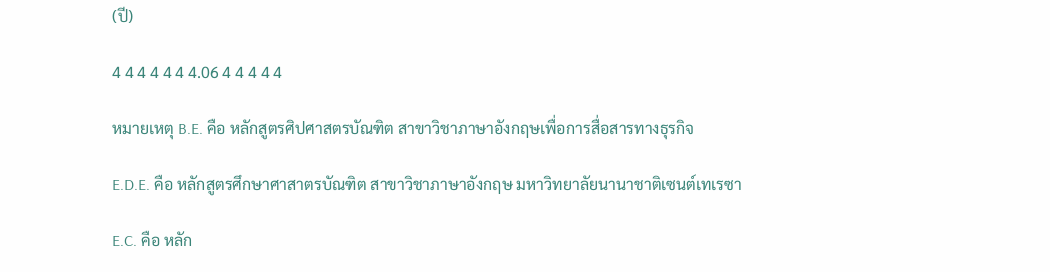(ปี)

4 4 4 4 4 4 4.06 4 4 4 4 4

หมายเหตุ B.E. คือ หลักสูตรศิปศาสตรบัณฑิต สาขาวิชาภาษาอังกฤษเพื่อการสื่อสารทางธุรกิจ

E.D.E. คือ หลักสูตรศึกษาศาสาตรบัณฑิต สาขาวิชาภาษาอังกฤษ มหาวิทยาลัยนานาชาติเซนต์เทเรซา

E.C. คือ หลัก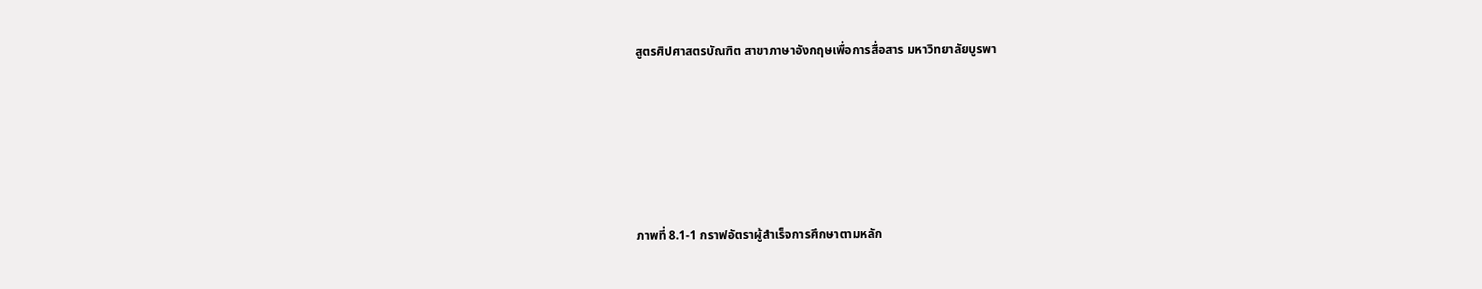สูตรศิปศาสตรบัณฑิต สาขาภาษาอังกฤษเพื่อการสื่อสาร มหาวิทยาลัยบูรพา





ภาพที่ 8.1-1 กราฟอัตราผู้สำเร็จการศึกษาตามหลัก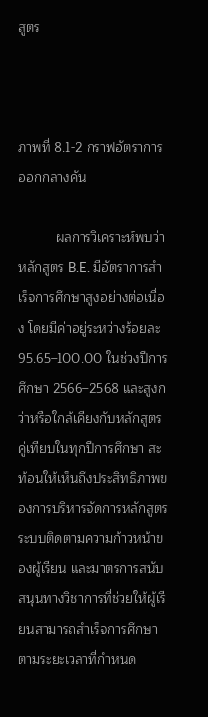สูตร



ภาพที่ 8.1-2 กราฟอัตราการออกกลางคัน

          ผลการวิเคราะห์พบว่า หลักสูตร B.E. มีอัตราการสำเร็จการศึกษาสูงอย่างต่อเนื่อง โดยมีค่าอยู่ระหว่างร้อยละ 95.65–100.00 ในช่วงปีการศึกษา 2566–2568 และสูงกว่าหรือใกล้เคียงกับหลักสูตรคู่เทียบในทุกปีการศึกษา สะท้อนให้เห็นถึงประสิทธิภาพของการบริหารจัดการหลักสูตร ระบบติดตามความก้าวหน้าของผู้เรียน และมาตรการสนับสนุนทางวิชาการที่ช่วยให้ผู้เรียนสามารถสำเร็จการศึกษาตามระยะเวลาที่กำหนด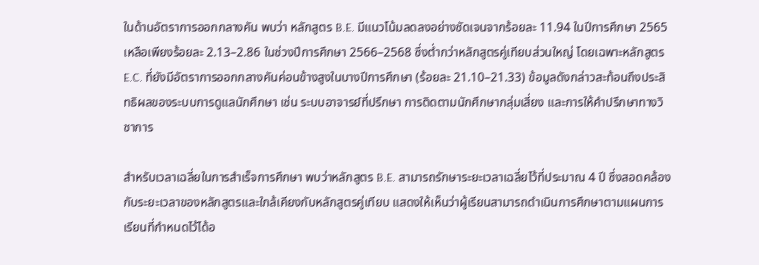ในด้านอัตราการออกกลางคัน พบว่า หลักสูตร B.E. มีแนวโน้มลดลงอย่างชัดเจนจากร้อยละ 11.94 ในปีการศึกษา 2565 เหลือเพียงร้อยละ 2.13–2.86 ในช่วงปีการศึกษา 2566–2568 ซึ่งต่ำกว่าหลักสูตรคู่เทียบส่วนใหญ่ โดยเฉพาะหลักสูตร E.C. ที่ยังมีอัตราการออกกลางคันค่อนข้างสูงในบางปีการศึกษา (ร้อยละ 21.10–21.33) ข้อมูลดังกล่าวสะท้อนถึงประสิทธิผลของระบบการดูแลนักศึกษา เช่น ระบบอาจารย์ที่ปรึกษา การติดตามนักศึกษากลุ่มเสี่ยง และการให้คำปรึกษาทางวิชาการ

สำหรับเวลาเฉลี่ยในการสำเร็จการศึกษา พบว่าหลักสูตร B.E. สามารถรักษาระยะเวลาเฉลี่ยไว้ที่ประมาณ 4 ปี ซึ่งสอดคล้องกับระยะเวลาของหลักสูตรและใกล้เคียงกับหลักสูตรคู่เทียบ แสดงให้เห็นว่าผู้เรียนสามารถดำเนินการศึกษาตามแผนการเรียนที่กำหนดไว้ได้อ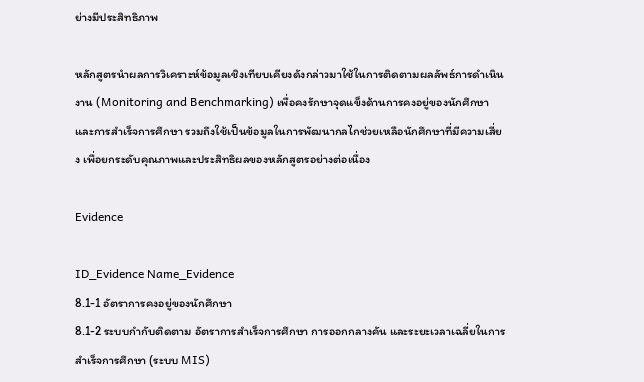ย่างมีประสิทธิภาพ

หลักสูตรนำผลการวิเคราะห์ข้อมูลเชิงเทียบเคียงดังกล่าวมาใช้ในการติดตามผลลัพธ์การดำเนินงาน (Monitoring and Benchmarking) เพื่อคงรักษาจุดแข็งด้านการคงอยู่ของนักศึกษาและการสำเร็จการศึกษา รวมถึงใช้เป็นข้อมูลในการพัฒนากลไกช่วยเหลือนักศึกษาที่มีความเสี่ยง เพื่อยกระดับคุณภาพและประสิทธิผลของหลักสูตรอย่างต่อเนื่อง

Evidence

ID_Evidence Name_Evidence
8.1-1 อัตราการคงอยู่ของนักศึกษา
8.1-2 ระบบกำกับติดตาม อัตราการสำเร็จการศึกษา การออกกลางคัน และระยะเวลาเฉลี่ยในการสำเร็จการศึกษา (ระบบ MIS)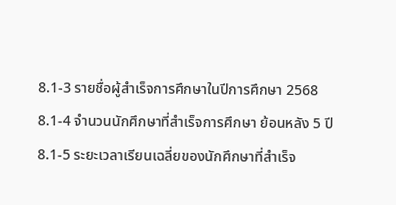8.1-3 รายชื่อผู้สำเร็จการศึกษาในปีการศึกษา 2568
8.1-4 จำนวนนักศึกษาที่สำเร็จการศึกษา ย้อนหลัง 5 ปี
8.1-5 ระยะเวลาเรียนเฉลี่ยของนักศึกษาที่สำเร็จ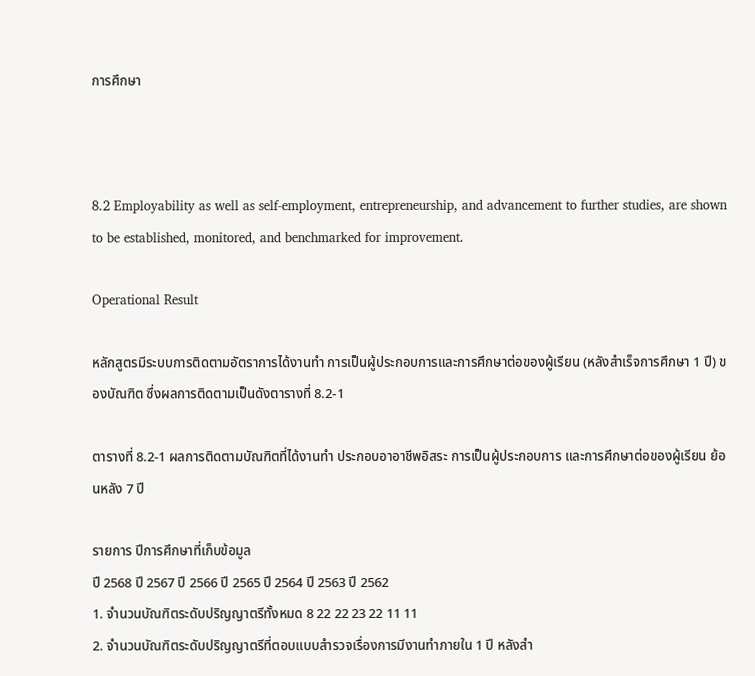การศึกษา



8.2 Employability as well as self-employment, entrepreneurship, and advancement to further studies, are shown to be established, monitored, and benchmarked for improvement.

Operational Result

หลักสูตรมีระบบการติดตามอัตราการได้งานทำ การเป็นผู้ประกอบการและการศึกษาต่อของผู้เรียน (หลังสำเร็จการศึกษา 1 ปี) ของบัณฑิต ซึ่งผลการติดตามเป็นดังตารางที่ 8.2-1

ตารางที่ 8.2-1 ผลการติดตามบัณฑิตที่ได้งานทำ ประกอบอาอาชีพอิสระ การเป็นผู้ประกอบการ และการศึกษาต่อของผู้เรียน ย้อนหลัง 7 ปี

รายการ ปีการศึกษาที่เก็บข้อมูล
ปี 2568 ปี 2567 ปี 2566 ปี 2565 ปี 2564 ปี 2563 ปี 2562
1. จำนวนบัณฑิตระดับปริญญาตรีทั้งหมด 8 22 22 23 22 11 11
2. จำนวนบัณฑิตระดับปริญญาตรีที่ตอบแบบสำรวจเรื่องการมีงานทำภายใน 1 ปี หลังสำ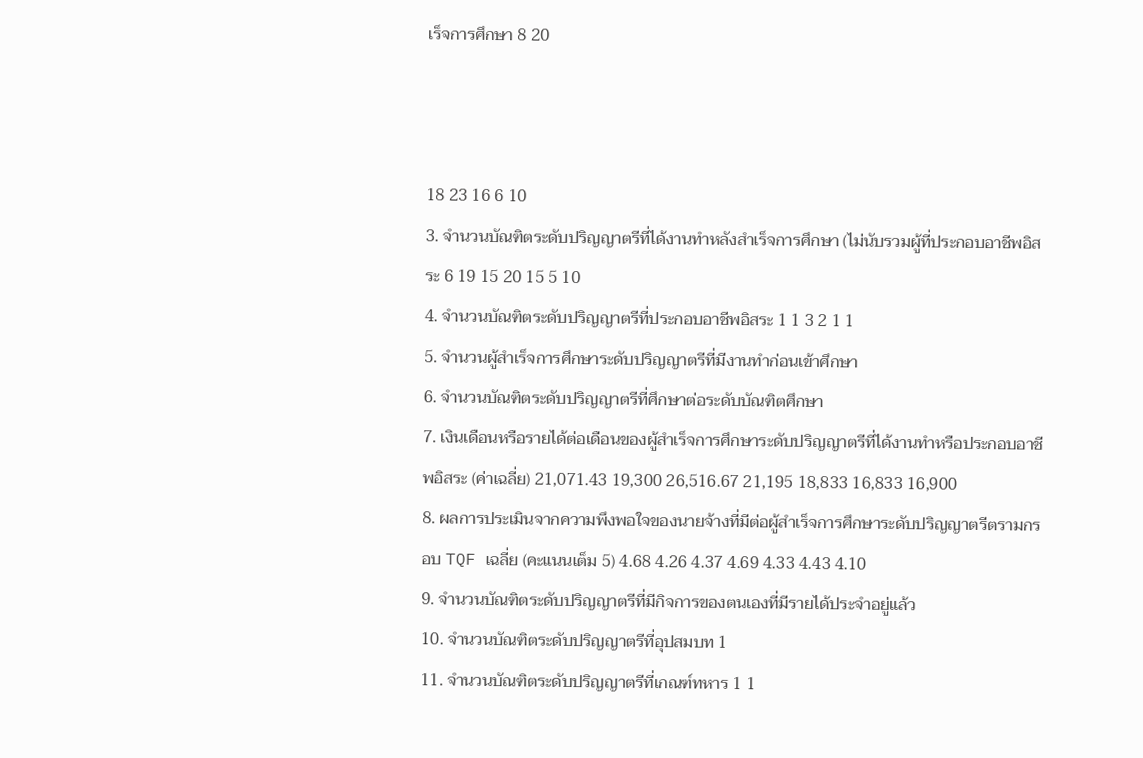เร็จการศึกษา 8 20



18 23 16 6 10
3. จำนวนบัณฑิตระดับปริญญาตรีที่ได้งานทำหลังสำเร็จการศึกษา (ไม่นับรวมผู้ที่ประกอบอาชีพอิสระ 6 19 15 20 15 5 10
4. จำนวนบัณฑิตระดับปริญญาตรีที่ประกอบอาชีพอิสระ 1 1 3 2 1 1
5. จำนวนผู้สำเร็จการศึกษาระดับปริญญาตรีที่มีงานทำก่อนเข้าศึกษา
6. จำนวนบัณฑิตระดับปริญญาตรีที่ศึกษาต่อระดับบัณฑิตศึกษา
7. เงินเดือนหรือรายได้ต่อเดือนของผู้สำเร็จการศึกษาระดับปริญญาตรีที่ได้งานทำหรือประกอบอาชีพอิสระ (ค่าเฉลี่ย) 21,071.43 19,300 26,516.67 21,195 18,833 16,833 16,900
8. ผลการประเมินจากความพึงพอใจของนายจ้างที่มีต่อผู้สำเร็จการศึกษาระดับปริญญาตรีตรามกรอบ TQF เฉลี่ย (คะแนนเต็ม 5) 4.68 4.26 4.37 4.69 4.33 4.43 4.10
9. จำนวนบัณฑิตระดับปริญญาตรีที่มีกิจการของตนเองที่มีรายได้ประจำอยู่แล้ว
10. จำนวนบัณฑิตระดับปริญญาตรีที่อุปสมบท 1
11. จำนวนบัณฑิตระดับปริญญาตรีที่เกณฑ์ทหาร 1 1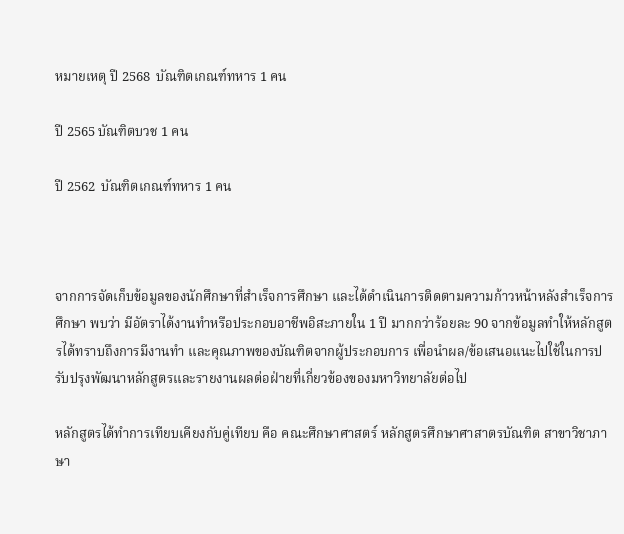หมายเหตุ ปี 2568  บัณฑิตเกณฑ์ทหาร 1 คน

ปี 2565 บัณฑิตบวช 1 คน

ปี 2562  บัณฑิตเกณฑ์ทหาร 1 คน



จากการจัดเก็บข้อมูลของนักศึกษาที่สำเร็จการศึกษา และได้ดำเนินการติดตามความก้าวหน้าหลังสำเร็จการศึกษา พบว่า มีอัตราได้งานทำหรือประกอบอาชีพอิสะภายใน 1 ปี มากกว่าร้อยละ 90 จากข้อมูลทำให้หลักสูตรได้ทราบถึงการมีงานทำ และคุณภาพของบัณฑิตจากผู้ประกอบการ เพื่อนำผล/ข้อเสนอแนะไปใช้ในการปรับปรุงพัฒนาหลักสูตรและรายงานผลต่อฝ่ายที่เกี่ยวข้องของมหาวิทยาลัยต่อไป

หลักสูตรได้ทำการเทียบเคียงกับคู่เทียบ คือ คณะศึกษาศาสตร์ หลักสูตรศึกษาศาสาตรบัณฑิต สาขาวิชาภาษา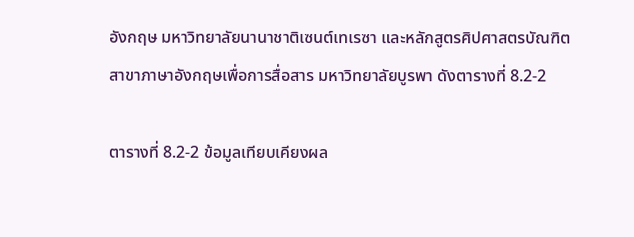อังกฤษ มหาวิทยาลัยนานาชาติเซนต์เทเรซา และหลักสูตรศิปศาสตรบัณฑิต สาขาภาษาอังกฤษเพื่อการสื่อสาร มหาวิทยาลัยบูรพา ดังตารางที่ 8.2-2

ตารางที่ 8.2-2 ข้อมูลเทียบเคียงผล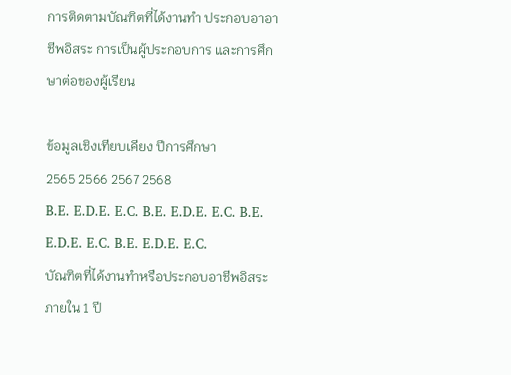การติดตามบัณฑิตที่ได้งานทำ ประกอบอาอาชีพอิสระ การเป็นผู้ประกอบการ และการศึกษาต่อของผู้เรียน

ข้อมูลเชิงเทียบเคียง ปีการศึกษา
2565 2566 2567 2568
B.E. E.D.E. E.C. B.E. E.D.E. E.C. B.E. E.D.E. E.C. B.E. E.D.E. E.C.
บัณฑิตที่ได้งานทำหรือประกอบอาชีพอิสระภายใน 1 ปี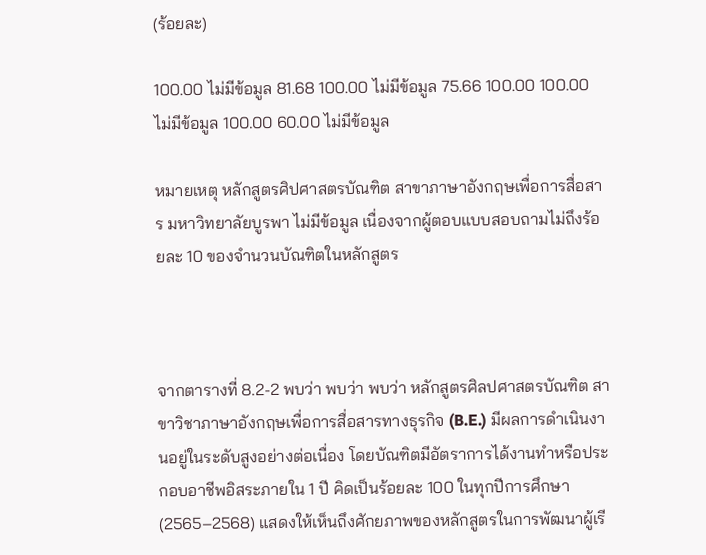(ร้อยละ)

100.00 ไม่มีข้อมูล 81.68 100.00 ไม่มีข้อมูล 75.66 100.00 100.00 ไม่มีข้อมูล 100.00 60.00 ไม่มีข้อมูล

หมายเหตุ หลักสูตรศิปศาสตรบัณฑิต สาขาภาษาอังกฤษเพื่อการสื่อสาร มหาวิทยาลัยบูรพา ไม่มีข้อมูล เนื่องจากผู้ตอบแบบสอบถามไม่ถึงร้อยละ 10 ของจำนวนบัณฑิตในหลักสูตร



จากตารางที่ 8.2-2 พบว่า พบว่า พบว่า หลักสูตรศิลปศาสตรบัณฑิต สาขาวิชาภาษาอังกฤษเพื่อการสื่อสารทางธุรกิจ (B.E.) มีผลการดำเนินงานอยู่ในระดับสูงอย่างต่อเนื่อง โดยบัณฑิตมีอัตราการได้งานทำหรือประกอบอาชีพอิสระภายใน 1 ปี คิดเป็นร้อยละ 100 ในทุกปีการศึกษา (2565–2568) แสดงให้เห็นถึงศักยภาพของหลักสูตรในการพัฒนาผู้เรี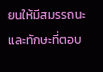ยนให้มีสมรรถนะและทักษะที่ตอบ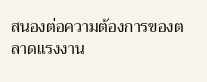สนองต่อความต้องการของตลาดแรงงาน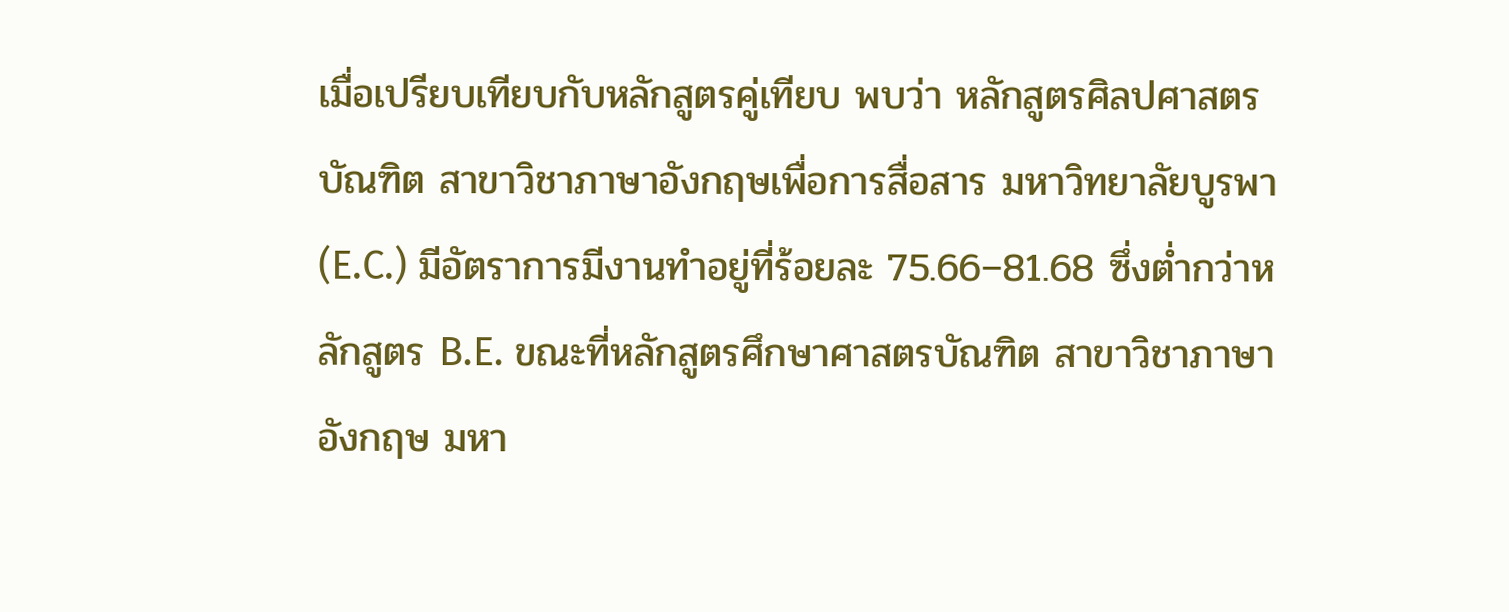เมื่อเปรียบเทียบกับหลักสูตรคู่เทียบ พบว่า หลักสูตรศิลปศาสตรบัณฑิต สาขาวิชาภาษาอังกฤษเพื่อการสื่อสาร มหาวิทยาลัยบูรพา (E.C.) มีอัตราการมีงานทำอยู่ที่ร้อยละ 75.66–81.68 ซึ่งต่ำกว่าหลักสูตร B.E. ขณะที่หลักสูตรศึกษาศาสตรบัณฑิต สาขาวิชาภาษาอังกฤษ มหา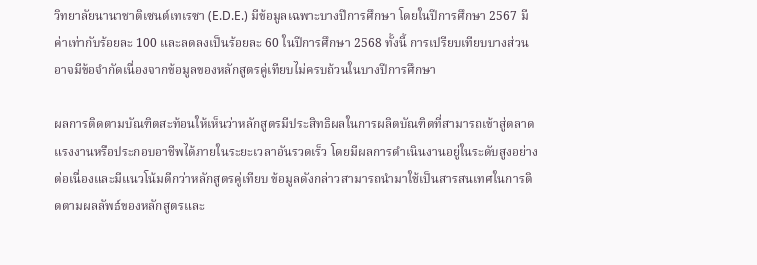วิทยาลัยนานาชาติเซนต์เทเรซา (E.D.E.) มีข้อมูลเฉพาะบางปีการศึกษา โดยในปีการศึกษา 2567 มีค่าเท่ากับร้อยละ 100 และลดลงเป็นร้อยละ 60 ในปีการศึกษา 2568 ทั้งนี้ การเปรียบเทียบบางส่วนอาจมีข้อจำกัดเนื่องจากข้อมูลของหลักสูตรคู่เทียบไม่ครบถ้วนในบางปีการศึกษา

ผลการติดตามบัณฑิตสะท้อนให้เห็นว่าหลักสูตรมีประสิทธิผลในการผลิตบัณฑิตที่สามารถเข้าสู่ตลาดแรงงานหรือประกอบอาชีพได้ภายในระยะเวลาอันรวดเร็ว โดยมีผลการดำเนินงานอยู่ในระดับสูงอย่างต่อเนื่องและมีแนวโน้มดีกว่าหลักสูตรคู่เทียบ ข้อมูลดังกล่าวสามารถนำมาใช้เป็นสารสนเทศในการติดตามผลลัพธ์ของหลักสูตรและ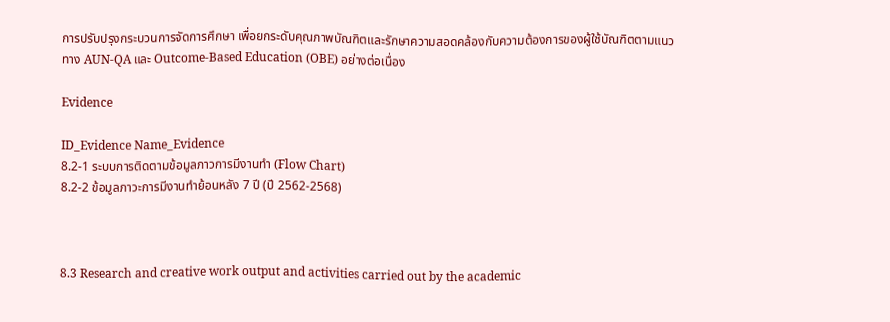การปรับปรุงกระบวนการจัดการศึกษา เพื่อยกระดับคุณภาพบัณฑิตและรักษาความสอดคล้องกับความต้องการของผู้ใช้บัณฑิตตามแนวทาง AUN-QA และ Outcome-Based Education (OBE) อย่างต่อเนื่อง

Evidence

ID_Evidence Name_Evidence
8.2-1 ระบบการติดตามข้อมูลภาวการมีงานทำ (Flow Chart)
8.2-2 ข้อมูลภาวะการมีงานทำย้อนหลัง 7 ปี (ปี 2562-2568)



8.3 Research and creative work output and activities carried out by the academic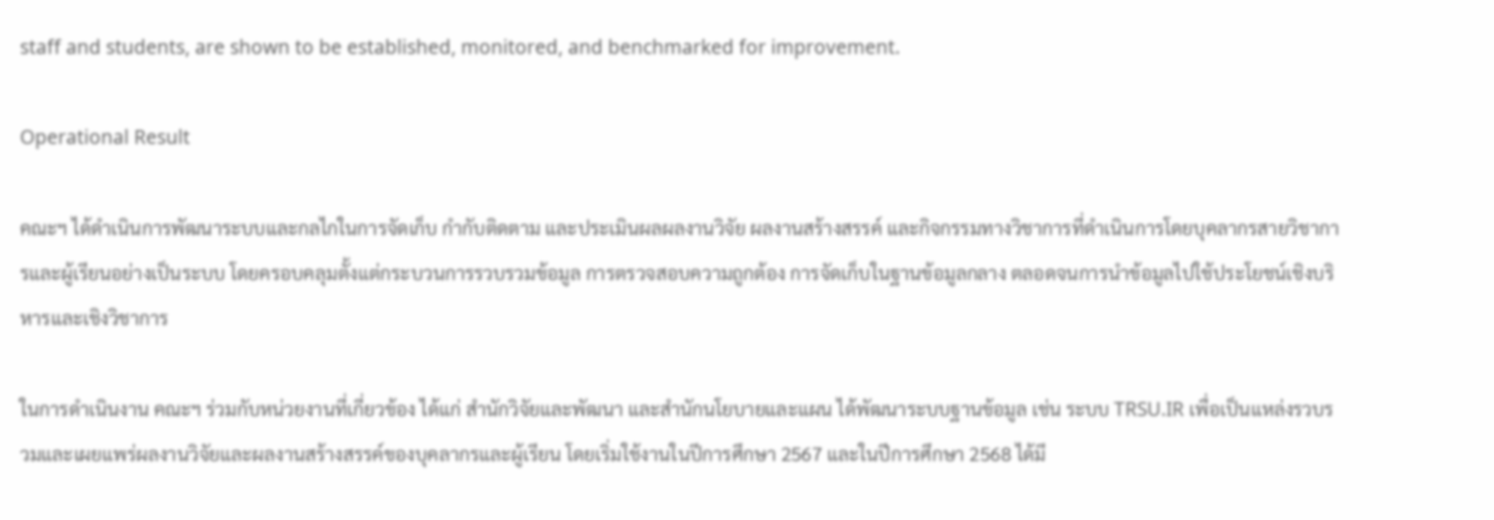staff and students, are shown to be established, monitored, and benchmarked for improvement.

Operational Result

คณะฯ ได้ดำเนินการพัฒนาระบบและกลไกในการจัดเก็บ กำกับติดตาม และประเมินผลผลงานวิจัย ผลงานสร้างสรรค์ และกิจกรรมทางวิชาการที่ดำเนินการโดยบุคลากรสายวิชาการและผู้เรียนอย่างเป็นระบบ โดยครอบคลุมตั้งแต่กระบวนการรวบรวมข้อมูล การตรวจสอบความถูกต้อง การจัดเก็บในฐานข้อมูลกลาง ตลอดจนการนำข้อมูลไปใช้ประโยชน์เชิงบริหารและเชิงวิชาการ

ในการดำเนินงาน คณะฯ ร่วมกับหน่วยงานที่เกี่ยวข้อง ได้แก่ สำนักวิจัยและพัฒนา และสำนักนโยบายและแผน ได้พัฒนาระบบฐานข้อมูล เช่น ระบบ TRSU.IR เพื่อเป็นแหล่งรวบรวมและเผยแพร่ผลงานวิจัยและผลงานสร้างสรรค์ของบุคลากรและผู้เรียน โดยเริ่มใช้งานในปีการศึกษา 2567 และในปีการศึกษา 2568 ได้มี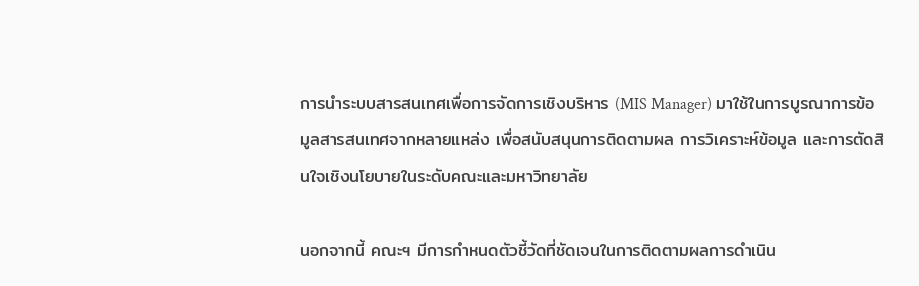การนำระบบสารสนเทศเพื่อการจัดการเชิงบริหาร (MIS Manager) มาใช้ในการบูรณาการข้อมูลสารสนเทศจากหลายแหล่ง เพื่อสนับสนุนการติดตามผล การวิเคราะห์ข้อมูล และการตัดสินใจเชิงนโยบายในระดับคณะและมหาวิทยาลัย

นอกจากนี้ คณะฯ มีการกำหนดตัวชี้วัดที่ชัดเจนในการติดตามผลการดำเนิน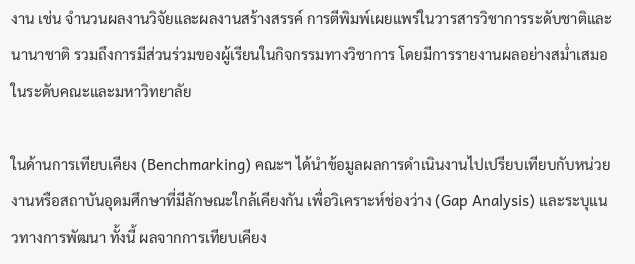งาน เช่น จำนวนผลงานวิจัยและผลงานสร้างสรรค์ การตีพิมพ์เผยแพร่ในวารสารวิชาการระดับชาติและนานาชาติ รวมถึงการมีส่วนร่วมของผู้เรียนในกิจกรรมทางวิชาการ โดยมีการรายงานผลอย่างสม่ำเสมอในระดับคณะและมหาวิทยาลัย

ในด้านการเทียบเคียง (Benchmarking) คณะฯ ได้นำข้อมูลผลการดำเนินงานไปเปรียบเทียบกับหน่วยงานหรือสถาบันอุดมศึกษาที่มีลักษณะใกล้เคียงกัน เพื่อวิเคราะห์ช่องว่าง (Gap Analysis) และระบุแนวทางการพัฒนา ทั้งนี้ ผลจากการเทียบเคียง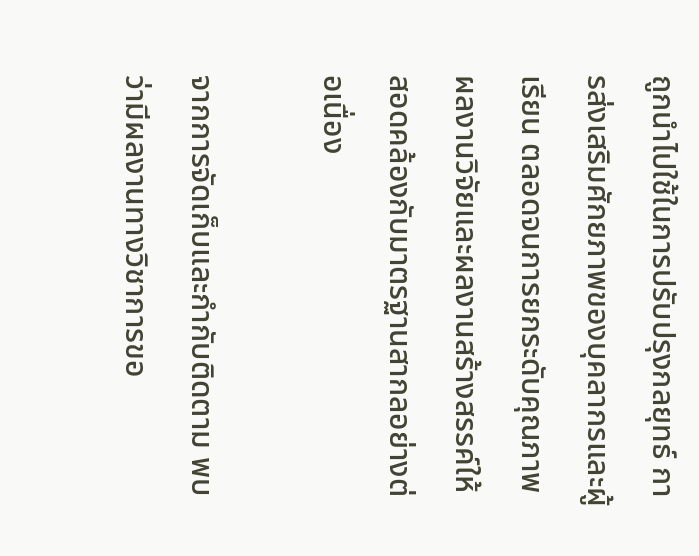ถูกนำไปใช้ในการปรับปรุงกลยุทธ์ การส่งเสริมศักยภาพของบุคลากรและผู้เรียน ตลอดจนการยกระดับคุณภาพผลงานวิจัยและผลงานสร้างสรรค์ให้สอดคล้องกับมาตรฐานสากลอย่างต่อเนื่อง

จากการจัดเก็บและกำกับติดตาม พบว่ามีผลงานทางวิชาการขอ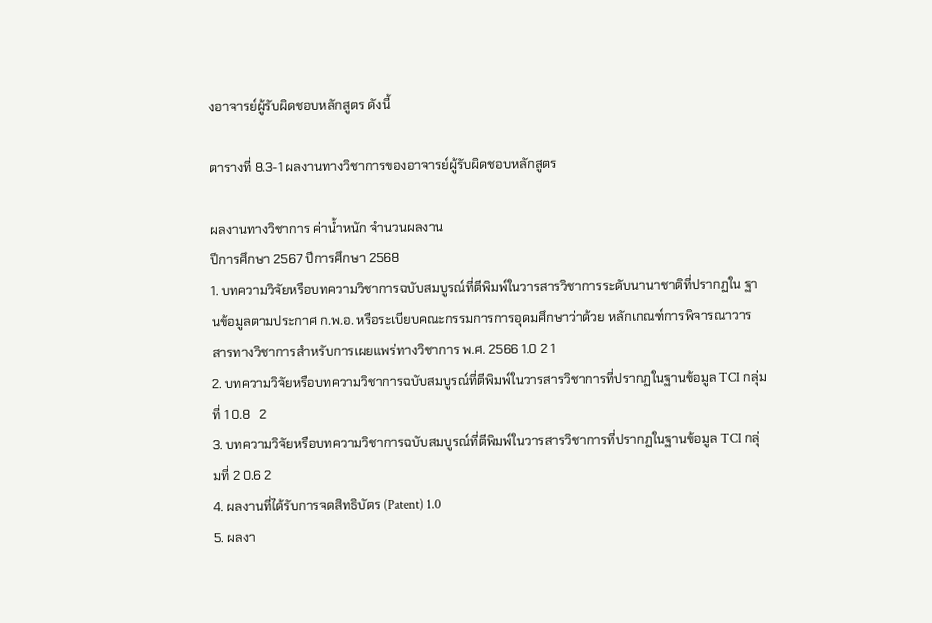งอาจารย์ผู้รับผิดชอบหลักสูตร ดังนี้

ตารางที่ 8.3-1 ผลงานทางวิชาการของอาจารย์ผู้รับผิดชอบหลักสูตร

ผลงานทางวิชาการ ค่าน้ำหนัก จำนวนผลงาน
ปีการศึกษา 2567 ปีการศึกษา 2568
1. บทความวิจัยหรือบทความวิชาการฉบับสมบูรณ์ที่ตีพิมพ์ในวารสารวิชาการระดับนานาชาติที่ปรากฏใน ฐานข้อมูลตามประกาศ ก.พ.อ. หรือระเบียบคณะกรรมการการอุดมศึกษาว่าด้วย หลักเกณฑ์การพิจารณาวารสารทางวิชาการสำหรับการเผยแพร่ทางวิชาการ พ.ศ. 2566 1.0 2 1
2. บทความวิจัยหรือบทความวิชาการฉบับสมบูรณ์ที่ตีพิมพ์ในวารสารวิชาการที่ปรากฏในฐานข้อมูล TCI กลุ่มที่ 1 0.8   2
3. บทความวิจัยหรือบทความวิชาการฉบับสมบูรณ์ที่ตีพิมพ์ในวารสารวิชาการที่ปรากฏในฐานข้อมูล TCI กลุ่มที่ 2 0.6 2
4. ผลงานที่ได้รับการจดสิทธิบัตร (Patent) 1.0
5. ผลงา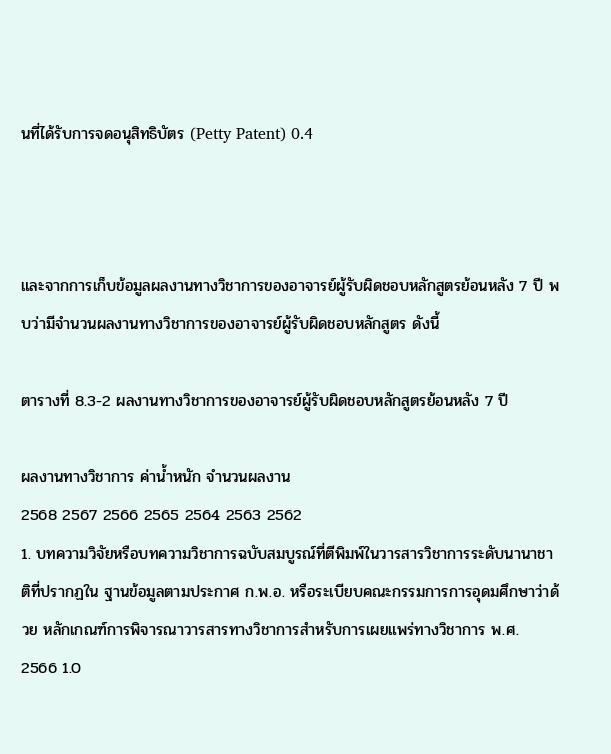นที่ได้รับการจดอนุสิทธิบัตร (Petty Patent) 0.4



และจากการเก็บข้อมูลผลงานทางวิชาการของอาจารย์ผู้รับผิดชอบหลักสูตรย้อนหลัง 7 ปี พบว่ามีจำนวนผลงานทางวิชาการของอาจารย์ผู้รับผิดชอบหลักสูตร ดังนี้

ตารางที่ 8.3-2 ผลงานทางวิชาการของอาจารย์ผู้รับผิดชอบหลักสูตรย้อนหลัง 7 ปี

ผลงานทางวิชาการ ค่าน้ำหนัก จำนวนผลงาน
2568 2567 2566 2565 2564 2563 2562
1. บทความวิจัยหรือบทความวิชาการฉบับสมบูรณ์ที่ตีพิมพ์ในวารสารวิชาการระดับนานาชาติที่ปรากฏใน ฐานข้อมูลตามประกาศ ก.พ.อ. หรือระเบียบคณะกรรมการการอุดมศึกษาว่าด้วย หลักเกณฑ์การพิจารณาวารสารทางวิชาการสำหรับการเผยแพร่ทางวิชาการ พ.ศ. 2566 1.0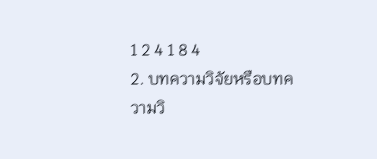1 2 4 1 8 4
2. บทความวิจัยหรือบทความวิ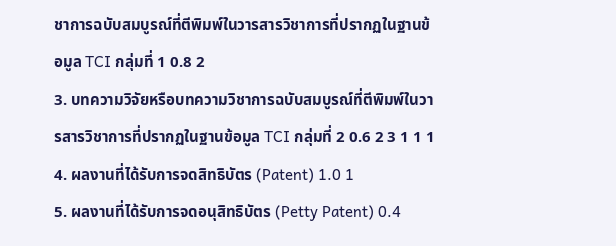ชาการฉบับสมบูรณ์ที่ตีพิมพ์ในวารสารวิชาการที่ปรากฏในฐานข้อมูล TCI กลุ่มที่ 1 0.8 2
3. บทความวิจัยหรือบทความวิชาการฉบับสมบูรณ์ที่ตีพิมพ์ในวารสารวิชาการที่ปรากฏในฐานข้อมูล TCI กลุ่มที่ 2 0.6 2 3 1 1 1
4. ผลงานที่ได้รับการจดสิทธิบัตร (Patent) 1.0 1
5. ผลงานที่ได้รับการจดอนุสิทธิบัตร (Petty Patent) 0.4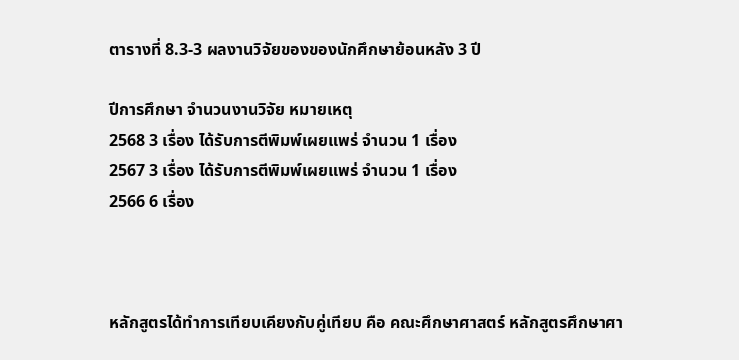ตารางที่ 8.3-3 ผลงานวิจัยของของนักศึกษาย้อนหลัง 3 ปี

ปีการศึกษา จำนวนงานวิจัย หมายเหตุ
2568 3 เรื่อง ได้รับการตีพิมพ์เผยแพร่ จำนวน 1 เรื่อง
2567 3 เรื่อง ได้รับการตีพิมพ์เผยแพร่ จำนวน 1 เรื่อง
2566 6 เรื่อง



หลักสูตรได้ทำการเทียบเคียงกับคู่เทียบ คือ คณะศึกษาศาสตร์ หลักสูตรศึกษาศา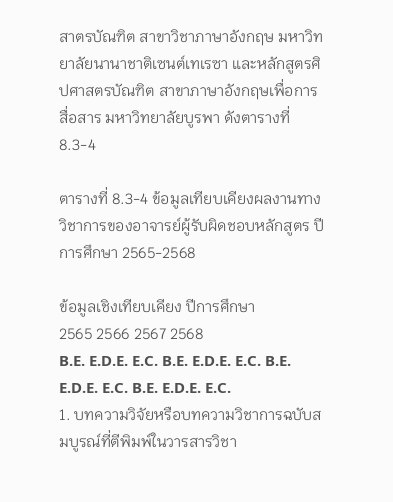สาตรบัณฑิต สาขาวิชาภาษาอังกฤษ มหาวิทยาลัยนานาชาติเซนต์เทเรซา และหลักสูตรศิปศาสตรบัณฑิต สาขาภาษาอังกฤษเพื่อการสื่อสาร มหาวิทยาลัยบูรพา ดังตารางที่ 8.3-4

ตารางที่ 8.3-4 ข้อมูลเทียบเคียงผลงานทางวิชาการของอาจารย์ผู้รับผิดชอบหลักสูตร ปีการศึกษา 2565-2568

ข้อมูลเชิงเทียบเคียง ปีการศึกษา
2565 2566 2567 2568
B.E. E.D.E. E.C. B.E. E.D.E. E.C. B.E. E.D.E. E.C. B.E. E.D.E. E.C.
1. บทความวิจัยหรือบทความวิชาการฉบับสมบูรณ์ที่ตีพิมพ์ในวารสารวิชา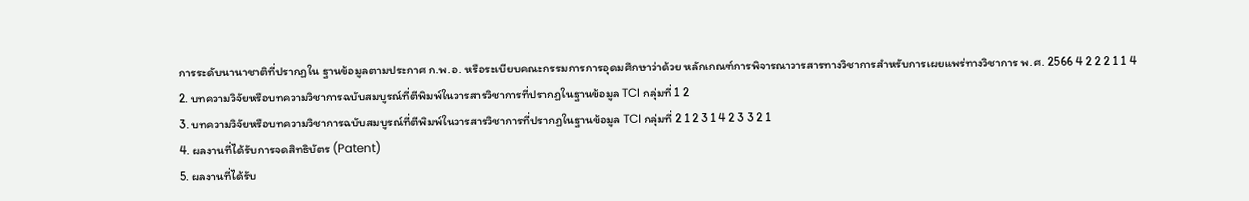การระดับนานาชาติที่ปรากฏใน ฐานข้อมูลตามประกาศ ก.พ.อ. หรือระเบียบคณะกรรมการการอุดมศึกษาว่าด้วย หลักเกณฑ์การพิจารณาวารสารทางวิชาการสำหรับการเผยแพร่ทางวิชาการ พ.ศ. 2566 4 2 2 2 1 1 4
2. บทความวิจัยหรือบทความวิชาการฉบับสมบูรณ์ที่ตีพิมพ์ในวารสารวิชาการที่ปรากฏในฐานข้อมูล TCI กลุ่มที่ 1 2
3. บทความวิจัยหรือบทความวิชาการฉบับสมบูรณ์ที่ตีพิมพ์ในวารสารวิชาการที่ปรากฏในฐานข้อมูล TCI กลุ่มที่ 2 1 2 3 1 4 2 3 3 2 1
4. ผลงานที่ได้รับการจดสิทธิบัตร (Patent)
5. ผลงานที่ได้รับ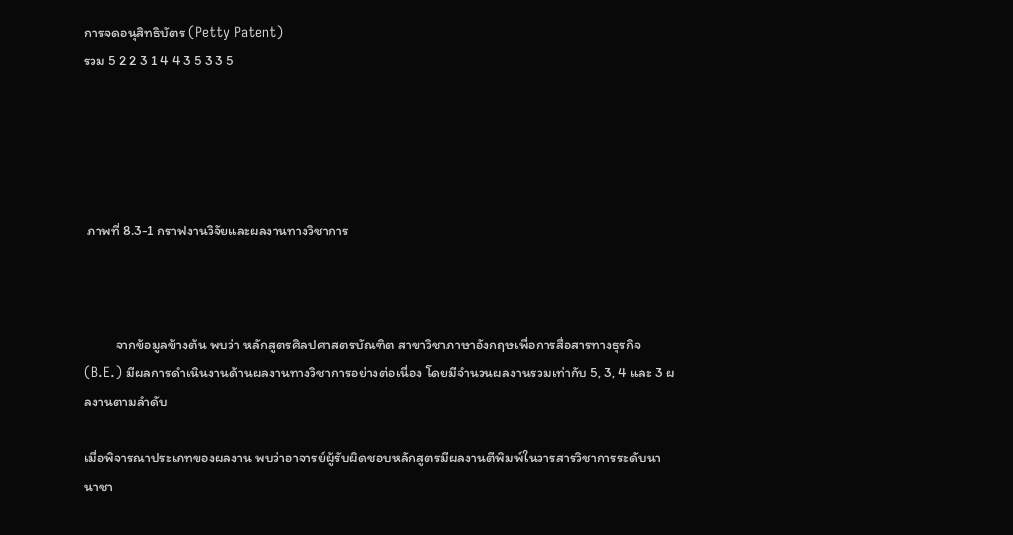การจดอนุสิทธิบัตร (Petty Patent)
รวม 5 2 2 3 1 4 4 3 5 3 3 5





 ภาพที่ 8.3-1 กราฟงานวิจัยและผลงานทางวิชาการ



          จากข้อมูลข้างต้น พบว่า หลักสูตรศิลปศาสตรบัณฑิต สาขาวิชาภาษาอังกฤษเพื่อการสื่อสารทางธุรกิจ (B.E.) มีผลการดำเนินงานด้านผลงานทางวิชาการอย่างต่อเนื่อง โดยมีจำนวนผลงานรวมเท่ากับ 5, 3, 4 และ 3 ผลงานตามลำดับ

เมื่อพิจารณาประเภทของผลงาน พบว่าอาจารย์ผู้รับผิดชอบหลักสูตรมีผลงานตีพิมพ์ในวารสารวิชาการระดับนานาชา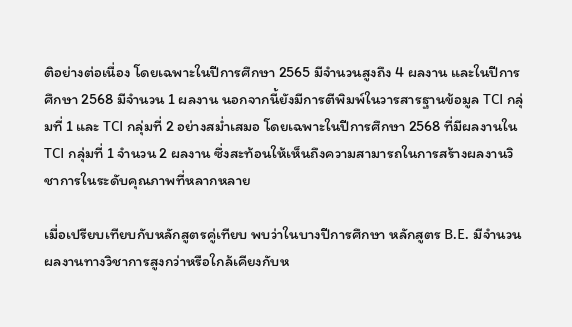ติอย่างต่อเนื่อง โดยเฉพาะในปีการศึกษา 2565 มีจำนวนสูงถึง 4 ผลงาน และในปีการศึกษา 2568 มีจำนวน 1 ผลงาน นอกจากนี้ยังมีการตีพิมพ์ในวารสารฐานข้อมูล TCI กลุ่มที่ 1 และ TCI กลุ่มที่ 2 อย่างสม่ำเสมอ โดยเฉพาะในปีการศึกษา 2568 ที่มีผลงานใน TCI กลุ่มที่ 1 จำนวน 2 ผลงาน ซึ่งสะท้อนให้เห็นถึงความสามารถในการสร้างผลงานวิชาการในระดับคุณภาพที่หลากหลาย

เมื่อเปรียบเทียบกับหลักสูตรคู่เทียบ พบว่าในบางปีการศึกษา หลักสูตร B.E. มีจำนวนผลงานทางวิชาการสูงกว่าหรือใกล้เคียงกับห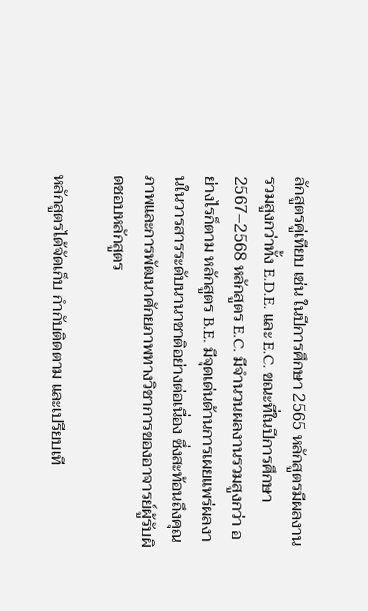ลักสูตรคู่เทียบ เช่น ในปีการศึกษา 2565 หลักสูตรมีผลงานรวมสูงกว่าทั้ง E.D.E. และ E.C. ขณะที่ในปีการศึกษา 2567–2568 หลักสูตร E.C. มีจำนวนผลงานรวมสูงกว่า อย่างไรก็ตาม หลักสูตร B.E. มีจุดเด่นด้านการเผยแพร่ผลงานในวารสารระดับนานาชาติอย่างต่อเนื่อง ซึ่งสะท้อนถึงคุณภาพและการพัฒนาศักยภาพทางวิชาการของอาจารย์ผู้รับผิดชอบหลักสูตร

หลักสูตรได้จัดเก็บ กำกับติดตาม และเปรียบเที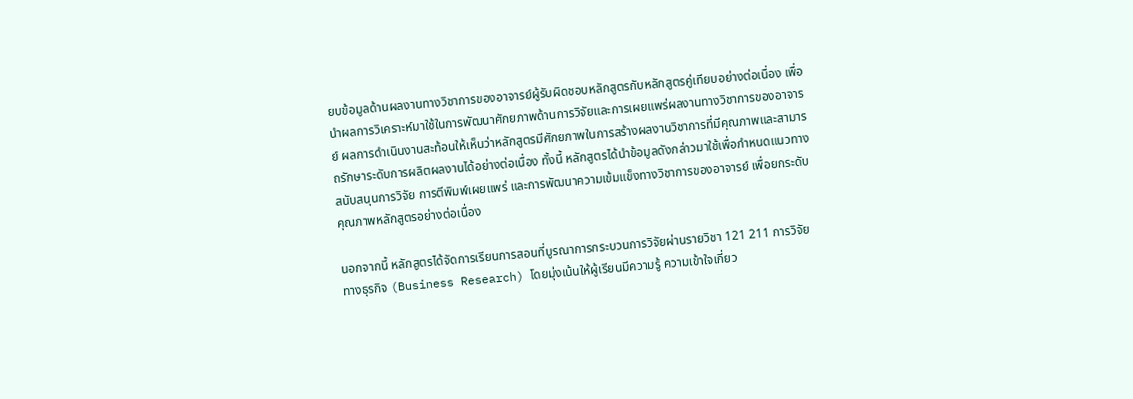ยบข้อมูลด้านผลงานทางวิชาการของอาจารย์ผู้รับผิดชอบหลักสูตรกับหลักสูตรคู่เทียบอย่างต่อเนื่อง เพื่อนำผลการวิเคราะห์มาใช้ในการพัฒนาศักยภาพด้านการวิจัยและการเผยแพร่ผลงานทางวิชาการของอาจารย์ ผลการดำเนินงานสะท้อนให้เห็นว่าหลักสูตรมีศักยภาพในการสร้างผลงานวิชาการที่มีคุณภาพและสามารถรักษาระดับการผลิตผลงานได้อย่างต่อเนื่อง ทั้งนี้ หลักสูตรได้นำข้อมูลดังกล่าวมาใช้เพื่อกำหนดแนวทางสนับสนุนการวิจัย การตีพิมพ์เผยแพร่ และการพัฒนาความเข้มแข็งทางวิชาการของอาจารย์ เพื่อยกระดับคุณภาพหลักสูตรอย่างต่อเนื่อง

นอกจากนี้ หลักสูตรได้จัดการเรียนการสอนที่บูรณาการกระบวนการวิจัยผ่านรายวิชา 121 211 การวิจัยทางธุรกิจ (Business Research) โดยมุ่งเน้นให้ผู้เรียนมีความรู้ ความเข้าใจเกี่ยว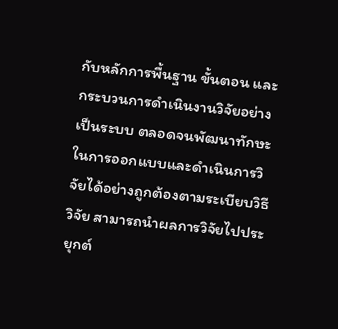กับหลักการพื้นฐาน ขั้นตอน และกระบวนการดำเนินงานวิจัยอย่างเป็นระบบ ตลอดจนพัฒนาทักษะในการออกแบบและดำเนินการวิจัยได้อย่างถูกต้องตามระเบียบวิธีวิจัย สามารถนำผลการวิจัยไปประยุกต์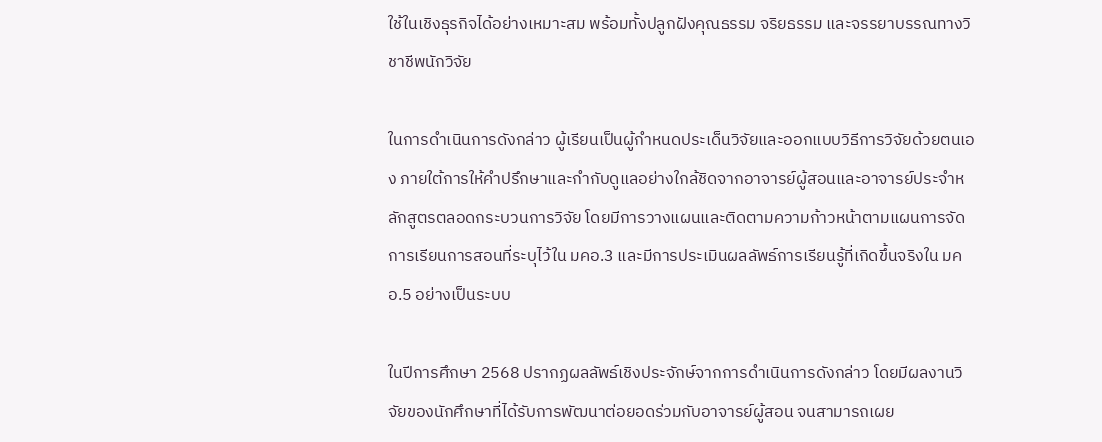ใช้ในเชิงธุรกิจได้อย่างเหมาะสม พร้อมทั้งปลูกฝังคุณธรรม จริยธรรม และจรรยาบรรณทางวิชาชีพนักวิจัย

ในการดำเนินการดังกล่าว ผู้เรียนเป็นผู้กำหนดประเด็นวิจัยและออกแบบวิธีการวิจัยด้วยตนเอง ภายใต้การให้คำปรึกษาและกำกับดูแลอย่างใกล้ชิดจากอาจารย์ผู้สอนและอาจารย์ประจำหลักสูตรตลอดกระบวนการวิจัย โดยมีการวางแผนและติดตามความก้าวหน้าตามแผนการจัดการเรียนการสอนที่ระบุไว้ใน มคอ.3 และมีการประเมินผลลัพธ์การเรียนรู้ที่เกิดขึ้นจริงใน มคอ.5 อย่างเป็นระบบ

ในปีการศึกษา 2568 ปรากฏผลลัพธ์เชิงประจักษ์จากการดำเนินการดังกล่าว โดยมีผลงานวิจัยของนักศึกษาที่ได้รับการพัฒนาต่อยอดร่วมกับอาจารย์ผู้สอน จนสามารถเผย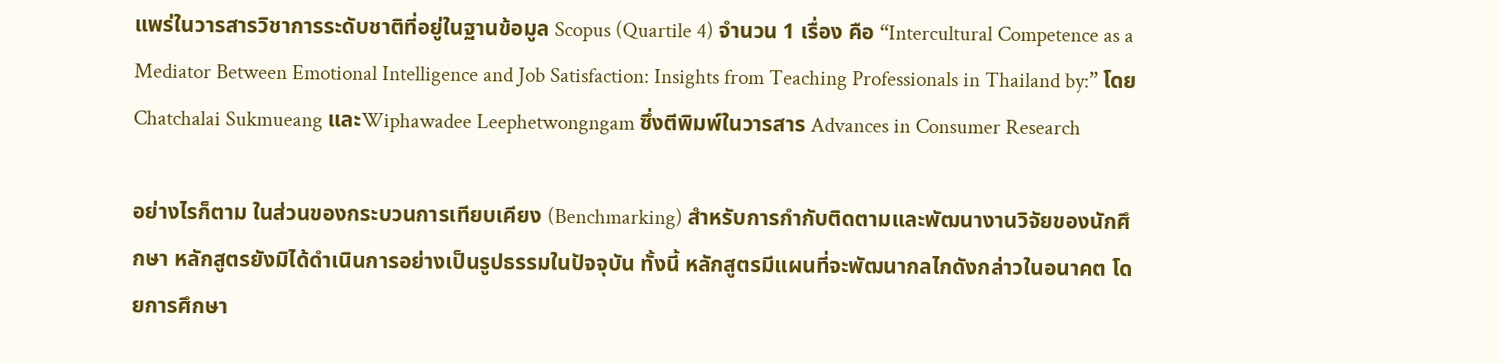แพร่ในวารสารวิชาการระดับชาติที่อยู่ในฐานข้อมูล Scopus (Quartile 4) จำนวน 1 เรื่อง คือ “Intercultural Competence as a Mediator Between Emotional Intelligence and Job Satisfaction: Insights from Teaching Professionals in Thailand by:” โดย Chatchalai Sukmueang และWiphawadee Leephetwongngam ซึ่งตีพิมพ์ในวารสาร Advances in Consumer Research

อย่างไรก็ตาม ในส่วนของกระบวนการเทียบเคียง (Benchmarking) สำหรับการกำกับติดตามและพัฒนางานวิจัยของนักศึกษา หลักสูตรยังมิได้ดำเนินการอย่างเป็นรูปธรรมในปัจจุบัน ทั้งนี้ หลักสูตรมีแผนที่จะพัฒนากลไกดังกล่าวในอนาคต โดยการศึกษา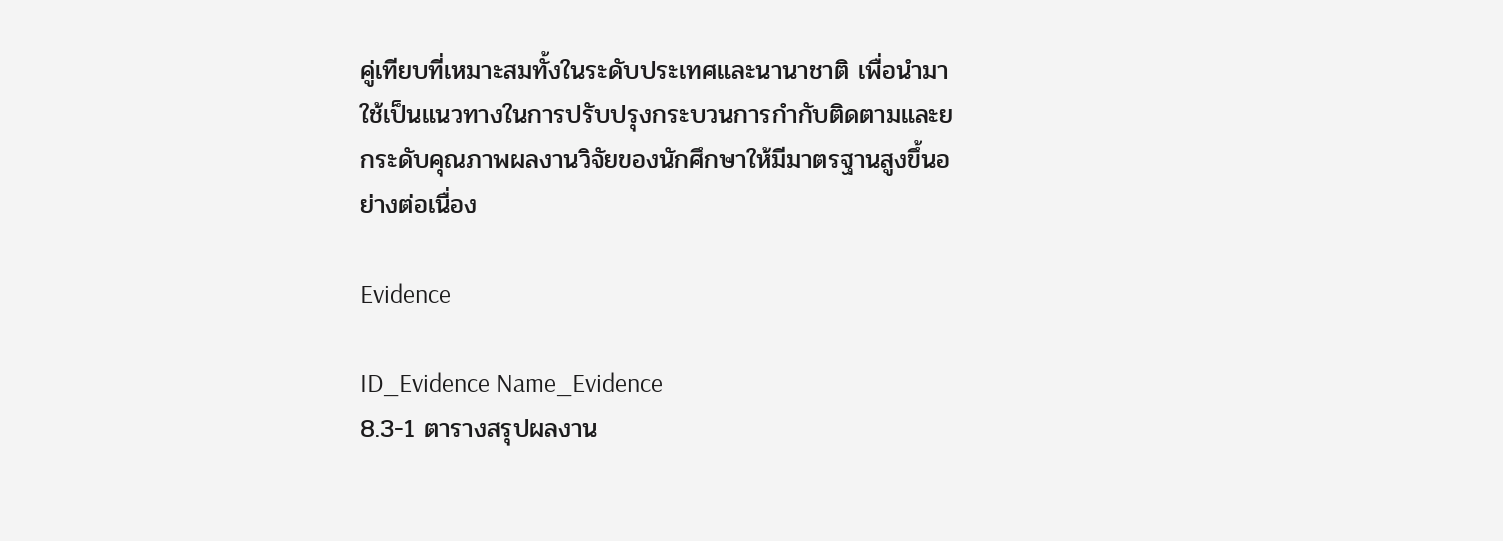คู่เทียบที่เหมาะสมทั้งในระดับประเทศและนานาชาติ เพื่อนำมาใช้เป็นแนวทางในการปรับปรุงกระบวนการกำกับติดตามและยกระดับคุณภาพผลงานวิจัยของนักศึกษาให้มีมาตรฐานสูงขึ้นอย่างต่อเนื่อง

Evidence

ID_Evidence Name_Evidence
8.3-1 ตารางสรุปผลงาน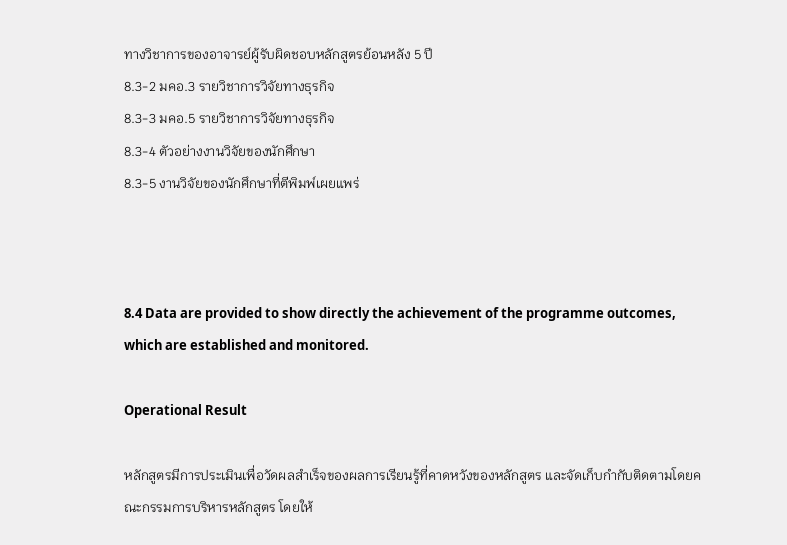ทางวิชาการของอาจารย์ผู้รับผิดชอบหลักสูตรย้อนหลัง 5 ปี
8.3-2 มคอ.3 รายวิชาการวิจัยทางธุรกิจ
8.3-3 มคอ.5 รายวิชาการวิจัยทางธุรกิจ
8.3-4 ตัวอย่างงานวิจัยของนักศึกษา
8.3-5 งานวิจัยของนักศึกษาที่ตีพิมพ์เผยแพร่



8.4 Data are provided to show directly the achievement of the programme outcomes, which are established and monitored.

Operational Result

หลักสูตรมีการประเมินเพื่อวัดผลสำเร็จของผลการเรียนรู้ที่คาดหวังของหลักสูตร และจัดเก็บกำกับติดตามโดยคณะกรรมการบริหารหลักสูตร โดยให้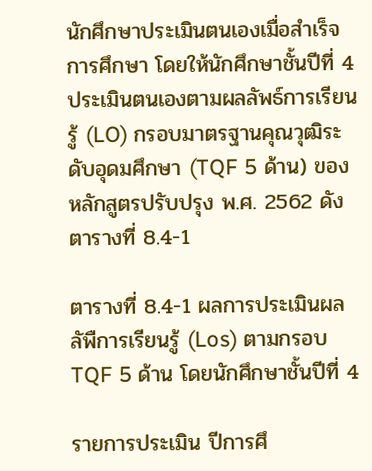นักศึกษาประเมินตนเองเมื่อสำเร็จการศึกษา โดยให้นักศึกษาชั้นปีที่ 4 ประเมินตนเองตามผลลัพธ์การเรียนรู้ (LO) กรอบมาตรฐานคุณวุฒิระดับอุดมศึกษา (TQF 5 ด้าน) ของหลักสูตรปรับปรุง พ.ศ. 2562 ดังตารางที่ 8.4-1

ตารางที่ 8.4-1 ผลการประเมินผลลัพืการเรียนรู้ (Los) ตามกรอบ TQF 5 ด้าน โดยนักศึกษาชั้นปีที่ 4

รายการประเมิน ปีการศึ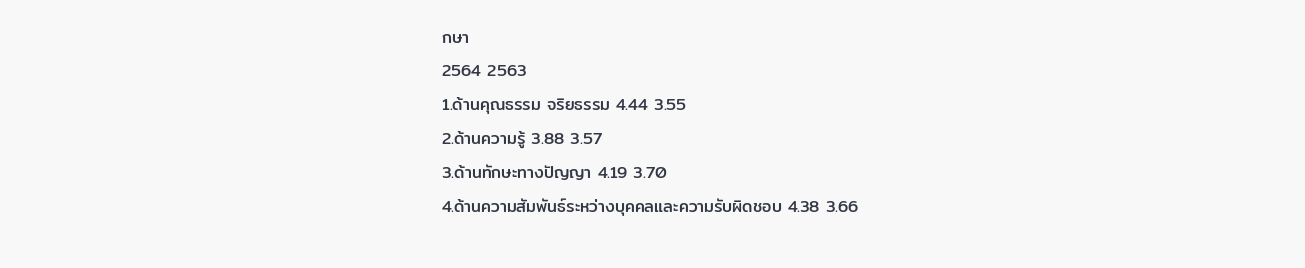กษา
2564 2563
1.ด้านคุณธรรม จริยธรรม 4.44 3.55
2.ด้านความรู้ 3.88 3.57
3.ด้านทักษะทางปัญญา 4.19 3.70
4.ด้านความสัมพันธ์ระหว่างบุคคลและความรับผิดชอบ 4.38 3.66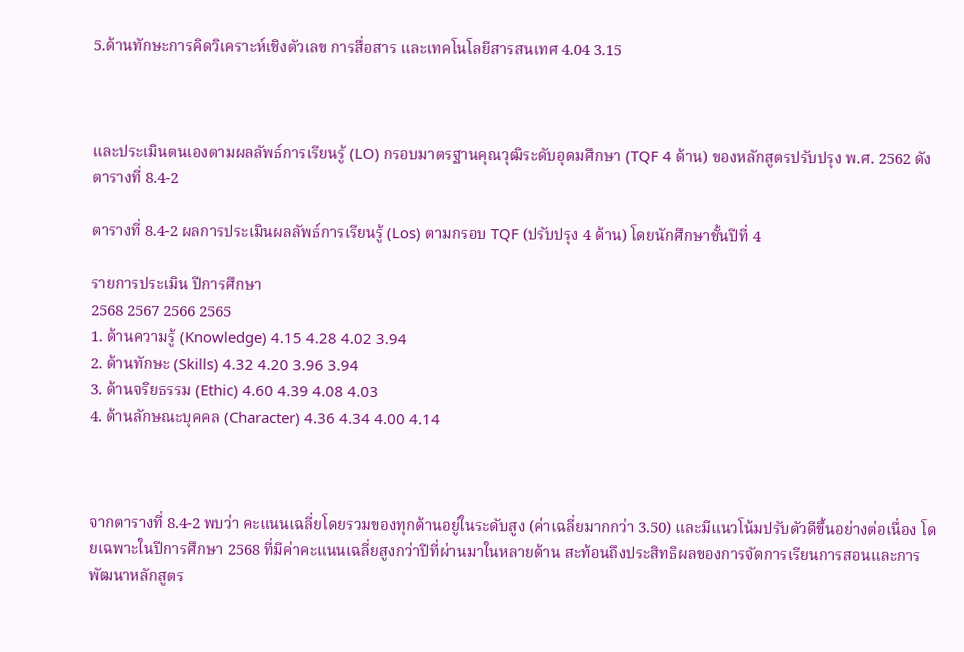5.ด้านทักษะการคิดวิเคราะห์เชิงตัวเลข การสื่อสาร และเทคโนโลยีสารสนเทศ 4.04 3.15



และประเมินตนเองตามผลลัพธ์การเรียนรู้ (LO) กรอบมาตรฐานคุณวุฒิระดับอุดมศึกษา (TQF 4 ด้าน) ของหลักสูตรปรับปรุง พ.ศ. 2562 ดังตารางที่ 8.4-2

ตารางที่ 8.4-2 ผลการประเมินผลลัพธ์การเรียนรู้ (Los) ตามกรอบ TQF (ปรับปรุง 4 ด้าน) โดยนักศึกษาชั้นปีที่ 4

รายการประเมิน ปีการศึกษา
2568 2567 2566 2565
1. ด้านความรู้ (Knowledge) 4.15 4.28 4.02 3.94
2. ด้านทักษะ (Skills) 4.32 4.20 3.96 3.94
3. ด้านจริยธรรม (Ethic) 4.60 4.39 4.08 4.03
4. ด้านลักษณะบุคคล (Character) 4.36 4.34 4.00 4.14



จากตารางที่ 8.4-2 พบว่า คะแนนเฉลี่ยโดยรวมของทุกด้านอยู่ในระดับสูง (ค่าเฉลี่ยมากกว่า 3.50) และมีแนวโน้มปรับตัวดีขึ้นอย่างต่อเนื่อง โดยเฉพาะในปีการศึกษา 2568 ที่มีค่าคะแนนเฉลี่ยสูงกว่าปีที่ผ่านมาในหลายด้าน สะท้อนถึงประสิทธิผลของการจัดการเรียนการสอนและการพัฒนาหลักสูตร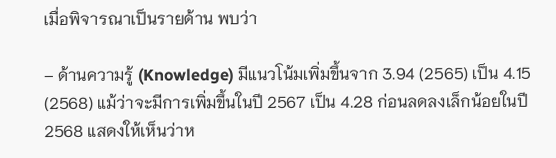เมื่อพิจารณาเป็นรายด้าน พบว่า

– ด้านความรู้ (Knowledge) มีแนวโน้มเพิ่มขึ้นจาก 3.94 (2565) เป็น 4.15 (2568) แม้ว่าจะมีการเพิ่มขึ้นในปี 2567 เป็น 4.28 ก่อนลดลงเล็กน้อยในปี 2568 แสดงให้เห็นว่าห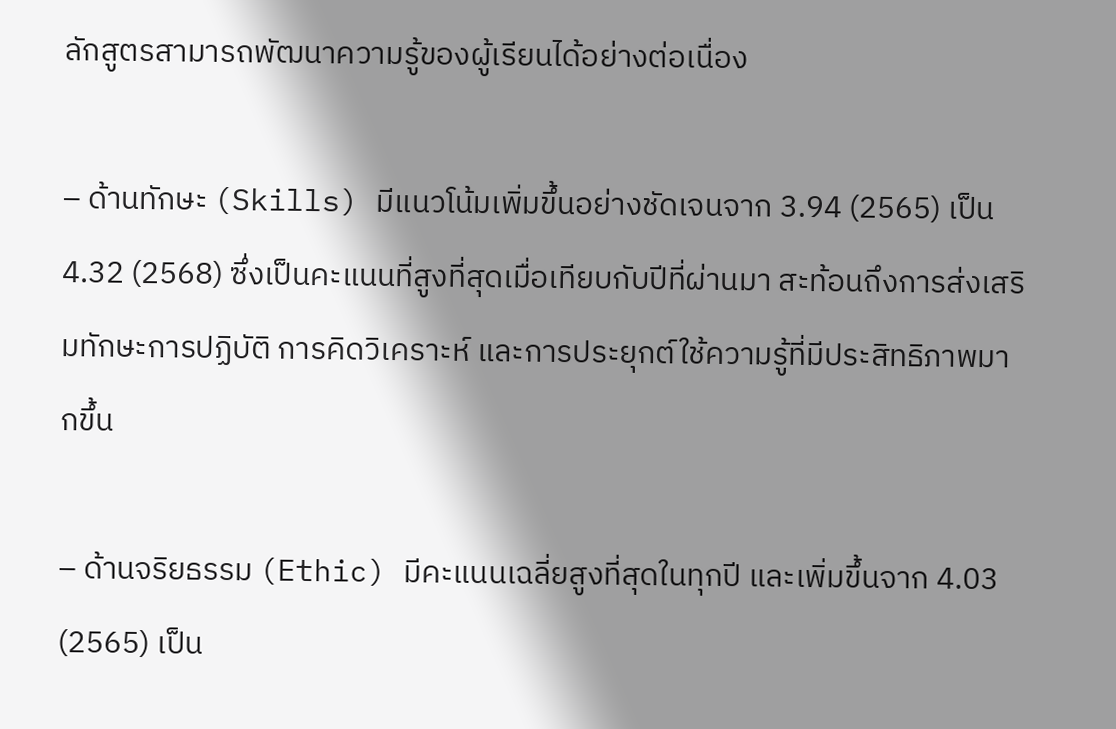ลักสูตรสามารถพัฒนาความรู้ของผู้เรียนได้อย่างต่อเนื่อง

– ด้านทักษะ (Skills) มีแนวโน้มเพิ่มขึ้นอย่างชัดเจนจาก 3.94 (2565) เป็น 4.32 (2568) ซึ่งเป็นคะแนนที่สูงที่สุดเมื่อเทียบกับปีที่ผ่านมา สะท้อนถึงการส่งเสริมทักษะการปฏิบัติ การคิดวิเคราะห์ และการประยุกต์ใช้ความรู้ที่มีประสิทธิภาพมากขึ้น

– ด้านจริยธรรม (Ethic) มีคะแนนเฉลี่ยสูงที่สุดในทุกปี และเพิ่มขึ้นจาก 4.03 (2565) เป็น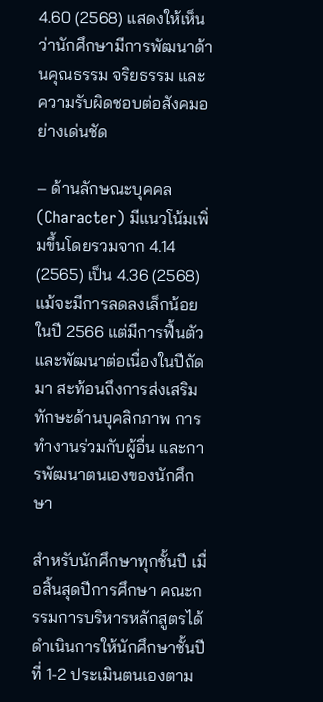4.60 (2568) แสดงให้เห็นว่านักศึกษามีการพัฒนาด้านคุณธรรม จริยธรรม และความรับผิดชอบต่อสังคมอย่างเด่นชัด

– ด้านลักษณะบุคคล (Character) มีแนวโน้มเพิ่มขึ้นโดยรวมจาก 4.14 (2565) เป็น 4.36 (2568) แม้จะมีการลดลงเล็กน้อยในปี 2566 แต่มีการฟื้นตัวและพัฒนาต่อเนื่องในปีถัดมา สะท้อนถึงการส่งเสริมทักษะด้านบุคลิกภาพ การทำงานร่วมกับผู้อื่น และการพัฒนาตนเองของนักศึกษา

สำหรับนักศึกษาทุกชั้นปี เมื่อสิ้นสุดปีการศึกษา คณะกรรมการบริหารหลักสูตรได้ดำเนินการให้นักศึกษาชั้นปีที่ 1-2 ประเมินตนเองตาม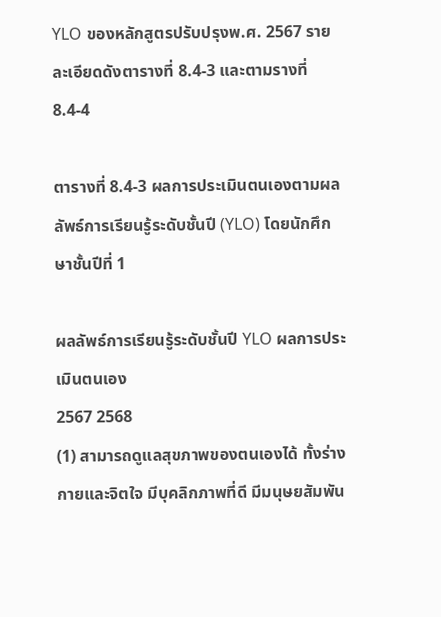YLO ของหลักสูตรปรับปรุงพ.ศ. 2567 รายละเอียดดังตารางที่ 8.4-3 และตามรางที่ 8.4-4

ตารางที่ 8.4-3 ผลการประเมินตนเองตามผลลัพธ์การเรียนรู้ระดับชั้นปี (YLO) โดยนักศึกษาชั้นปีที่ 1

ผลลัพธ์การเรียนรู้ระดับชั้นปี YLO ผลการประเมินตนเอง
2567 2568
(1) สามารถดูแลสุขภาพของตนเองได้ ทั้งร่างกายและจิตใจ มีบุคลิกภาพที่ดี มีมนุษยสัมพัน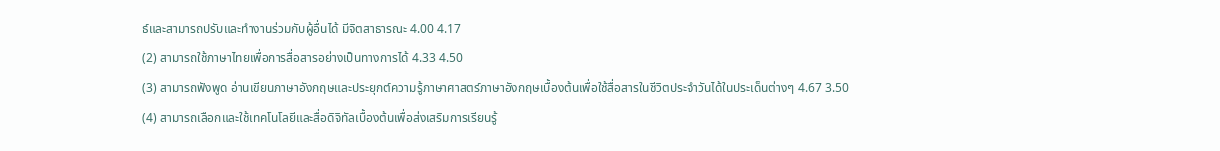ธ์และสามารถปรับและทำงานร่วมกับผู้อื่นได้ มีจิตสาธารณะ 4.00 4.17
(2) สามารถใช้ภาษาไทยเพื่อการสื่อสารอย่างเป็นทางการได้ 4.33 4.50
(3) สามารถฟังพูด อ่านเขียนภาษาอังกฤษและประยุกต์ความรู้ภาษาศาสตร์ภาษาอังกฤษเบื้องต้นเพื่อใช้สื่อสารในชีวิตประจำวันได้ในประเด็นต่างๆ 4.67 3.50
(4) สามารถเลือกและใช้เทคโนโลยีและสื่อดิจิทัลเบื้องต้นเพื่อส่งเสริมการเรียนรู้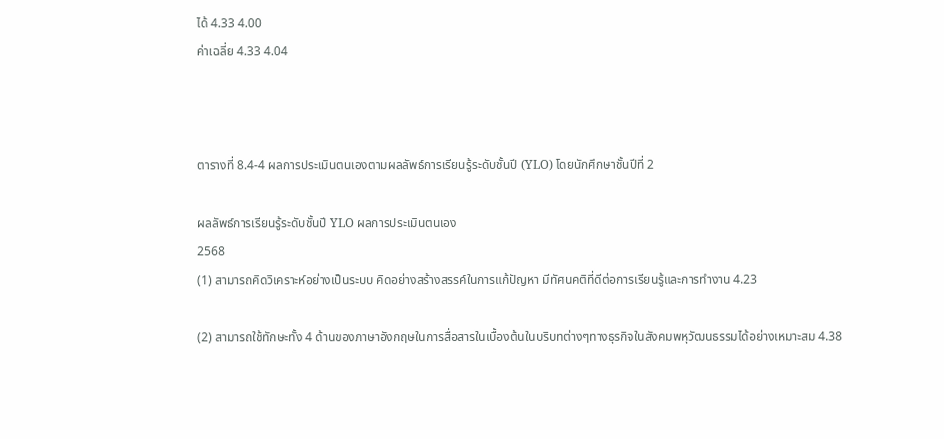ได้ 4.33 4.00
ค่าเฉลี่ย 4.33 4.04



ตารางที่ 8.4-4 ผลการประเมินตนเองตามผลลัพธ์การเรียนรู้ระดับชั้นปี (YLO) โดยนักศึกษาชั้นปีที่ 2

ผลลัพธ์การเรียนรู้ระดับชั้นปี YLO ผลการประเมินตนเอง
2568
(1) สามารถคิดวิเคราะห์อย่างเป็นระบบ คิดอย่างสร้างสรรค์ในการแก้ปัญหา มีทัศนคติที่ดีต่อการเรียนรู้และการทำงาน 4.23

(2) สามารถใช้ทักษะทั้ง 4 ด้านของภาษาอังกฤษในการสื่อสารในเบื้องต้นในบริบทต่างๆทางธุรกิจในสังคมพหุวัฒนธรรมได้อย่างเหมาะสม 4.38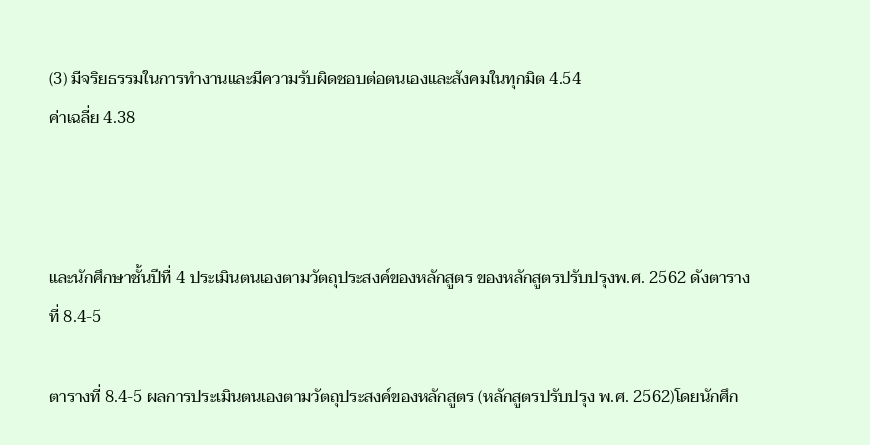(3) มีจริยธรรมในการทำงานและมีความรับผิดชอบต่อตนเองและสังคมในทุกมิต 4.54
ค่าเฉลี่ย 4.38



และนักศึกษาชั้นปีทื่ 4 ประเมินตนเองตามวัตถุประสงค์ของหลักสูตร ของหลักสูตรปรับปรุงพ.ศ. 2562 ดังตารางที่ 8.4-5

ตารางที่ 8.4-5 ผลการประเมินตนเองตามวัตถุประสงค์ของหลักสูตร (หลักสูตรปรับปรุง พ.ศ. 2562)โดยนักศึก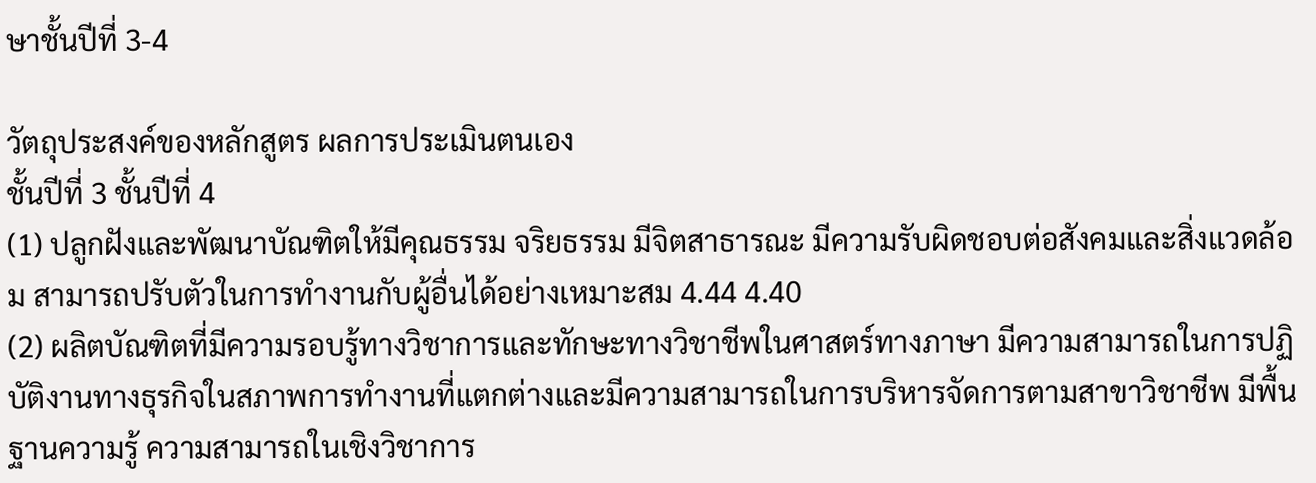ษาชั้นปีที่ 3-4

วัตถุประสงค์ของหลักสูตร ผลการประเมินตนเอง
ชั้นปีที่ 3 ชั้นปีที่ 4
(1) ปลูกฝังและพัฒนาบัณฑิตให้มีคุณธรรม จริยธรรม มีจิตสาธารณะ มีความรับผิดชอบต่อสังคมและสิ่งแวดล้อม สามารถปรับตัวในการทำงานกับผู้อื่นได้อย่างเหมาะสม 4.44 4.40
(2) ผลิตบัณฑิตที่มีความรอบรู้ทางวิชาการและทักษะทางวิชาชีพในศาสตร์ทางภาษา มีความสามารถในการปฏิบัติงานทางธุรกิจในสภาพการทำงานที่แตกต่างและมีความสามารถในการบริหารจัดการตามสาขาวิชาชีพ มีพื้นฐานความรู้ ความสามารถในเชิงวิชาการ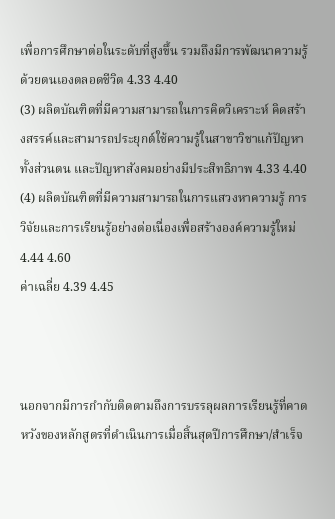เพื่อการศึกษาต่อในระดับที่สูงขึ้น รวมถึงมีการพัฒนาความรู้ด้วยตนเองตลอดชีวิต 4.33 4.40
(3) ผลิตบัณฑิตที่มีความสามารถในการคิดวิเคราะห์ คิดสร้างสรรค์และสามารถประยุกต์ใช้ความรู้ในสาขาวิชาแก้ปัญหาทั้งส่วนตน และปัญหาสังคมอย่างมีประสิทธิภาพ 4.33 4.40
(4) ผลิตบัณฑิตที่มีความสามารถในการแสวงหาความรู้ การวิจัยและการเรียนรู้อย่างต่อเนื่องเพื่อสร้างองค์ความรู้ใหม่ 4.44 4.60
ค่าเฉลี่ย 4.39 4.45



นอกจากมีการกำกับติดตามถึงการบรรลุผลการเรียนรู้ที่คาดหวังของหลักสูตรที่ดำเนินการเมื่อสิ้นสุดปีการศึกษา/สำเร็จ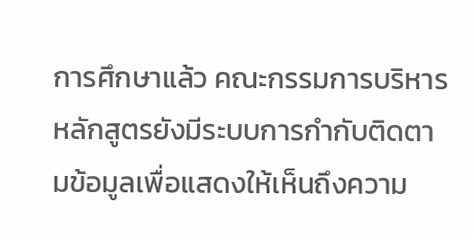การศึกษาแล้ว คณะกรรมการบริหารหลักสูตรยังมีระบบการกำกับติดตามข้อมูลเพื่อแสดงให้เห็นถึงความ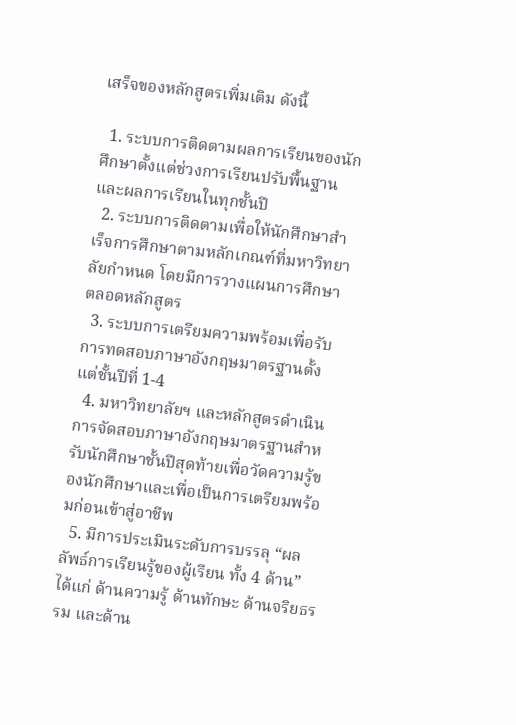เสร็จของหลักสูตรเพิ่มเติม ดังนี้

  1. ระบบการติดตามผลการเรียนของนักศึกษาตั้งแต่ช่วงการเรียนปรับพื้นฐาน และผลการเรียนในทุกชั้นปี
  2. ระบบการติดตามเพื่อให้นักศึกษาสำเร็จการศึกษาตามหลักเกณฑ์ที่มหาวิทยาลัยกำหนด โดยมีการวางแผนการศึกษาตลอดหลักสูตร
  3. ระบบการเตรียมความพร้อมเพื่อรับการทดสอบภาษาอังกฤษมาตรฐานตั้งแต่ชั้นปีที่ 1-4
  4. มหาวิทยาลัยฯ และหลักสูตรดำเนินการจัดสอบภาษาอังกฤษมาตรฐานสำหรับนักศึกษาชั้นปีสุดท้ายเพื่อวัดความรู้ของนักศึกษาและเพื่อเป็นการเตรียมพร้อมก่อนเข้าสู่อาชีพ
  5. มีการประเมินระดับการบรรลุ “ผลลัพธ์การเรียนรู้ของผู้เรียน ทั้ง 4 ด้าน” ได้แก่ ด้านความรู้ ด้านทักษะ ด้านจริยธรรม และด้าน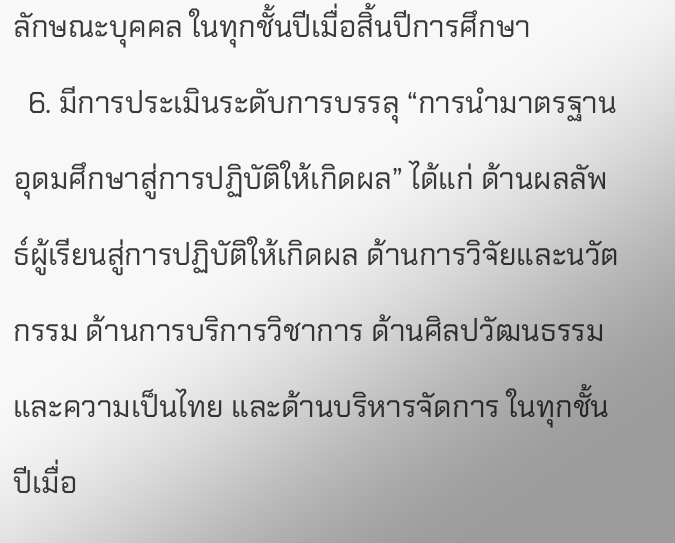ลักษณะบุคคล ในทุกชั้นปีเมื่อสิ้นปีการศึกษา
  6. มีการประเมินระดับการบรรลุ “การนำมาตรฐานอุดมศึกษาสู่การปฏิบัติให้เกิดผล” ได้แก่ ด้านผลลัพธ์ผู้เรียนสู่การปฏิบัติให้เกิดผล ด้านการวิจัยและนวัตกรรม ด้านการบริการวิชาการ ด้านศิลปวัฒนธรรมและความเป็นไทย และด้านบริหารจัดการ ในทุกชั้นปีเมื่อ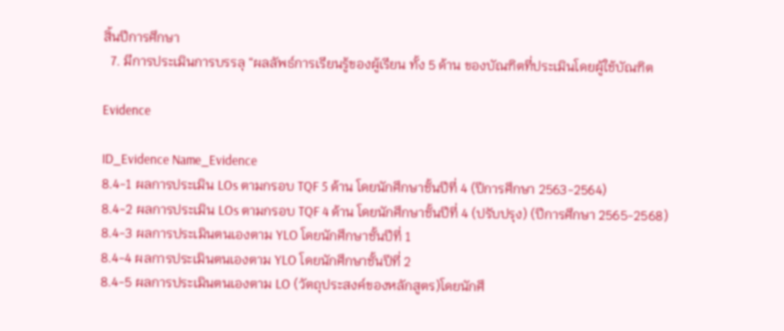สิ้นปีการศึกษา
  7. มีการประเมินการบรรลุ “ผลลัพธ์การเรียนรู้ของผู้เรียน ทั้ง 5 ด้าน ของบัณฑิตที่ประเมินโดยผู้ใช้บัณฑิต

Evidence

ID_Evidence Name_Evidence
8.4-1 ผลการประเมิน LOs ตามกรอบ TQF 5 ด้าน โดยนักศึกษาชั้นปีที่ 4 (ปีการศึกษา 2563-2564)
8.4-2 ผลการประเมิน LOs ตามกรอบ TQF 4 ด้าน โดยนักศึกษาชั้นปีที่ 4 (ปรับปรุง) (ปีการศึกษา 2565-2568)
8.4-3 ผลการประเมินตนเองตาม YLO โดยนักศึกษาชั้นปีที่ 1
8.4-4 ผลการประเมินตนเองตาม YLO โดยนักศึกษาชั้นปีที่ 2
8.4-5 ผลการประเมินตนเองตาม LO (วัตถุประสงค์ของหลักสูตร)โดยนักศึ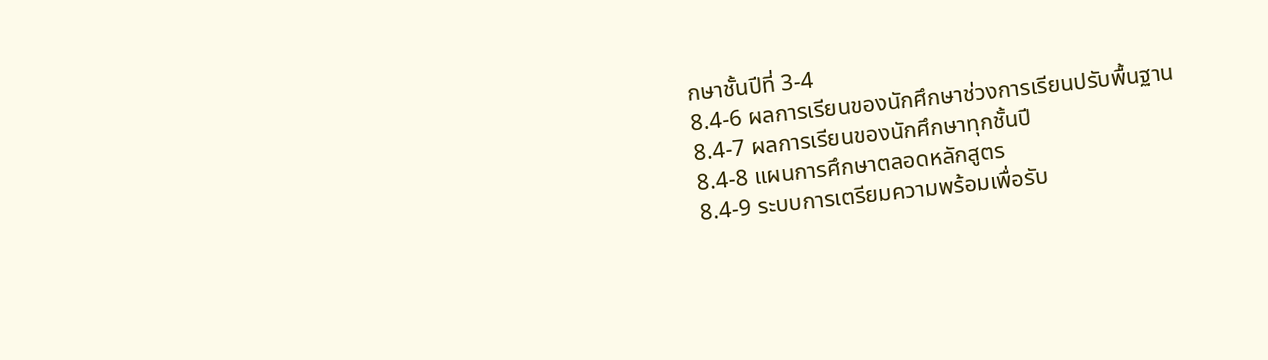กษาชั้นปีที่ 3-4
8.4-6 ผลการเรียนของนักศึกษาช่วงการเรียนปรับพื้นฐาน
8.4-7 ผลการเรียนของนักศึกษาทุกชั้นปี
8.4-8 แผนการศึกษาตลอดหลักสูตร
8.4-9 ระบบการเตรียมความพร้อมเพื่อรับ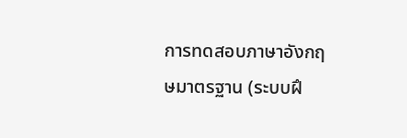การทดสอบภาษาอังกฤษมาตรฐาน (ระบบฝึ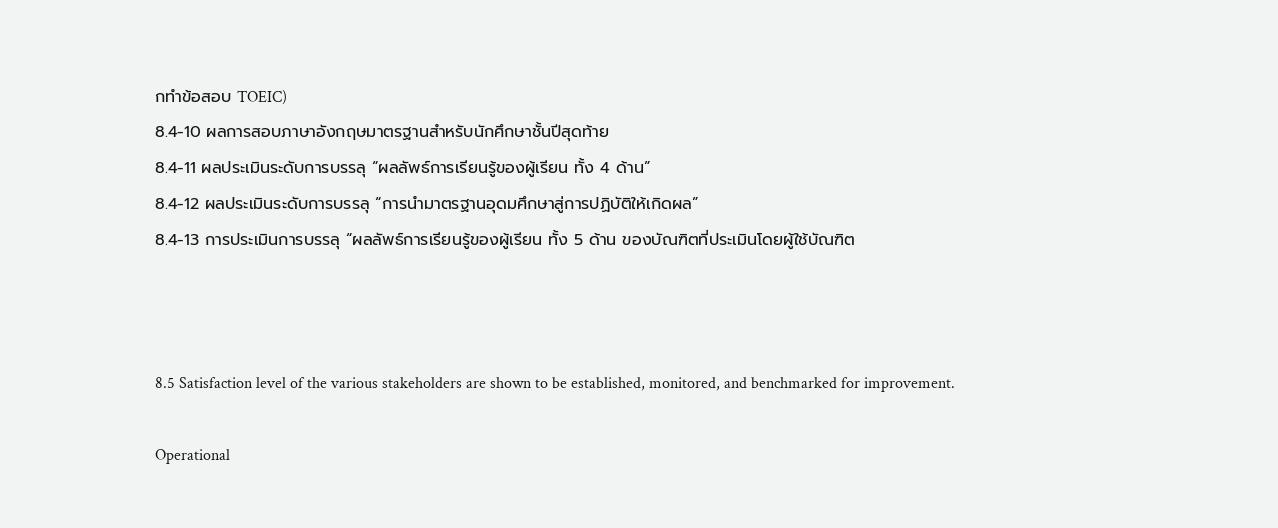กทำข้อสอบ TOEIC)
8.4-10 ผลการสอบภาษาอังกฤษมาตรฐานสำหรับนักศึกษาชั้นปีสุดท้าย
8.4-11 ผลประเมินระดับการบรรลุ “ผลลัพธ์การเรียนรู้ของผู้เรียน ทั้ง 4 ด้าน”
8.4-12 ผลประเมินระดับการบรรลุ “การนำมาตรฐานอุดมศึกษาสู่การปฏิบัติให้เกิดผล”
8.4-13 การประเมินการบรรลุ “ผลลัพธ์การเรียนรู้ของผู้เรียน ทั้ง 5 ด้าน ของบัณฑิตที่ประเมินโดยผู้ใช้บัณฑิต



8.5 Satisfaction level of the various stakeholders are shown to be established, monitored, and benchmarked for improvement.

Operational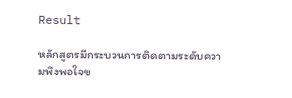Result

หลักสูตรมีกระบวนการติดตามระดับความพึงพอใจข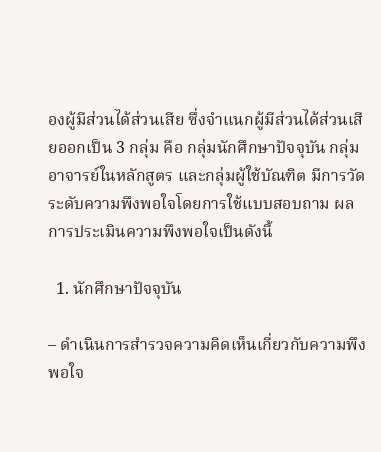องผู้มีส่วนได้ส่วนเสีย ซึ่งจำแนกผู้มีส่วนได้ส่วนเสียออกเป็น 3 กลุ่ม คือ กลุ่มนักศึกษาปัจจุบัน กลุ่มอาจารย์ในหลักสูตร และกลุ่มผู้ใช้บัณฑิต มีการวัดระดับความพึงพอใจโดยการใช้แบบสอบถาม ผลการประเมินความพึงพอใจเป็นดังนี้

  1. นักศึกษาปัจจุบัน

– ดำเนินการสำรวจความคิดเห็นเกี่ยวกับความพึงพอใจ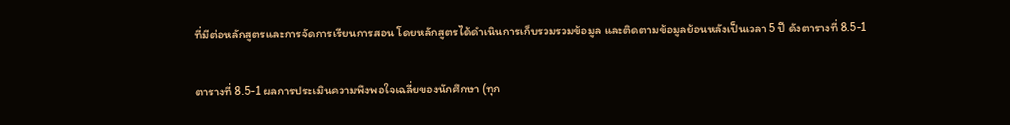ที่มีต่อหลักสูตรและการจัดการเรียนการสอน โดยหลักสูตรได้ดำเนินการเก็บรวมรวมข้อมูล และติดตามข้อมูลย้อนหลังเป็นเวลา 5 ปี ดังตารางที่ 8.5-1

ตารางที่ 8.5-1 ผลการประเมินความพึงพอใจเฉลี่ยของนักศึกษา (ทุก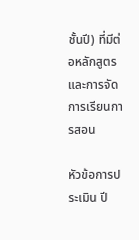ชั้นปี) ที่มีต่อหลักสูตรและการจัดการเรียนการสอน

หัวข้อการประเมิน ปี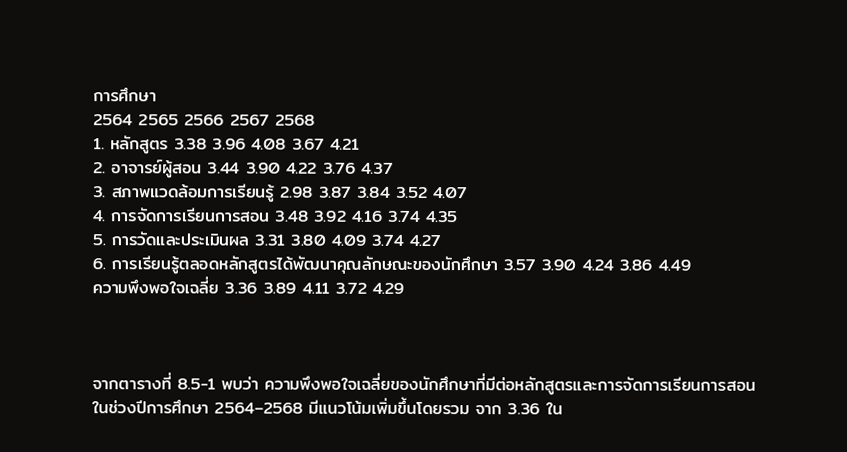การศึกษา
2564 2565 2566 2567 2568
1. หลักสูตร 3.38 3.96 4.08 3.67 4.21
2. อาจารย์ผู้สอน 3.44 3.90 4.22 3.76 4.37
3. สภาพแวดล้อมการเรียนรู้ 2.98 3.87 3.84 3.52 4.07
4. การจัดการเรียนการสอน 3.48 3.92 4.16 3.74 4.35
5. การวัดและประเมินผล 3.31 3.80 4.09 3.74 4.27
6. การเรียนรู้ตลอดหลักสูตรได้พัฒนาคุณลักษณะของนักศึกษา 3.57 3.90 4.24 3.86 4.49
ความพึงพอใจเฉลี่ย 3.36 3.89 4.11 3.72 4.29



จากตารางที่ 8.5-1 พบว่า ความพึงพอใจเฉลี่ยของนักศึกษาที่มีต่อหลักสูตรและการจัดการเรียนการสอนในช่วงปีการศึกษา 2564–2568 มีแนวโน้มเพิ่มขึ้นโดยรวม จาก 3.36 ใน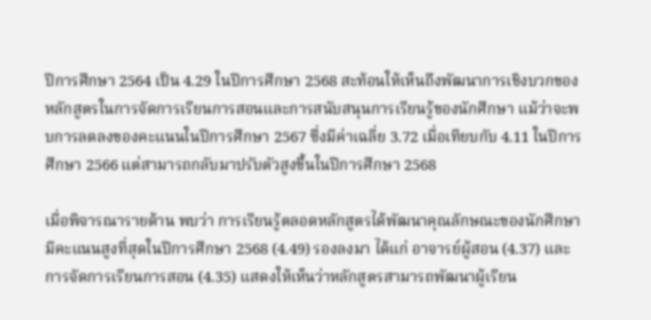ปีการศึกษา 2564 เป็น 4.29 ในปีการศึกษา 2568 สะท้อนให้เห็นถึงพัฒนาการเชิงบวกของหลักสูตรในการจัดการเรียนการสอนและการสนับสนุนการเรียนรู้ของนักศึกษา แม้ว่าจะพบการลดลงของคะแนนในปีการศึกษา 2567 ซึ่งมีค่าเฉลี่ย 3.72 เมื่อเทียบกับ 4.11 ในปีการศึกษา 2566 แต่สามารถกลับมาปรับตัวสูงขึ้นในปีการศึกษา 2568

เมื่อพิจารณารายด้าน พบว่า การเรียนรู้ตลอดหลักสูตรได้พัฒนาคุณลักษณะของนักศึกษา มีคะแนนสูงที่สุดในปีการศึกษา 2568 (4.49) รองลงมา ได้แก่ อาจารย์ผู้สอน (4.37) และ การจัดการเรียนการสอน (4.35) แสดงให้เห็นว่าหลักสูตรสามารถพัฒนาผู้เรียน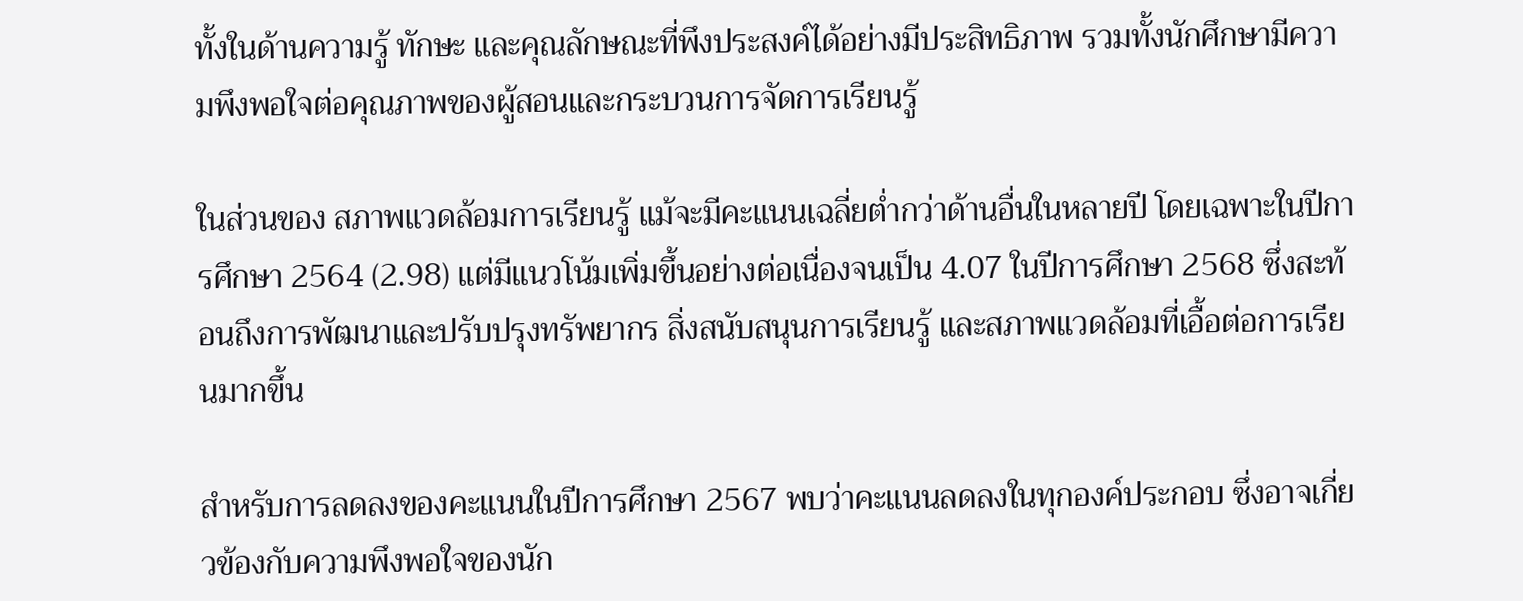ทั้งในด้านความรู้ ทักษะ และคุณลักษณะที่พึงประสงค์ได้อย่างมีประสิทธิภาพ รวมทั้งนักศึกษามีความพึงพอใจต่อคุณภาพของผู้สอนและกระบวนการจัดการเรียนรู้

ในส่วนของ สภาพแวดล้อมการเรียนรู้ แม้จะมีคะแนนเฉลี่ยต่ำกว่าด้านอื่นในหลายปี โดยเฉพาะในปีการศึกษา 2564 (2.98) แต่มีแนวโน้มเพิ่มขึ้นอย่างต่อเนื่องจนเป็น 4.07 ในปีการศึกษา 2568 ซึ่งสะท้อนถึงการพัฒนาและปรับปรุงทรัพยากร สิ่งสนับสนุนการเรียนรู้ และสภาพแวดล้อมที่เอื้อต่อการเรียนมากขึ้น

สำหรับการลดลงของคะแนนในปีการศึกษา 2567 พบว่าคะแนนลดลงในทุกองค์ประกอบ ซึ่งอาจเกี่ยวข้องกับความพึงพอใจของนัก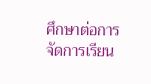ศึกษาต่อการจัดการเรียน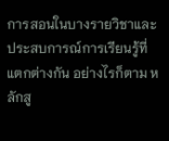การสอนในบางรายวิชาและประสบการณ์การเรียนรู้ที่แตกต่างกัน อย่างไรก็ตาม หลักสู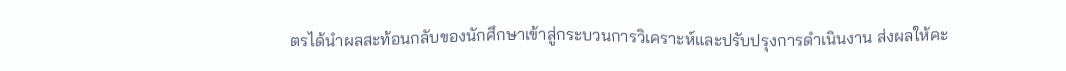ตรได้นำผลสะท้อนกลับของนักศึกษาเข้าสู่กระบวนการวิเคราะห์และปรับปรุงการดำเนินงาน ส่งผลให้คะ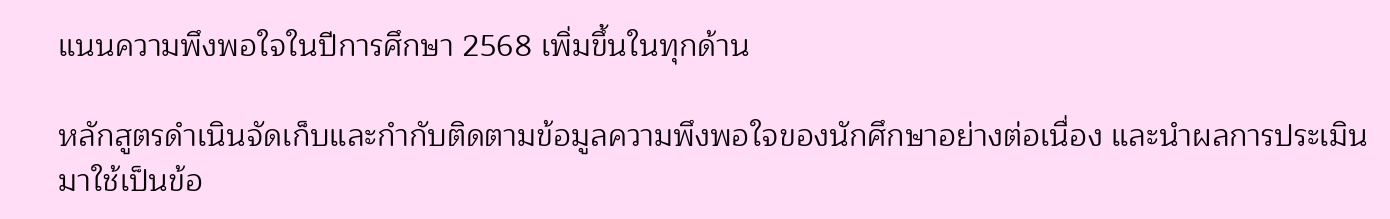แนนความพึงพอใจในปีการศึกษา 2568 เพิ่มขึ้นในทุกด้าน

หลักสูตรดำเนินจัดเก็บและกำกับติดตามข้อมูลความพึงพอใจของนักศึกษาอย่างต่อเนื่อง และนำผลการประเมินมาใช้เป็นข้อ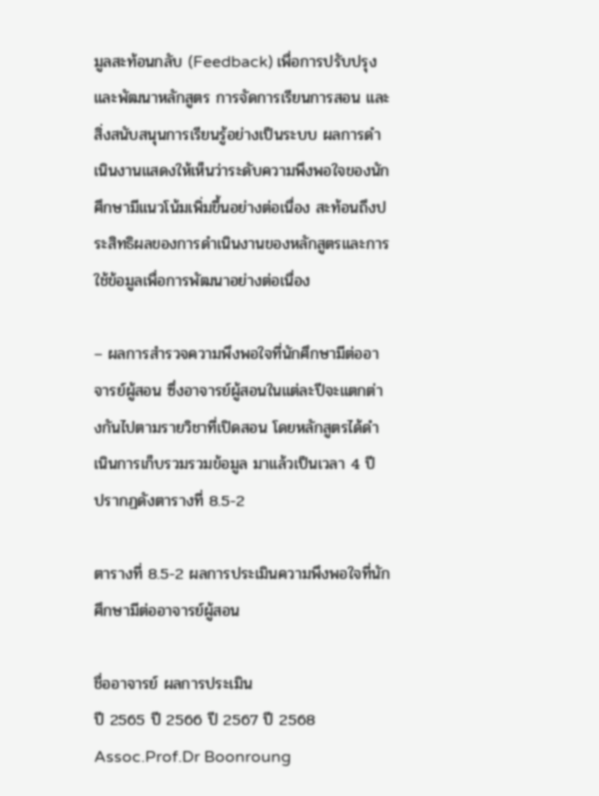มูลสะท้อนกลับ (Feedback) เพื่อการปรับปรุงและพัฒนาหลักสูตร การจัดการเรียนการสอน และสิ่งสนับสนุนการเรียนรู้อย่างเป็นระบบ ผลการดำเนินงานแสดงให้เห็นว่าระดับความพึงพอใจของนักศึกษามีแนวโน้มเพิ่มขึ้นอย่างต่อเนื่อง สะท้อนถึงประสิทธิผลของการดำเนินงานของหลักสูตรและการใช้ข้อมูลเพื่อการพัฒนาอย่างต่อเนื่อง

– ผลการสำรวจความพึงพอใจที่นักศึกษามีต่ออาจารย์ผู้สอน ซึ่งอาจารย์ผู้สอนในแต่ละปีจะแตกต่างกันไปตามรายวิชาที่เปิดสอน โดยหลักสูตรได้ดำเนินการเก็บรวมรวมข้อมูล มาแล้วเป็นเวลา 4 ปี ปรากฏดังตารางที่ 8.5-2

ตารางที่ 8.5-2 ผลการประเมินความพึงพอใจที่นักศึกษามีต่ออาจารย์ผู้สอน

ชื่ออาจารย์ ผลการประเมิน
ปี 2565 ปี 2566 ปี 2567 ปี 2568
Assoc.Prof.Dr Boonroung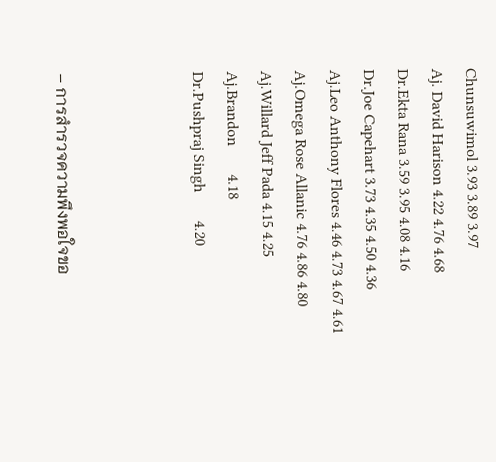Chunsuwimol 3.93 3.89 3.97
Aj. David Harison 4.22 4.76 4.68
Dr.Ekta Rana 3.59 3.95 4.08 4.16
Dr.Joe Capehart 3.73 4.35 4.50 4.36
Aj.Leo Anthony Flores 4.46 4.73 4.67 4.61
Aj.Omega Rose Allanic 4.76 4.86 4.80
Aj.Willard Jeff Pada 4.15 4.25
Aj.Brandon       4.18
Dr.Pushpraj Singh       4.20



– การสำรวจความพึงพอใจขอ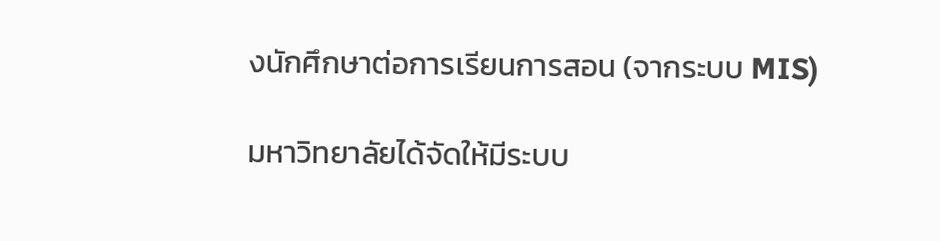งนักศึกษาต่อการเรียนการสอน (จากระบบ MIS)

มหาวิทยาลัยได้จัดให้มีระบบ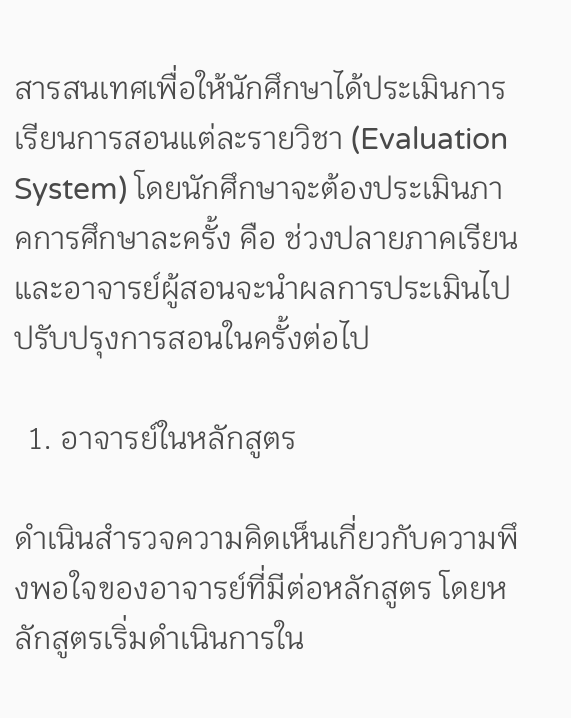สารสนเทศเพื่อให้นักศึกษาได้ประเมินการเรียนการสอนแต่ละรายวิชา (Evaluation System) โดยนักศึกษาจะต้องประเมินภาคการศึกษาละครั้ง คือ ช่วงปลายภาคเรียน และอาจารย์ผู้สอนจะนำผลการประเมินไปปรับปรุงการสอนในครั้งต่อไป

  1. อาจารย์ในหลักสูตร

ดำเนินสำรวจความคิดเห็นเกี่ยวกับความพึงพอใจของอาจารย์ที่มีต่อหลักสูตร โดยหลักสูตรเริ่มดำเนินการใน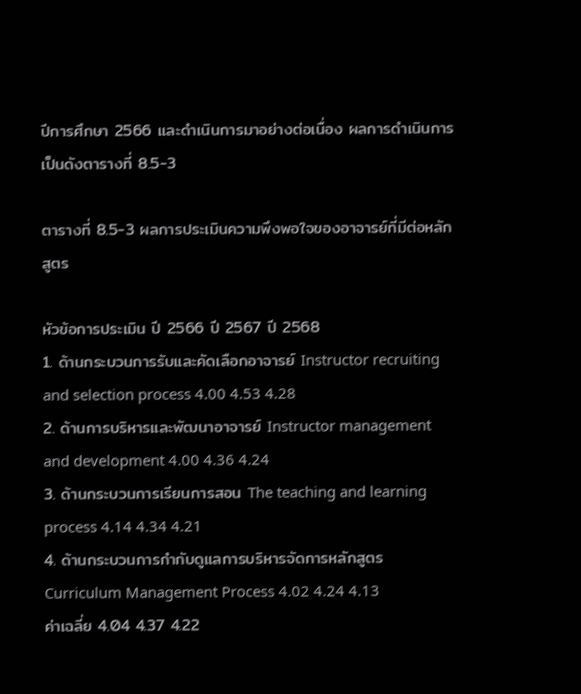ปีการศึกษา 2566 และดำเนินการมาอย่างต่อเนื่อง ผลการดำเนินการเป็นดังตารางที่ 8.5-3

ตารางที่ 8.5-3 ผลการประเมินความพึงพอใจของอาจารย์ที่มีต่อหลักสูตร

หัวข้อการประเมิน ปี 2566 ปี 2567 ปี 2568
1. ด้านกระบวนการรับและคัดเลือกอาจารย์ Instructor recruiting and selection process 4.00 4.53 4.28
2. ด้านการบริหารและพัฒนาอาจารย์ Instructor management and development 4.00 4.36 4.24
3. ด้านกระบวนการเรียนการสอน The teaching and learning process 4.14 4.34 4.21
4. ด้านกระบวนการกำกับดูแลการบริหารจัดการหลักสูตร Curriculum Management Process 4.02 4.24 4.13
ค่าเฉลี่ย 4.04 4.37 4.22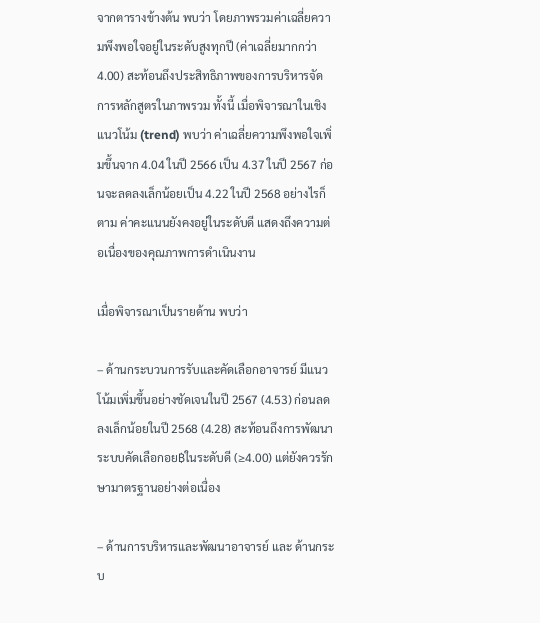จากตารางข้างต้น พบว่า โดยภาพรวมค่าเฉลี่ยความพึงพอใจอยู่ในระดับสูงทุกปี (ค่าเฉลี่ยมากกว่า 4.00) สะท้อนถึงประสิทธิภาพของการบริหารจัดการหลักสูตรในภาพรวม ทั้งนี้ เมื่อพิจารณาในเชิง แนวโน้ม (trend) พบว่า ค่าเฉลี่ยความพึงพอใจเพิ่มขึ้นจาก 4.04 ในปี 2566 เป็น 4.37 ในปี 2567 ก่อนจะลดลงเล็กน้อยเป็น 4.22 ในปี 2568 อย่างไรก็ตาม ค่าคะแนนยังคงอยู่ในระดับดี แสดงถึงความต่อเนื่องของคุณภาพการดำเนินงาน

เมื่อพิจารณาเป็นรายด้าน พบว่า

– ด้านกระบวนการรับและคัดเลือกอาจารย์ มีแนวโน้มเพิ่มขึ้นอย่างชัดเจนในปี 2567 (4.53) ก่อนลดลงเล็กน้อยในปี 2568 (4.28) สะท้อนถึงการพัฒนาระบบคัดเลือกอย฿ในระดับดี (≥4.00) แต่ยังควรรักษามาตรฐานอย่างต่อเนื่อง

– ด้านการบริหารและพัฒนาอาจารย์ และ ด้านกระบ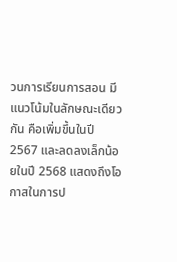วนการเรียนการสอน มีแนวโน้มในลักษณะเดียวกัน คือเพิ่มขึ้นในปี 2567 และลดลงเล็กน้อยในปี 2568 แสดงถึงโอกาสในการป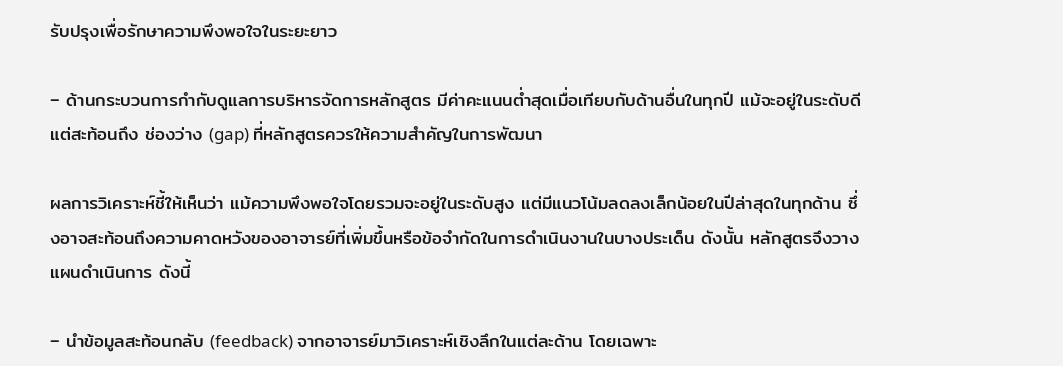รับปรุงเพื่อรักษาความพึงพอใจในระยะยาว

– ด้านกระบวนการกำกับดูแลการบริหารจัดการหลักสูตร มีค่าคะแนนต่ำสุดเมื่อเทียบกับด้านอื่นในทุกปี แม้จะอยู่ในระดับดี แต่สะท้อนถึง ช่องว่าง (gap) ที่หลักสูตรควรให้ความสำคัญในการพัฒนา

ผลการวิเคราะห์ชี้ให้เห็นว่า แม้ความพึงพอใจโดยรวมจะอยู่ในระดับสูง แต่มีแนวโน้มลดลงเล็กน้อยในปีล่าสุดในทุกด้าน ซึ่งอาจสะท้อนถึงความคาดหวังของอาจารย์ที่เพิ่มขึ้นหรือข้อจำกัดในการดำเนินงานในบางประเด็น ดังนั้น หลักสูตรจึงวางแผนดำเนินการ ดังนี้

– นำข้อมูลสะท้อนกลับ (feedback) จากอาจารย์มาวิเคราะห์เชิงลึกในแต่ละด้าน โดยเฉพาะ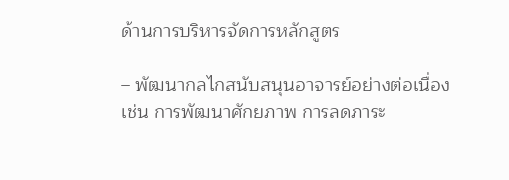ด้านการบริหารจัดการหลักสูตร

– พัฒนากลไกสนับสนุนอาจารย์อย่างต่อเนื่อง เช่น การพัฒนาศักยภาพ การลดภาระ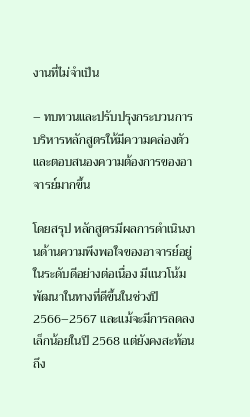งานที่ไม่จำเป็น

– ทบทวนและปรับปรุงกระบวนการบริหารหลักสูตรให้มีความคล่องตัวและตอบสนองความต้องการของอาจารย์มากขึ้น

โดยสรุป หลักสูตรมีผลการดำเนินงานด้านความพึงพอใจของอาจารย์อยู่ในระดับดีอย่างต่อเนื่อง มีแนวโน้มพัฒนาในทางที่ดีขึ้นในช่วงปี 2566–2567 และแม้จะมีการลดลงเล็กน้อยในปี 2568 แต่ยังคงสะท้อนถึง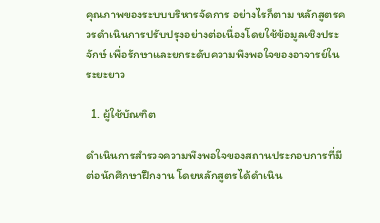คุณภาพของระบบบริหารจัดการ อย่างไรก็ตาม หลักสูตรควรดำเนินการปรับปรุงอย่างต่อเนื่องโดยใช้ข้อมูลเชิงประจักษ์ เพื่อรักษาและยกระดับความพึงพอใจของอาจารย์ในระยะยาว

  1. ผู้ใช้บัณฑิต

ดำเนินการสำรวจความพึงพอใจของสถานประกอบการที่มีต่อนักศึกษาฝึกงาน โดยหลักสูตรได้ดำเนิน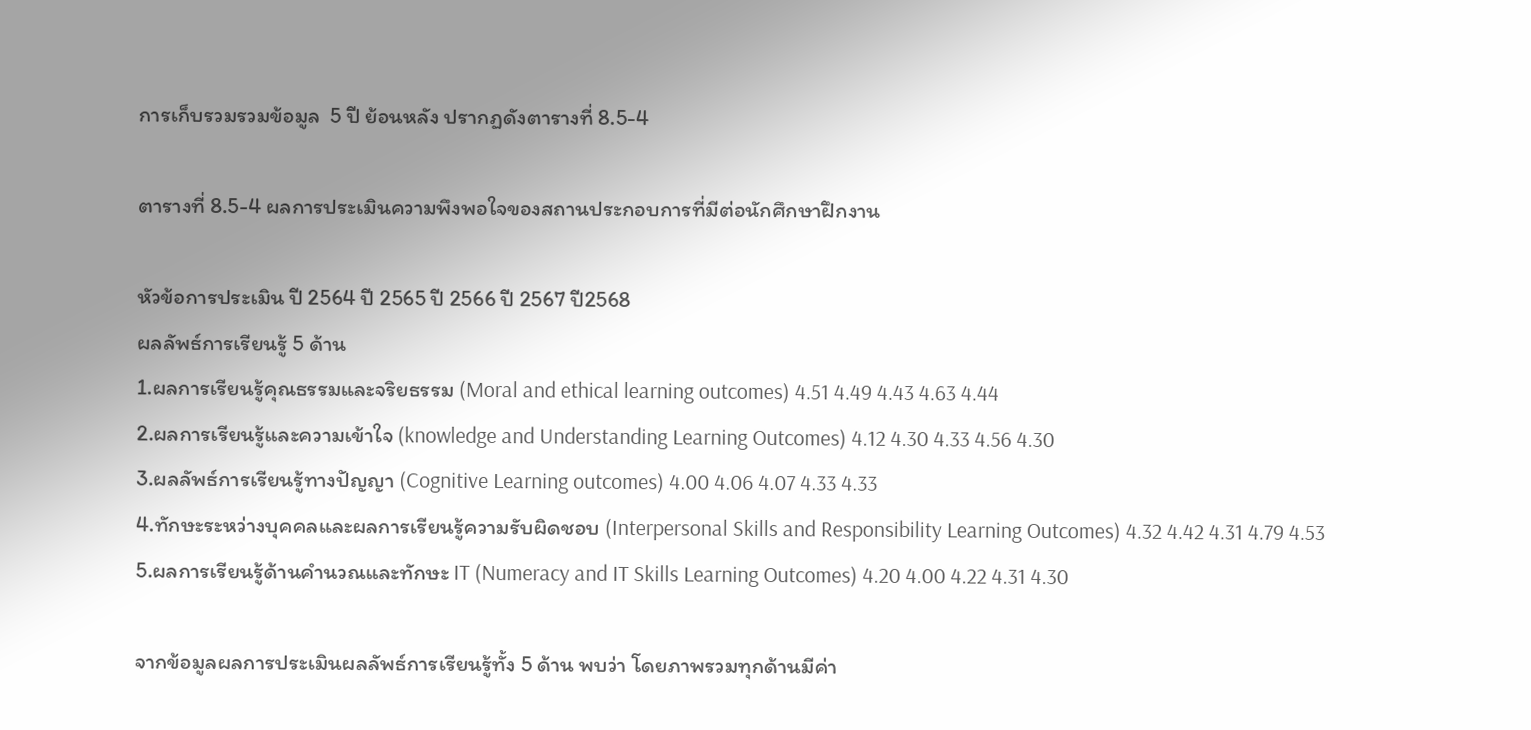การเก็บรวมรวมข้อมูล  5 ปี ย้อนหลัง ปรากฏดังตารางที่ 8.5-4

ตารางที่ 8.5-4 ผลการประเมินความพึงพอใจของสถานประกอบการที่มีต่อนักศึกษาฝึกงาน

หัวข้อการประเมิน ปี 2564 ปี 2565 ปี 2566 ปี 2567 ปี2568
ผลลัพธ์การเรียนรู้ 5 ด้าน
1.ผลการเรียนรู้คุณธรรมและจริยธรรม (Moral and ethical learning outcomes) 4.51 4.49 4.43 4.63 4.44
2.ผลการเรียนรู้และความเข้าใจ (knowledge and Understanding Learning Outcomes) 4.12 4.30 4.33 4.56 4.30
3.ผลลัพธ์การเรียนรู้ทางปัญญา (Cognitive Learning outcomes) 4.00 4.06 4.07 4.33 4.33
4.ทักษะระหว่างบุคคลและผลการเรียนรู้ความรับผิดชอบ (Interpersonal Skills and Responsibility Learning Outcomes) 4.32 4.42 4.31 4.79 4.53
5.ผลการเรียนรู้ด้านคำนวณและทักษะ IT (Numeracy and IT Skills Learning Outcomes) 4.20 4.00 4.22 4.31 4.30

จากข้อมูลผลการประเมินผลลัพธ์การเรียนรู้ทั้ง 5 ด้าน พบว่า โดยภาพรวมทุกด้านมีค่า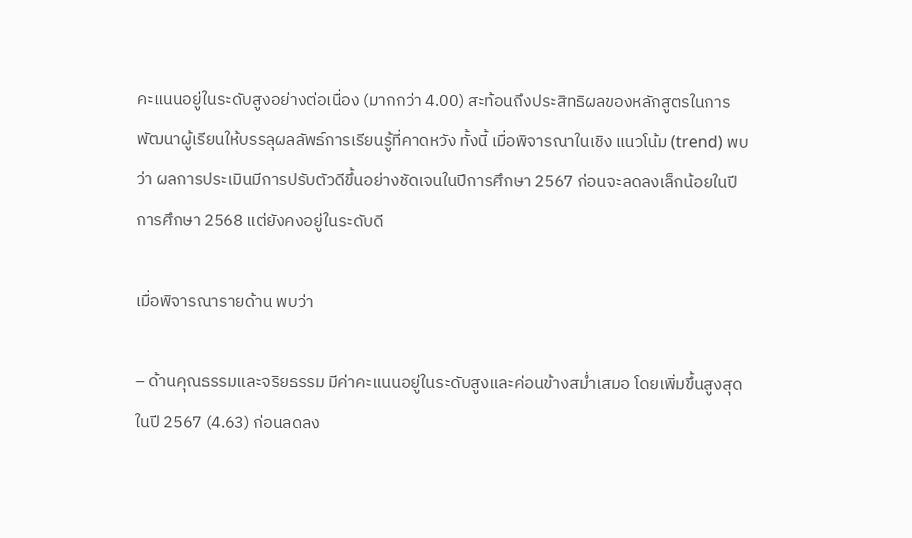คะแนนอยู่ในระดับสูงอย่างต่อเนื่อง (มากกว่า 4.00) สะท้อนถึงประสิทธิผลของหลักสูตรในการพัฒนาผู้เรียนให้บรรลุผลลัพธ์การเรียนรู้ที่คาดหวัง ทั้งนี้ เมื่อพิจารณาในเชิง แนวโน้ม (trend) พบว่า ผลการประเมินมีการปรับตัวดีขึ้นอย่างชัดเจนในปีการศึกษา 2567 ก่อนจะลดลงเล็กน้อยในปีการศึกษา 2568 แต่ยังคงอยู่ในระดับดี

เมื่อพิจารณารายด้าน พบว่า

– ด้านคุณธรรมและจริยธรรม มีค่าคะแนนอยู่ในระดับสูงและค่อนข้างสม่ำเสมอ โดยเพิ่มขึ้นสูงสุดในปี 2567 (4.63) ก่อนลดลง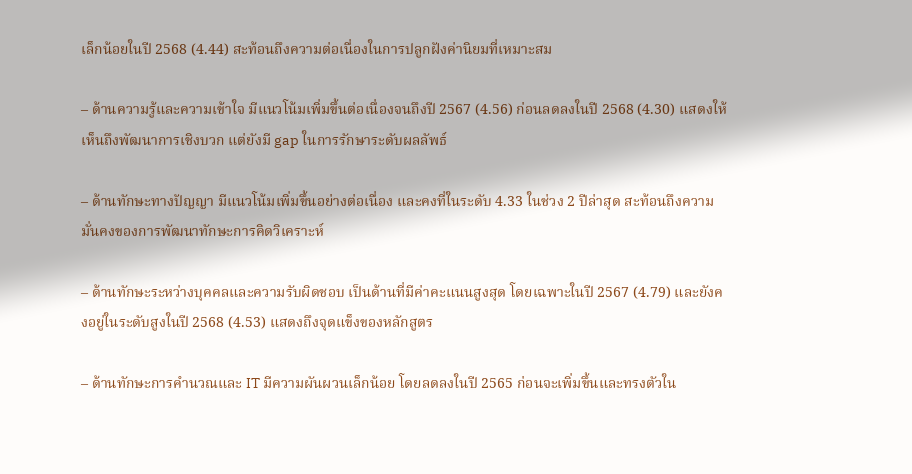เล็กน้อยในปี 2568 (4.44) สะท้อนถึงความต่อเนื่องในการปลูกฝังค่านิยมที่เหมาะสม

– ด้านความรู้และความเข้าใจ มีแนวโน้มเพิ่มขึ้นต่อเนื่องจนถึงปี 2567 (4.56) ก่อนลดลงในปี 2568 (4.30) แสดงให้เห็นถึงพัฒนาการเชิงบวก แต่ยังมี gap ในการรักษาระดับผลลัพธ์

– ด้านทักษะทางปัญญา มีแนวโน้มเพิ่มขึ้นอย่างต่อเนื่อง และคงที่ในระดับ 4.33 ในช่วง 2 ปีล่าสุด สะท้อนถึงความมั่นคงของการพัฒนาทักษะการคิดวิเคราะห์

– ด้านทักษะระหว่างบุคคลและความรับผิดชอบ เป็นด้านที่มีค่าคะแนนสูงสุด โดยเฉพาะในปี 2567 (4.79) และยังคงอยู่ในระดับสูงในปี 2568 (4.53) แสดงถึงจุดแข็งของหลักสูตร

– ด้านทักษะการคำนวณและ IT มีความผันผวนเล็กน้อย โดยลดลงในปี 2565 ก่อนจะเพิ่มขึ้นและทรงตัวใน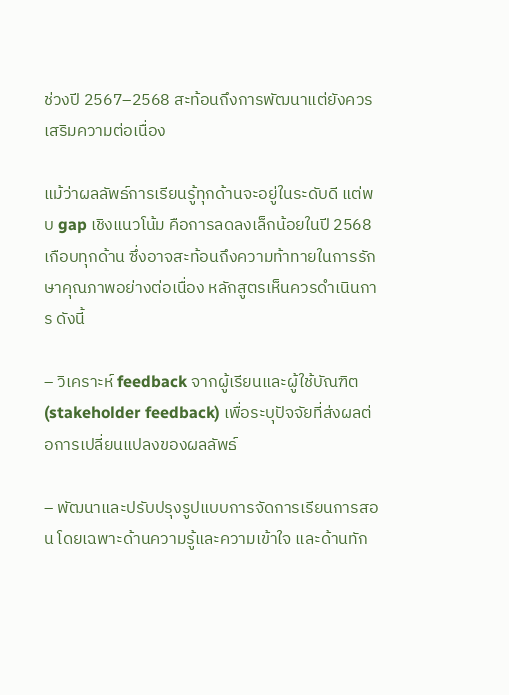ช่วงปี 2567–2568 สะท้อนถึงการพัฒนาแต่ยังควรเสริมความต่อเนื่อง

แม้ว่าผลลัพธ์การเรียนรู้ทุกด้านจะอยู่ในระดับดี แต่พบ gap เชิงแนวโน้ม คือการลดลงเล็กน้อยในปี 2568 เกือบทุกด้าน ซึ่งอาจสะท้อนถึงความท้าทายในการรักษาคุณภาพอย่างต่อเนื่อง หลักสูตรเห็นควรดำเนินการ ดังนี้

– วิเคราะห์ feedback จากผู้เรียนและผู้ใช้บัณฑิต (stakeholder feedback) เพื่อระบุปัจจัยที่ส่งผลต่อการเปลี่ยนแปลงของผลลัพธ์

– พัฒนาและปรับปรุงรูปแบบการจัดการเรียนการสอน โดยเฉพาะด้านความรู้และความเข้าใจ และด้านทัก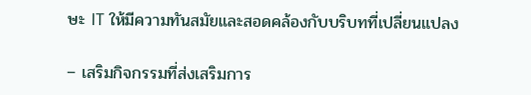ษะ IT ให้มีความทันสมัยและสอดคล้องกับบริบทที่เปลี่ยนแปลง

– เสริมกิจกรรมที่ส่งเสริมการ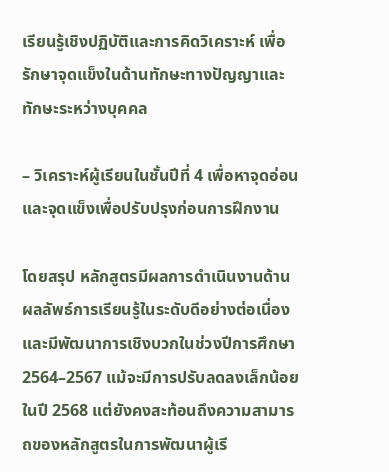เรียนรู้เชิงปฏิบัติและการคิดวิเคราะห์ เพื่อรักษาจุดแข็งในด้านทักษะทางปัญญาและทักษะระหว่างบุคคล

– วิเคราะห์ผู้เรียนในชั้นปีที่ 4 เพื่อหาจุดอ่อนและจุดแข็งเพื่อปรับปรุงก่อนการฝึกงาน

โดยสรุป หลักสูตรมีผลการดำเนินงานด้านผลลัพธ์การเรียนรู้ในระดับดีอย่างต่อเนื่อง และมีพัฒนาการเชิงบวกในช่วงปีการศึกษา 2564–2567 แม้จะมีการปรับลดลงเล็กน้อยในปี 2568 แต่ยังคงสะท้อนถึงความสามารถของหลักสูตรในการพัฒนาผู้เรี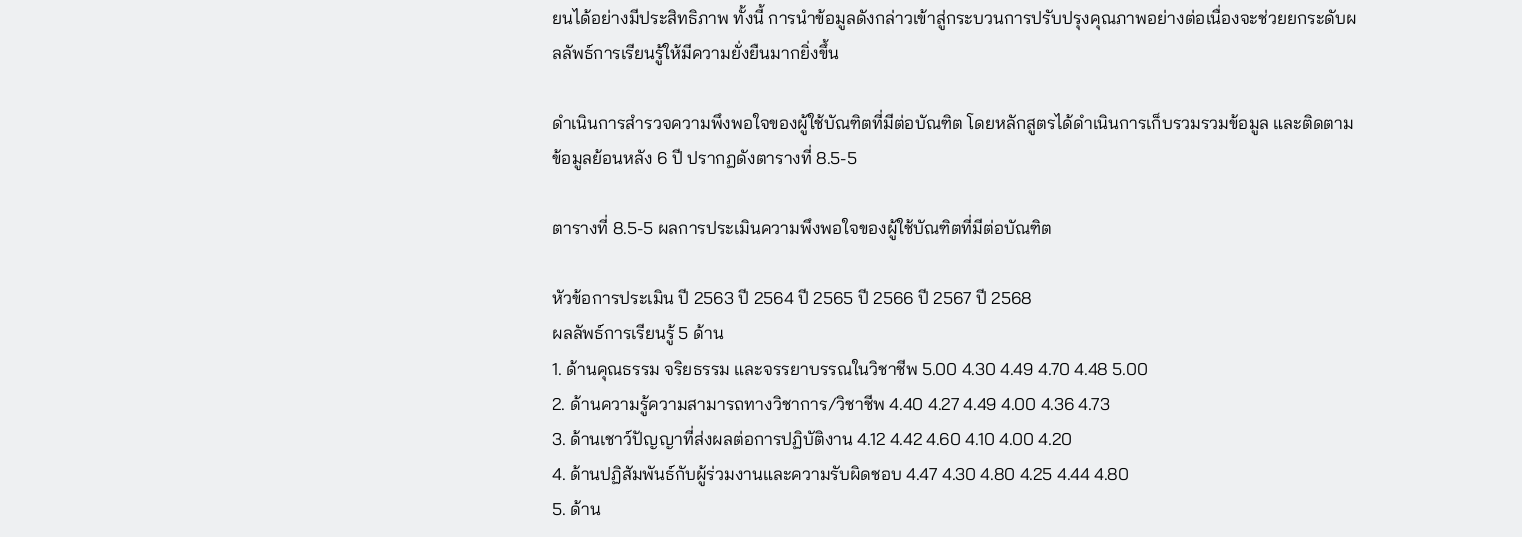ยนได้อย่างมีประสิทธิภาพ ทั้งนี้ การนำข้อมูลดังกล่าวเข้าสู่กระบวนการปรับปรุงคุณภาพอย่างต่อเนื่องจะช่วยยกระดับผลลัพธ์การเรียนรู้ให้มีความยั่งยืนมากยิ่งขึ้น

ดำเนินการสำรวจความพึงพอใจของผู้ใช้บัณฑิตที่มีต่อบัณฑิต โดยหลักสูตรได้ดำเนินการเก็บรวมรวมข้อมูล และติดตามข้อมูลย้อนหลัง 6 ปี ปรากฏดังตารางที่ 8.5-5

ตารางที่ 8.5-5 ผลการประเมินความพึงพอใจของผู้ใช้บัณฑิตที่มีต่อบัณฑิต

หัวข้อการประเมิน ปี 2563 ปี 2564 ปี 2565 ปี 2566 ปี 2567 ปี 2568
ผลลัพธ์การเรียนรู้ 5 ด้าน
1. ด้านคุณธรรม จริยธรรม และจรรยาบรรณในวิชาชีพ 5.00 4.30 4.49 4.70 4.48 5.00
2. ด้านความรู้ความสามารถทางวิชาการ/วิชาชีพ 4.40 4.27 4.49 4.00 4.36 4.73
3. ด้านเชาว์ปัญญาที่ส่งผลต่อการปฏิบัติงาน 4.12 4.42 4.60 4.10 4.00 4.20
4. ด้านปฏิสัมพันธ์กับผู้ร่วมงานและความรับผิดชอบ 4.47 4.30 4.80 4.25 4.44 4.80
5. ด้าน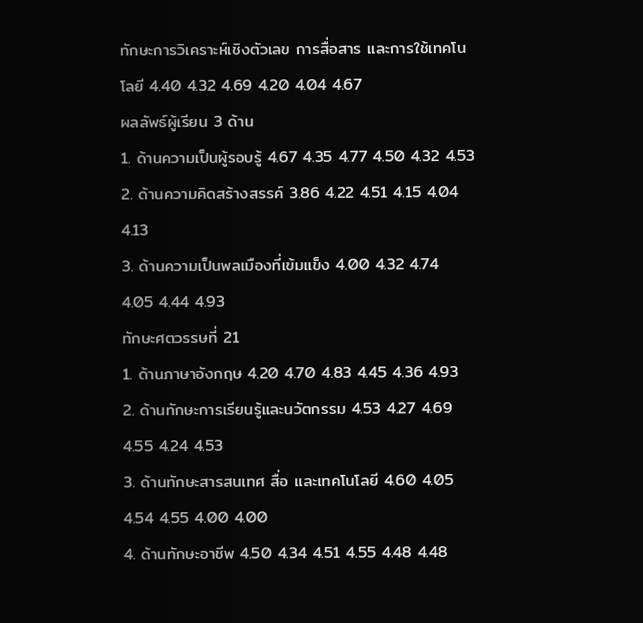ทักษะการวิเคราะห์เชิงตัวเลข การสื่อสาร และการใช้เทคโนโลยี 4.40 4.32 4.69 4.20 4.04 4.67
ผลลัพธ์ผู้เรียน 3 ด้าน
1. ด้านความเป็นผู้รอบรู้ 4.67 4.35 4.77 4.50 4.32 4.53
2. ด้านความคิดสร้างสรรค์ 3.86 4.22 4.51 4.15 4.04 4.13
3. ด้านความเป็นพลเมืองที่เข้มแข็ง 4.00 4.32 4.74 4.05 4.44 4.93
ทักษะศตวรรษที่ 21
1. ด้านภาษาอังกฤษ 4.20 4.70 4.83 4.45 4.36 4.93
2. ด้านทักษะการเรียนรู้และนวัตกรรม 4.53 4.27 4.69 4.55 4.24 4.53
3. ด้านทักษะสารสนเทศ สื่อ และเทคโนโลยี 4.60 4.05 4.54 4.55 4.00 4.00
4. ด้านทักษะอาชีพ 4.50 4.34 4.51 4.55 4.48 4.48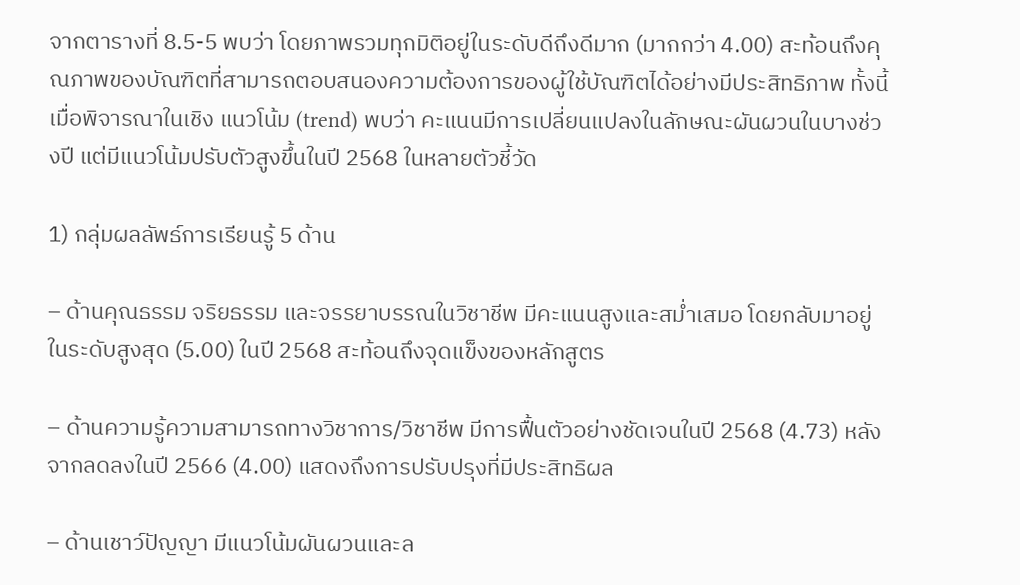จากตารางที่ 8.5-5 พบว่า โดยภาพรวมทุกมิติอยู่ในระดับดีถึงดีมาก (มากกว่า 4.00) สะท้อนถึงคุณภาพของบัณฑิตที่สามารถตอบสนองความต้องการของผู้ใช้บัณฑิตได้อย่างมีประสิทธิภาพ ทั้งนี้ เมื่อพิจารณาในเชิง แนวโน้ม (trend) พบว่า คะแนนมีการเปลี่ยนแปลงในลักษณะผันผวนในบางช่วงปี แต่มีแนวโน้มปรับตัวสูงขึ้นในปี 2568 ในหลายตัวชี้วัด

1) กลุ่มผลลัพธ์การเรียนรู้ 5 ด้าน

– ด้านคุณธรรม จริยธรรม และจรรยาบรรณในวิชาชีพ มีคะแนนสูงและสม่ำเสมอ โดยกลับมาอยู่ในระดับสูงสุด (5.00) ในปี 2568 สะท้อนถึงจุดแข็งของหลักสูตร

– ด้านความรู้ความสามารถทางวิชาการ/วิชาชีพ มีการฟื้นตัวอย่างชัดเจนในปี 2568 (4.73) หลังจากลดลงในปี 2566 (4.00) แสดงถึงการปรับปรุงที่มีประสิทธิผล

– ด้านเชาว์ปัญญา มีแนวโน้มผันผวนและล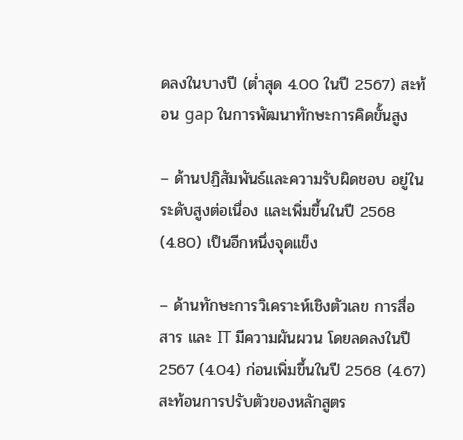ดลงในบางปี (ต่ำสุด 4.00 ในปี 2567) สะท้อน gap ในการพัฒนาทักษะการคิดขั้นสูง

– ด้านปฏิสัมพันธ์และความรับผิดชอบ อยู่ในระดับสูงต่อเนื่อง และเพิ่มขึ้นในปี 2568 (4.80) เป็นอีกหนึ่งจุดแข็ง

– ด้านทักษะการวิเคราะห์เชิงตัวเลข การสื่อสาร และ IT มีความผันผวน โดยลดลงในปี 2567 (4.04) ก่อนเพิ่มขึ้นในปี 2568 (4.67) สะท้อนการปรับตัวของหลักสูตร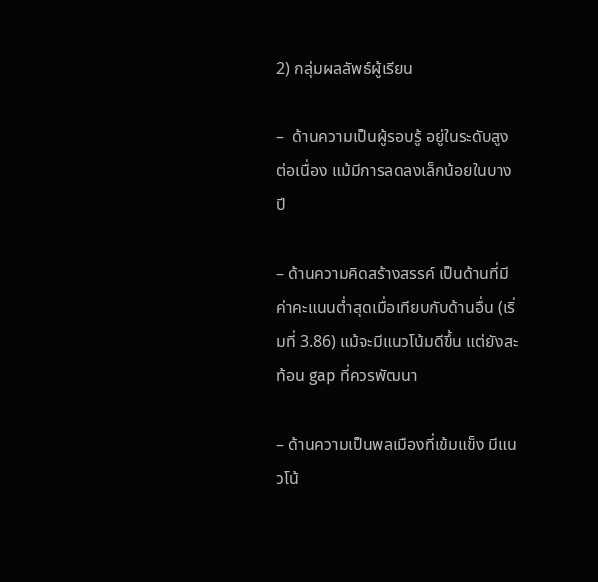2) กลุ่มผลลัพธ์ผู้เรียน

–  ด้านความเป็นผู้รอบรู้ อยู่ในระดับสูงต่อเนื่อง แม้มีการลดลงเล็กน้อยในบางปี

– ด้านความคิดสร้างสรรค์ เป็นด้านที่มีค่าคะแนนต่ำสุดเมื่อเทียบกับด้านอื่น (เริ่มที่ 3.86) แม้จะมีแนวโน้มดีขึ้น แต่ยังสะท้อน gap ที่ควรพัฒนา

– ด้านความเป็นพลเมืองที่เข้มแข็ง มีแนวโน้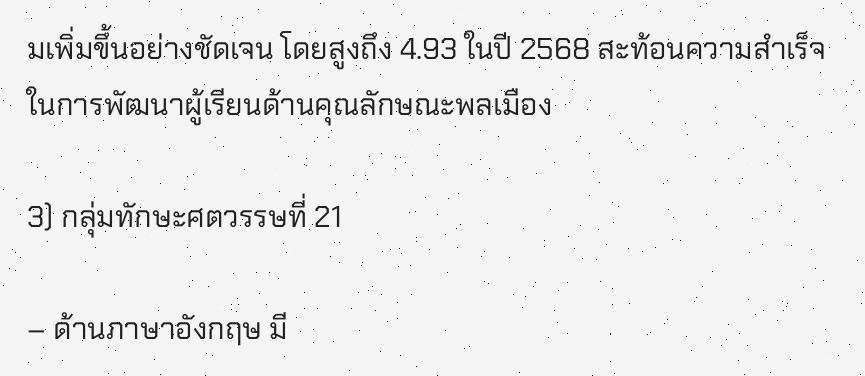มเพิ่มขึ้นอย่างชัดเจน โดยสูงถึง 4.93 ในปี 2568 สะท้อนความสำเร็จในการพัฒนาผู้เรียนด้านคุณลักษณะพลเมือง

3) กลุ่มทักษะศตวรรษที่ 21

– ด้านภาษาอังกฤษ มี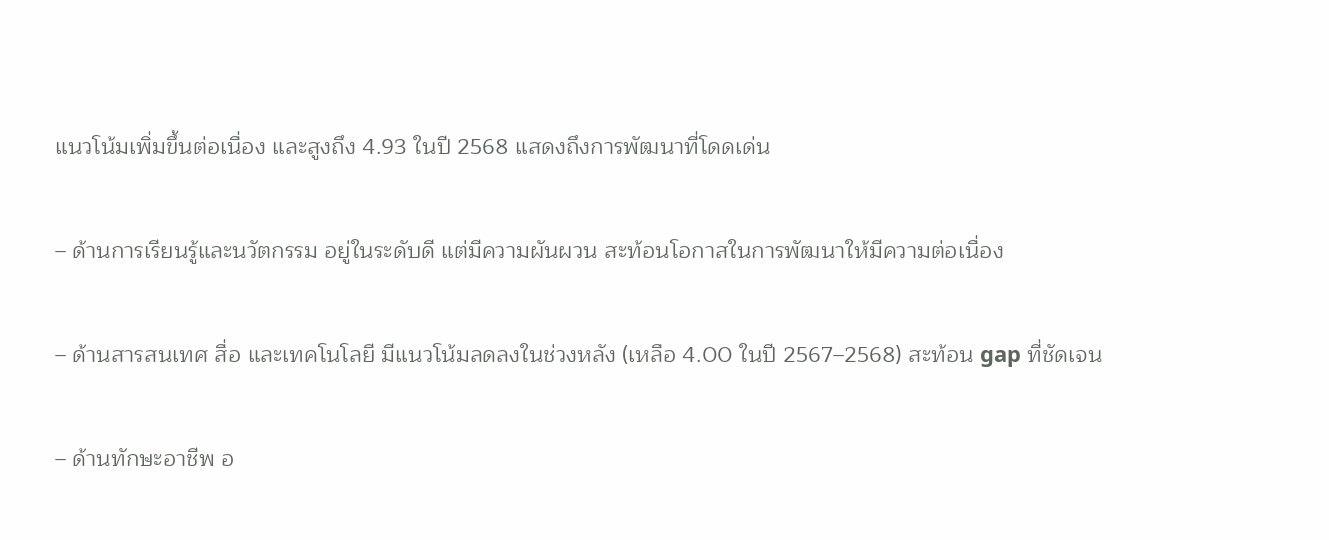แนวโน้มเพิ่มขึ้นต่อเนื่อง และสูงถึง 4.93 ในปี 2568 แสดงถึงการพัฒนาที่โดดเด่น

– ด้านการเรียนรู้และนวัตกรรม อยู่ในระดับดี แต่มีความผันผวน สะท้อนโอกาสในการพัฒนาให้มีความต่อเนื่อง

– ด้านสารสนเทศ สื่อ และเทคโนโลยี มีแนวโน้มลดลงในช่วงหลัง (เหลือ 4.00 ในปี 2567–2568) สะท้อน gap ที่ชัดเจน

– ด้านทักษะอาชีพ อ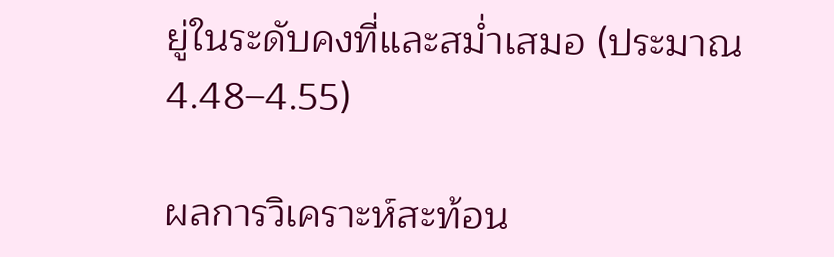ยู่ในระดับคงที่และสม่ำเสมอ (ประมาณ 4.48–4.55)

ผลการวิเคราะห์สะท้อน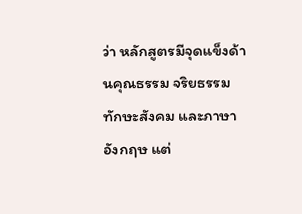ว่า หลักสูตรมีจุดแข็งด้านคุณธรรม จริยธรรม ทักษะสังคม และภาษาอังกฤษ แต่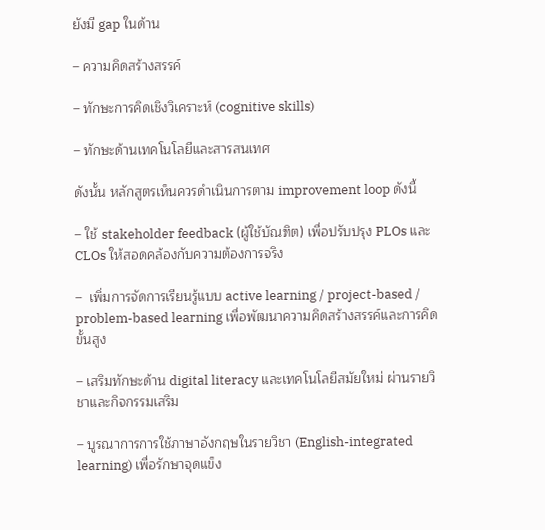ยังมี gap ในด้าน

– ความคิดสร้างสรรค์

– ทักษะการคิดเชิงวิเคราะห์ (cognitive skills)

– ทักษะด้านเทคโนโลยีและสารสนเทศ

ดังนั้น หลักสูตรเห็นควรดำเนินการตาม improvement loop ดังนี้

– ใช้ stakeholder feedback (ผู้ใช้บัณฑิต) เพื่อปรับปรุง PLOs และ CLOs ให้สอดคล้องกับความต้องการจริง

–  เพิ่มการจัดการเรียนรู้แบบ active learning / project-based / problem-based learning เพื่อพัฒนาความคิดสร้างสรรค์และการคิดขั้นสูง

– เสริมทักษะด้าน digital literacy และเทคโนโลยีสมัยใหม่ ผ่านรายวิชาและกิจกรรมเสริม

– บูรณาการการใช้ภาษาอังกฤษในรายวิชา (English-integrated learning) เพื่อรักษาจุดแข็ง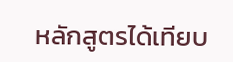หลักสูตรได้เทียบ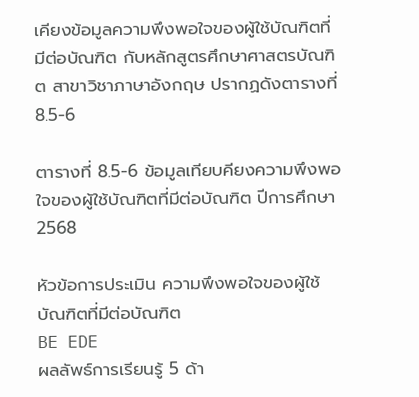เคียงข้อมูลความพึงพอใจของผู้ใช้บัณฑิตที่มีต่อบัณฑิต กับหลักสูตรศึกษาศาสตรบัณฑิต สาขาวิชาภาษาอังกฤษ ปรากฏดังตารางที่ 8.5-6

ตารางที่ 8.5-6 ข้อมูลเทียบคียงความพึงพอใจของผู้ใช้บัณฑิตที่มีต่อบัณฑิต ปีการศึกษา 2568

หัวข้อการประเมิน ความพึงพอใจของผู้ใช้บัณฑิตที่มีต่อบัณฑิต
BE EDE
ผลลัพธ์การเรียนรู้ 5 ด้า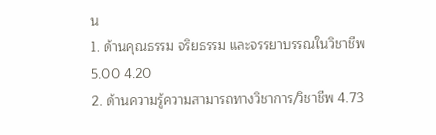น
1. ด้านคุณธรรม จริยธรรม และจรรยาบรรณในวิชาชีพ 5.00 4.20
2. ด้านความรู้ความสามารถทางวิชาการ/วิชาชีพ 4.73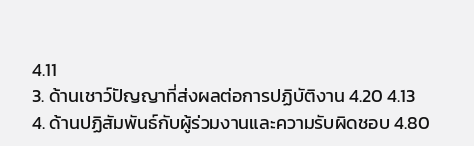4.11
3. ด้านเชาว์ปัญญาที่ส่งผลต่อการปฏิบัติงาน 4.20 4.13
4. ด้านปฏิสัมพันธ์กับผู้ร่วมงานและความรับผิดชอบ 4.80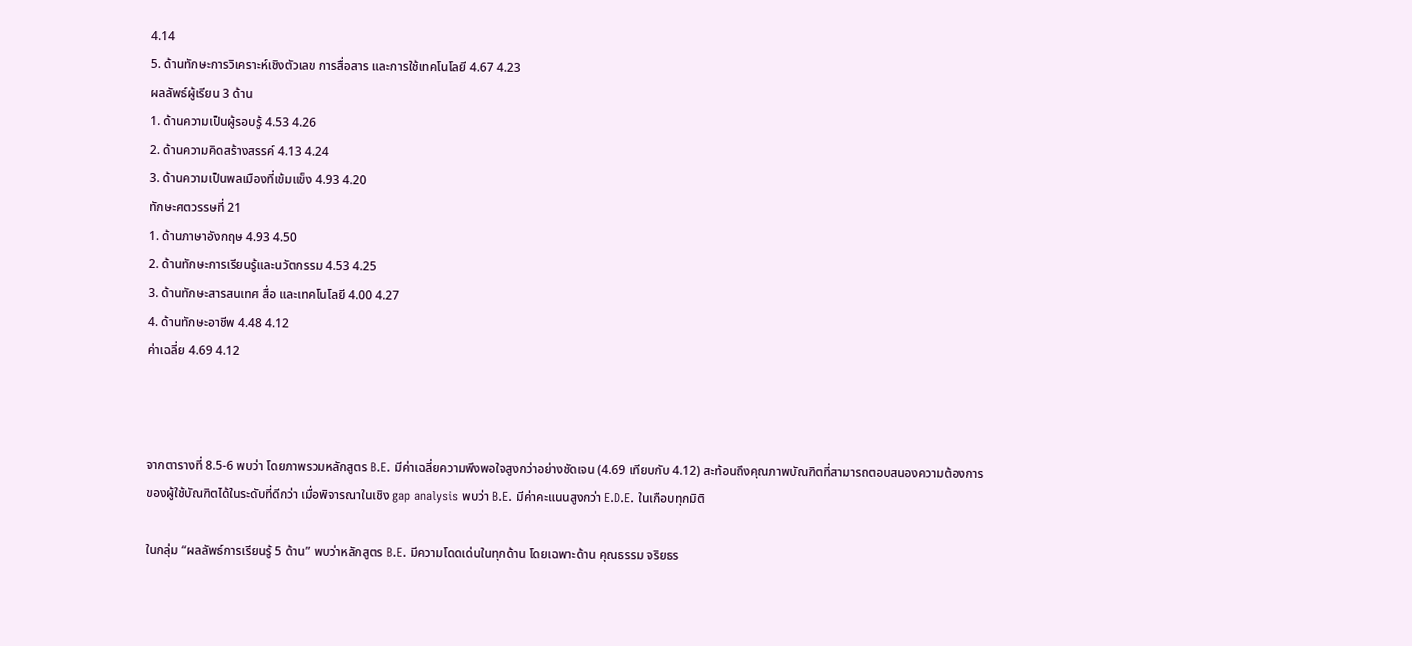4.14
5. ด้านทักษะการวิเคราะห์เชิงตัวเลข การสื่อสาร และการใช้เทคโนโลยี 4.67 4.23
ผลลัพธ์ผู้เรียน 3 ด้าน
1. ด้านความเป็นผู้รอบรู้ 4.53 4.26
2. ด้านความคิดสร้างสรรค์ 4.13 4.24
3. ด้านความเป็นพลเมืองที่เข้มแข็ง 4.93 4.20
ทักษะศตวรรษที่ 21
1. ด้านภาษาอังกฤษ 4.93 4.50
2. ด้านทักษะการเรียนรู้และนวัตกรรม 4.53 4.25
3. ด้านทักษะสารสนเทศ สื่อ และเทคโนโลยี 4.00 4.27
4. ด้านทักษะอาชีพ 4.48 4.12
ค่าเฉลี่ย 4.69 4.12



จากตารางที่ 8.5-6 พบว่า โดยภาพรวมหลักสูตร B.E. มีค่าเฉลี่ยความพึงพอใจสูงกว่าอย่างชัดเจน (4.69 เทียบกับ 4.12) สะท้อนถึงคุณภาพบัณฑิตที่สามารถตอบสนองความต้องการของผู้ใช้บัณฑิตได้ในระดับที่ดีกว่า เมื่อพิจารณาในเชิง gap analysis พบว่า B.E. มีค่าคะแนนสูงกว่า E.D.E. ในเกือบทุกมิติ

ในกลุ่ม “ผลลัพธ์การเรียนรู้ 5 ด้าน” พบว่าหลักสูตร B.E. มีความโดดเด่นในทุกด้าน โดยเฉพาะด้าน คุณธรรม จริยธร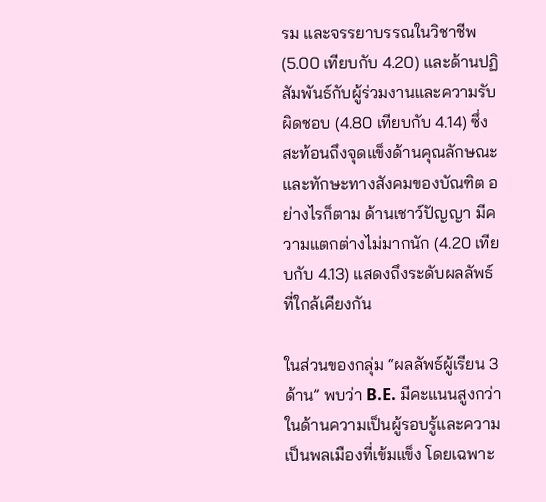รม และจรรยาบรรณในวิชาชีพ (5.00 เทียบกับ 4.20) และด้านปฏิสัมพันธ์กับผู้ร่วมงานและความรับผิดชอบ (4.80 เทียบกับ 4.14) ซึ่งสะท้อนถึงจุดแข็งด้านคุณลักษณะและทักษะทางสังคมของบัณฑิต อย่างไรก็ตาม ด้านเชาว์ปัญญา มีความแตกต่างไม่มากนัก (4.20 เทียบกับ 4.13) แสดงถึงระดับผลลัพธ์ที่ใกล้เคียงกัน

ในส่วนของกลุ่ม “ผลลัพธ์ผู้เรียน 3 ด้าน” พบว่า B.E. มีคะแนนสูงกว่าในด้านความเป็นผู้รอบรู้และความเป็นพลเมืองที่เข้มแข็ง โดยเฉพาะ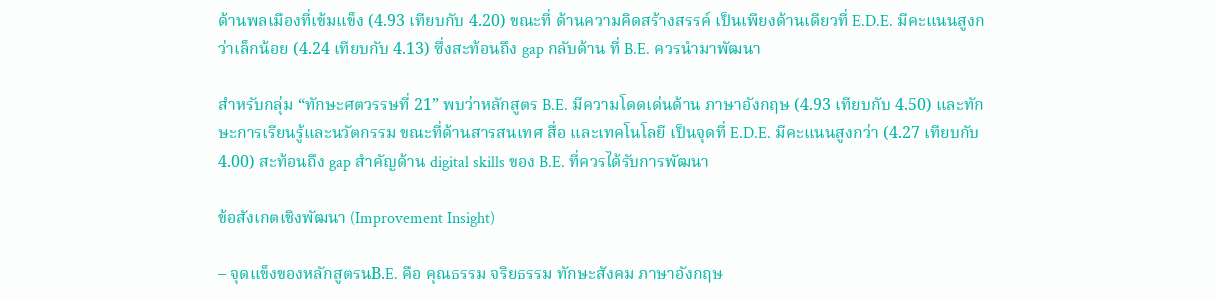ด้านพลเมืองที่เข้มแข็ง (4.93 เทียบกับ 4.20) ขณะที่ ด้านความคิดสร้างสรรค์ เป็นเพียงด้านเดียวที่ E.D.E. มีคะแนนสูงกว่าเล็กน้อย (4.24 เทียบกับ 4.13) ซึ่งสะท้อนถึง gap กลับด้าน ที่ B.E. ควรนำมาพัฒนา

สำหรับกลุ่ม “ทักษะศตวรรษที่ 21” พบว่าหลักสูตร B.E. มีความโดดเด่นด้าน ภาษาอังกฤษ (4.93 เทียบกับ 4.50) และทักษะการเรียนรู้และนวัตกรรม ขณะที่ด้านสารสนเทศ สื่อ และเทคโนโลยี เป็นจุดที่ E.D.E. มีคะแนนสูงกว่า (4.27 เทียบกับ 4.00) สะท้อนถึง gap สำคัญด้าน digital skills ของ B.E. ที่ควรได้รับการพัฒนา

ข้อสังเกตเชิงพัฒนา (Improvement Insight)

– จุดแข็งของหลักสูตรนB.E. คือ คุณธรรม จริยธรรม ทักษะสังคม ภาษาอังกฤษ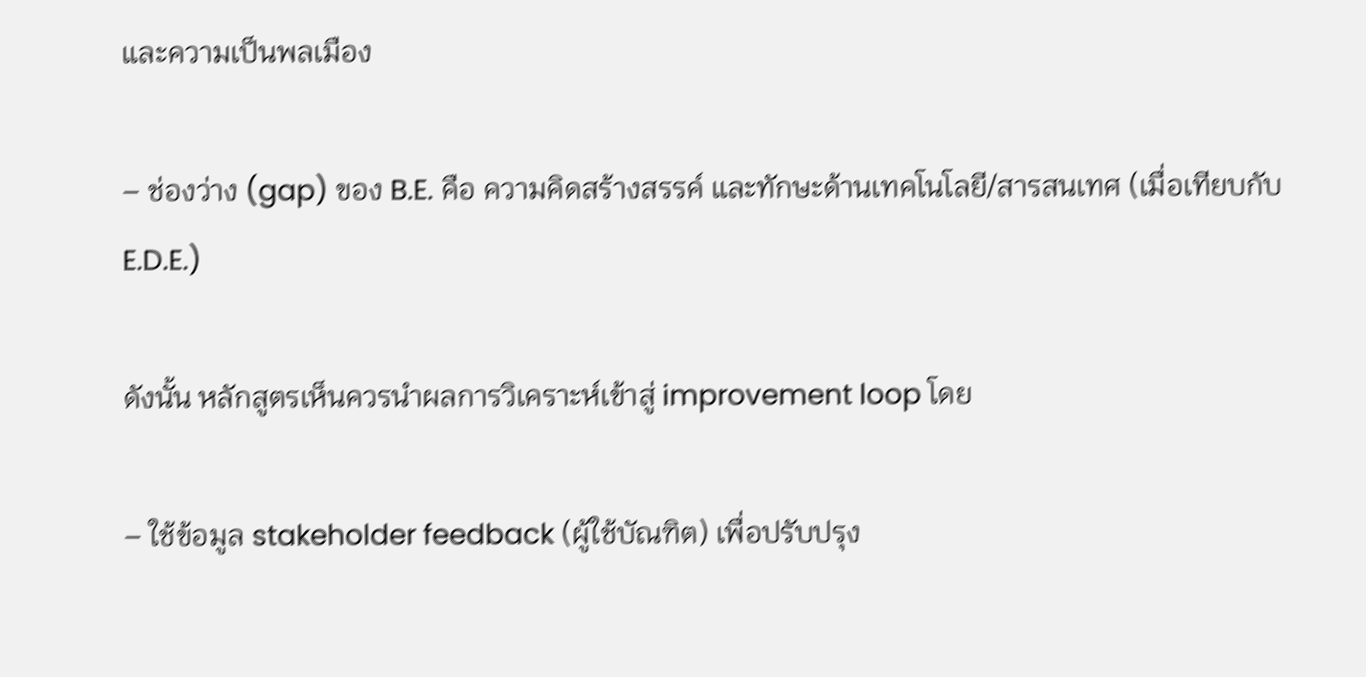และความเป็นพลเมือง

– ช่องว่าง (gap) ของ B.E. คือ ความคิดสร้างสรรค์ และทักษะด้านเทคโนโลยี/สารสนเทศ (เมื่อเทียบกับ E.D.E.)

ดังนั้น หลักสูตรเห็นควรนำผลการวิเคราะห์เข้าสู่ improvement loop โดย

– ใช้ข้อมูล stakeholder feedback (ผู้ใช้บัณฑิต) เพื่อปรับปรุง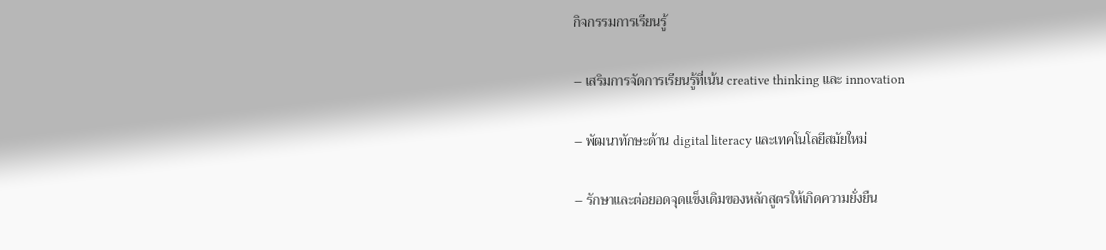กิจกรรมการเรียนรู้

– เสริมการจัดการเรียนรู้ที่เน้น creative thinking และ innovation

– พัฒนาทักษะด้าน digital literacy และเทคโนโลยีสมัยใหม่

– รักษาและต่อยอดจุดแข็งเดิมของหลักสูตรให้เกิดความยั่งยืน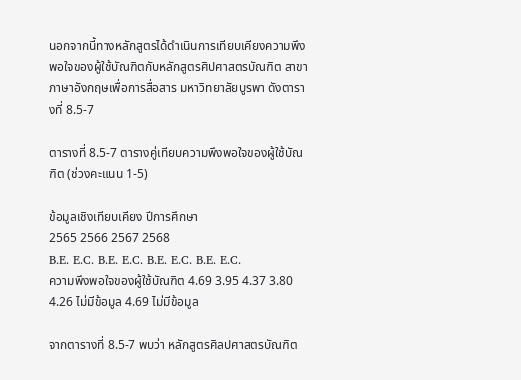นอกจากนี้ทางหลักสูตรได้ดำเนินการเทียบเคียงความพึงพอใจของผู้ใช้บัณฑิตกับหลักสูตรศิปศาสตรบัณฑิต สาขาภาษาอังกฤษเพื่อการสื่อสาร มหาวิทยาลัยบูรพา ดังตารางที่ 8.5-7

ตารางที่ 8.5-7 ตารางคู่เทียบความพึงพอใจของผู้ใช้บัณฑิต (ช่วงคะแนน 1-5)

ข้อมูลเชิงเทียบเคียง ปีการศึกษา
2565 2566 2567 2568
B.E. E.C. B.E. E.C. B.E. E.C. B.E. E.C.
ความพึงพอใจของผู้ใช้บัณฑิต 4.69 3.95 4.37 3.80 4.26 ไม่มีข้อมูล 4.69 ไม่มีข้อมูล

จากตารางที่ 8.5-7 พบว่า หลักสูตรศิลปศาสตรบัณฑิต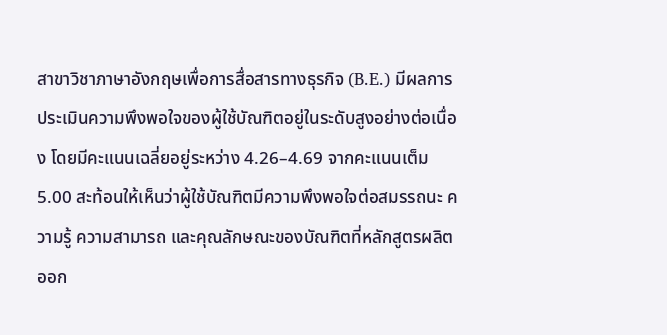สาขาวิชาภาษาอังกฤษเพื่อการสื่อสารทางธุรกิจ (B.E.) มีผลการประเมินความพึงพอใจของผู้ใช้บัณฑิตอยู่ในระดับสูงอย่างต่อเนื่อง โดยมีคะแนนเฉลี่ยอยู่ระหว่าง 4.26–4.69 จากคะแนนเต็ม 5.00 สะท้อนให้เห็นว่าผู้ใช้บัณฑิตมีความพึงพอใจต่อสมรรถนะ ความรู้ ความสามารถ และคุณลักษณะของบัณฑิตที่หลักสูตรผลิตออก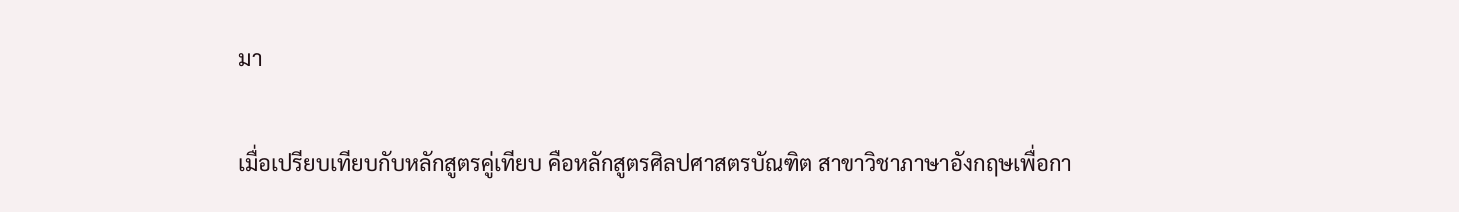มา

เมื่อเปรียบเทียบกับหลักสูตรคู่เทียบ คือหลักสูตรศิลปศาสตรบัณฑิต สาขาวิชาภาษาอังกฤษเพื่อกา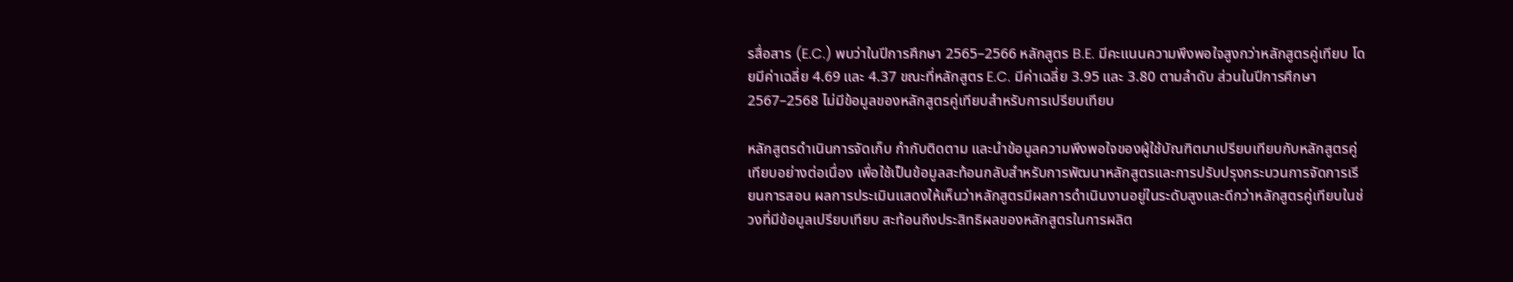รสื่อสาร (E.C.) พบว่าในปีการศึกษา 2565–2566 หลักสูตร B.E. มีคะแนนความพึงพอใจสูงกว่าหลักสูตรคู่เทียบ โดยมีค่าเฉลี่ย 4.69 และ 4.37 ขณะที่หลักสูตร E.C. มีค่าเฉลี่ย 3.95 และ 3.80 ตามลำดับ ส่วนในปีการศึกษา 2567–2568 ไม่มีข้อมูลของหลักสูตรคู่เทียบสำหรับการเปรียบเทียบ

หลักสูตรดำเนินการจัดเก็บ กำกับติดตาม และนำข้อมูลความพึงพอใจของผู้ใช้บัณฑิตมาเปรียบเทียบกับหลักสูตรคู่เทียบอย่างต่อเนื่อง เพื่อใช้เป็นข้อมูลสะท้อนกลับสำหรับการพัฒนาหลักสูตรและการปรับปรุงกระบวนการจัดการเรียนการสอน ผลการประเมินแสดงให้เห็นว่าหลักสูตรมีผลการดำเนินงานอยู่ในระดับสูงและดีกว่าหลักสูตรคู่เทียบในช่วงที่มีข้อมูลเปรียบเทียบ สะท้อนถึงประสิทธิผลของหลักสูตรในการผลิต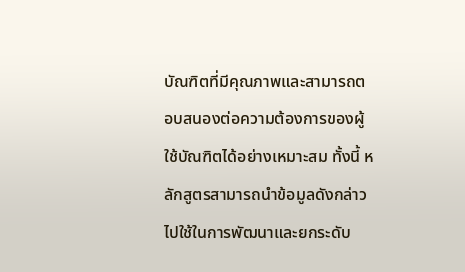บัณฑิตที่มีคุณภาพและสามารถตอบสนองต่อความต้องการของผู้ใช้บัณฑิตได้อย่างเหมาะสม ทั้งนี้ หลักสูตรสามารถนำข้อมูลดังกล่าวไปใช้ในการพัฒนาและยกระดับ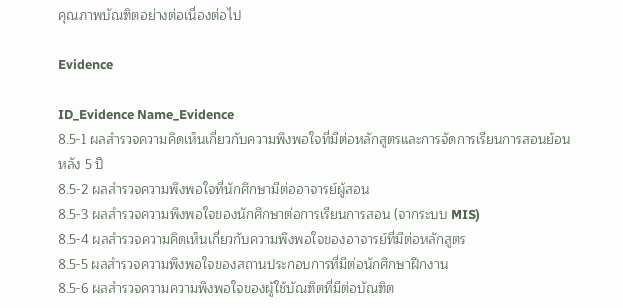คุณภาพบัณฑิตอย่างต่อเนื่องต่อไป

Evidence

ID_Evidence Name_Evidence
8.5-1 ผลสำรวจความคิดเห็นเกี่ยวกับความพึงพอใจที่มีต่อหลักสูตรและการจัดการเรียนการสอนย้อนหลัง 5 ปี
8.5-2 ผลสำรวจความพึงพอใจที่นักศึกษามีต่ออาจารย์ผู้สอน
8.5-3 ผลสำรวจความพึงพอใจของนักศึกษาต่อการเรียนการสอน (จากระบบ MIS)
8.5-4 ผลสำรวจความคิดเห็นเกี่ยวกับความพึงพอใจของอาจารย์ที่มีต่อหลักสูตร
8.5-5 ผลสำรวจความพึงพอใจของสถานประกอบการที่มีต่อนักศึกษาฝึกงาน
8.5-6 ผลสำรวจความความพึงพอใจของผู้ใช้บัณฑิตที่มีต่อบัณฑิต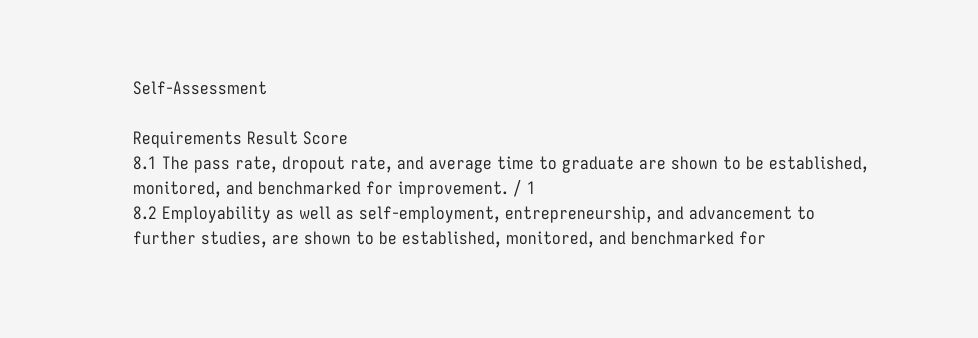Self-Assessment

Requirements Result Score
8.1 The pass rate, dropout rate, and average time to graduate are shown to be established, monitored, and benchmarked for improvement. / 1
8.2 Employability as well as self-employment, entrepreneurship, and advancement to further studies, are shown to be established, monitored, and benchmarked for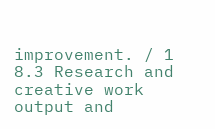improvement. / 1
8.3 Research and creative work output and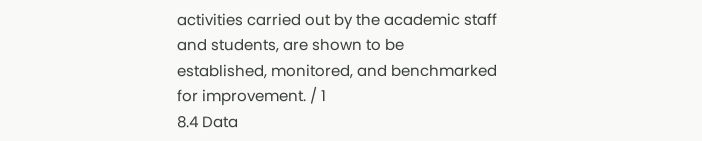activities carried out by the academic staff and students, are shown to be established, monitored, and benchmarked for improvement. / 1
8.4 Data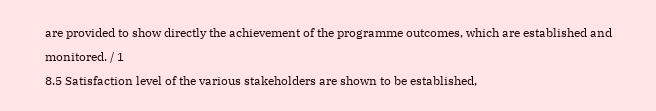are provided to show directly the achievement of the programme outcomes, which are established and monitored. / 1
8.5 Satisfaction level of the various stakeholders are shown to be established,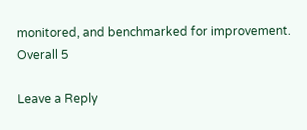monitored, and benchmarked for improvement.
Overall 5

Leave a Reply